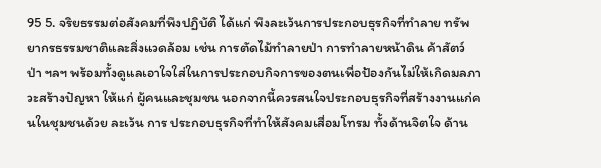95 5. จริยธรรมต่อสังคมที่พึงปฏิบัติ ได้แก่ พึงละเว้นการประกอบธุรกิจที่ทำลาย ทรัพยากรธรรมชาติและสิ่งแวดล้อม เช่น การตัดไม้ทำลายป่า การทำลายหน้าดิน ค้าสัตว์ป่า ฯลฯ พร้อมทั้งดูแลเอาใจใส่ในการประกอบกิจการของตนเพื่อป้องกันไม่ให้เกิดมลภาวะสร้างปัญหา ให้แก่ ผู้คนและชุมชน นอกจากนี้ควรสนใจประกอบธุรกิจที่สร้างงานแก่คนในชุมชนด้วย ละเว้น การ ประกอบธุรกิจที่ทำให้สังคมเสื่อมโทรม ทั้งด้านจิตใจ ด้าน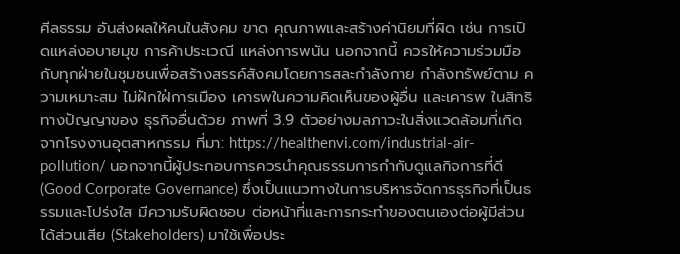ศีลธรรม อันส่งผลให้คนในสังคม ขาด คุณภาพและสร้างค่านิยมที่ผิด เช่น การเปิดแหล่งอบายมุข การค้าประเวณี แหล่งการพนัน นอกจากนี้ ควรให้ความร่วมมือกับทุกฝ่ายในชุมชนเพื่อสร้างสรรค์สังคมโดยการสละกำลังกาย กำลังทรัพย์ตาม ความเหมาะสม ไม่ฝักใฝ่การเมือง เคารพในความคิดเห็นของผู้อื่น และเคารพ ในสิทธิทางปัญญาของ ธุรกิจอื่นด้วย ภาพที่ 3.9 ตัวอย่างมลภาวะในสิ่งแวดล้อมที่เกิดจากโรงงานอุตสาหกรรม ที่มา: https://healthenvi.com/industrial-air-pollution/ นอกจากนี้ผู้ประกอบการควรนำคุณธรรมการกำกับดูแลกิจการที่ดี(Good Corporate Governance) ซึ่งเป็นแนวทางในการบริหารจัดการธุรกิจที่เป็นธรรมและโปร่งใส มีความรับผิดชอบ ต่อหน้าที่และการกระทำของตนเองต่อผู้มีส่วนได้ส่วนเสีย (Stakeholders) มาใช้เพื่อประ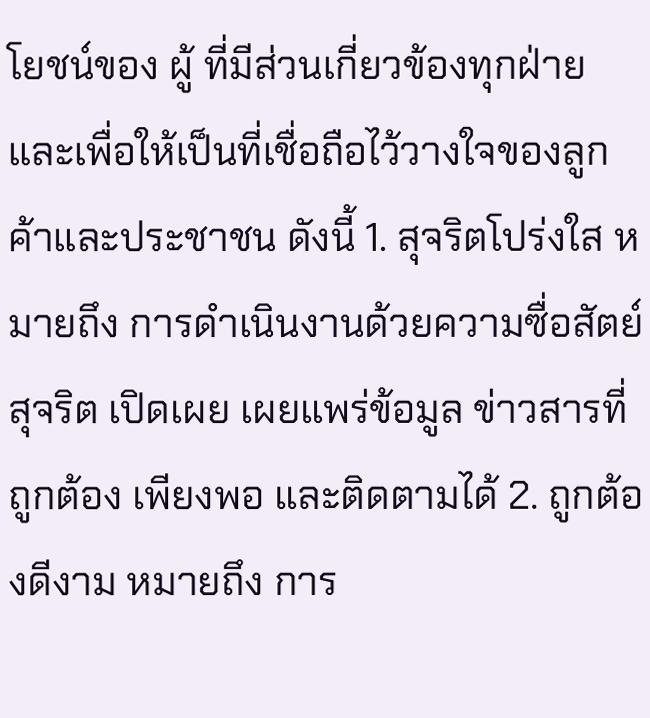โยชน์ของ ผู้ ที่มีส่วนเกี่ยวข้องทุกฝ่าย และเพื่อให้เป็นที่เชื่อถือไว้วางใจของลูกค้าและประชาชน ดังนี้ 1. สุจริตโปร่งใส หมายถึง การดำเนินงานด้วยความซื่อสัตย์ สุจริต เปิดเผย เผยแพร่ข้อมูล ข่าวสารที่ถูกต้อง เพียงพอ และติดตามได้ 2. ถูกต้องดีงาม หมายถึง การ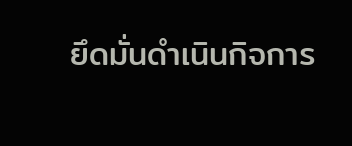ยึดมั่นดำเนินกิจการ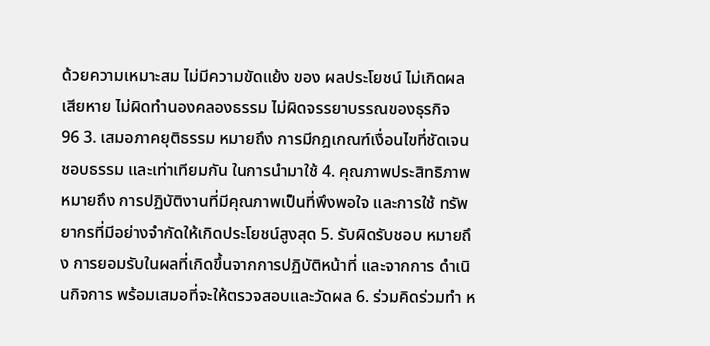ด้วยความเหมาะสม ไม่มีความขัดแย้ง ของ ผลประโยชน์ ไม่เกิดผลเสียหาย ไม่ผิดทำนองคลองธรรม ไม่ผิดจรรยาบรรณของธุรกิจ
96 3. เสมอภาคยุติธรรม หมายถึง การมีกฎเกณฑ์เงื่อนไขที่ชัดเจน ชอบธรรม และเท่าเทียมกัน ในการนำมาใช้ 4. คุณภาพประสิทธิภาพ หมายถึง การปฏิบัติงานที่มีคุณภาพเป็นที่พึงพอใจ และการใช้ ทรัพยากรที่มีอย่างจำกัดให้เกิดประโยชน์สูงสุด 5. รับผิดรับชอบ หมายถึง การยอมรับในผลที่เกิดขึ้นจากการปฏิบัติหน้าที่ และจากการ ดำเนินกิจการ พร้อมเสมอที่จะให้ตรวจสอบและวัดผล 6. ร่วมคิดร่วมทำ ห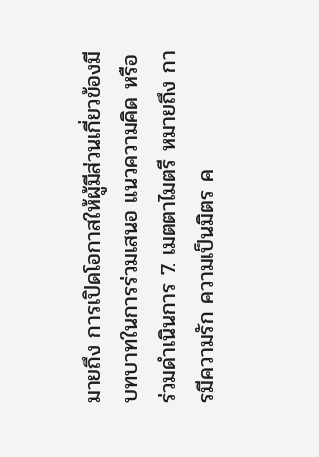มายถึง การเปิดโอกาสให้ผู้มีส่วนเกี่ยวข้องมีบทบาทในการร่วมเสนอ แนวความคิด หรือร่วมดำเนินการ 7. เมตตาไมตรี หมายถึง การมีความรัก ความเป็นมิตร ค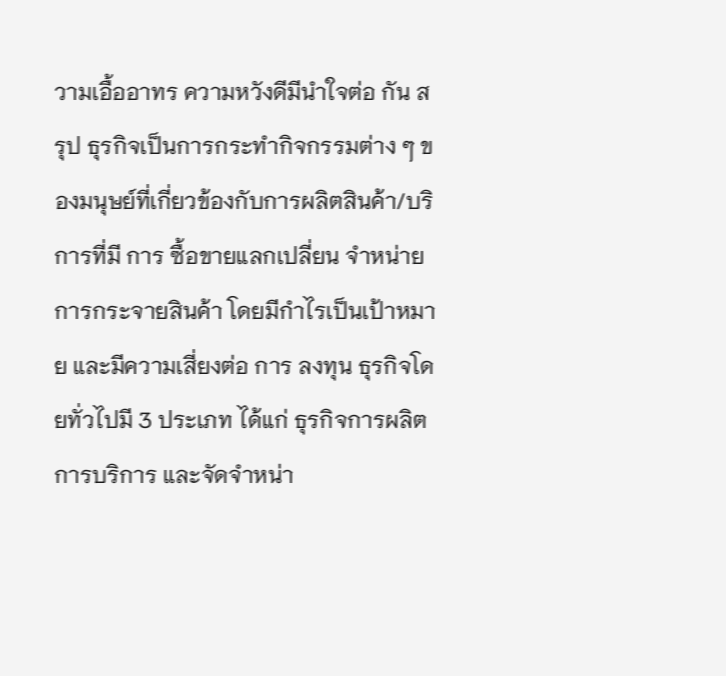วามเอื้ออาทร ความหวังดีมีนำใจต่อ กัน สรุป ธุรกิจเป็นการกระทำกิจกรรมต่าง ๆ ของมนุษย์ที่เกี่ยวข้องกับการผลิตสินค้า/บริการที่มี การ ซื้อขายแลกเปลี่ยน จำหน่าย การกระจายสินค้า โดยมีกำไรเป็นเป้าหมาย และมีความเสี่ยงต่อ การ ลงทุน ธุรกิจโดยทั่วไปมี 3 ประเภท ได้แก่ ธุรกิจการผลิต การบริการ และจัดจำหน่า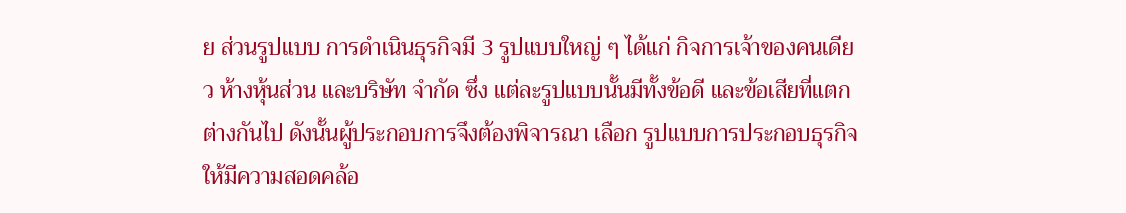ย ส่วนรูปแบบ การดำเนินธุรกิจมี 3 รูปแบบใหญ่ ๆ ได้แก่ กิจการเจ้าของคนเดียว ห้างหุ้นส่วน และบริษัท จำกัด ซึ่ง แต่ละรูปแบบนั้นมีทั้งข้อดี และข้อเสียที่แตกต่างกันไป ดังนั้นผู้ประกอบการจึงต้องพิจารณา เลือก รูปแบบการประกอบธุรกิจให้มีความสอดคล้อ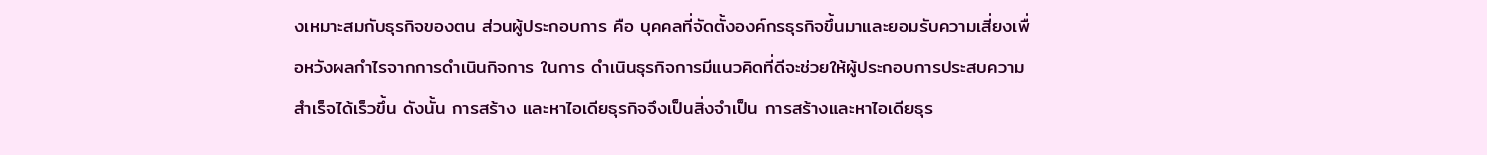งเหมาะสมกับธุรกิจของตน ส่วนผู้ประกอบการ คือ บุคคลที่จัดตั้งองค์กรธุรกิจขึ้นมาและยอมรับความเสี่ยงเพื่อหวังผลกำไรจากการดำเนินกิจการ ในการ ดำเนินธุรกิจการมีแนวคิดที่ดีจะช่วยให้ผู้ประกอบการประสบความสำเร็จได้เร็วขึ้น ดังนั้น การสร้าง และหาไอเดียธุรกิจจึงเป็นสิ่งจำเป็น การสร้างและหาไอเดียธุร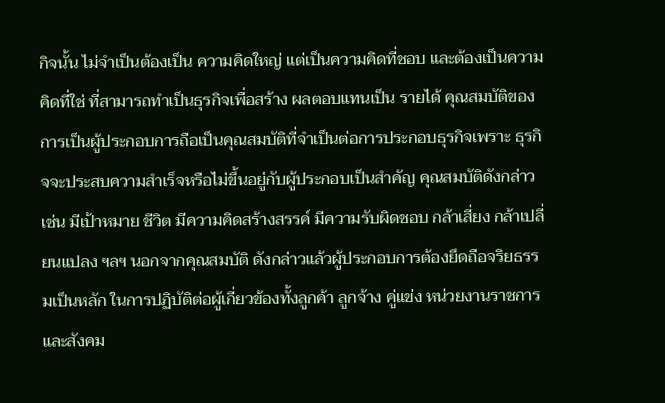กิจนั้น ไม่จำเป็นต้องเป็น ความคิดใหญ่ แต่เป็นความคิดที่ชอบ และต้องเป็นความคิดที่ใช่ ที่สามารถทำเป็นธุรกิจเพื่อสร้าง ผลตอบแทนเป็น รายได้ คุณสมบัติของการเป็นผู้ประกอบการถือเป็นคุณสมบัติที่จำเป็นต่อการประกอบธุรกิจเพราะ ธุรกิจจะประสบความสำเร็จหรือไม่ขึ้นอยู่กับผู้ประกอบเป็นสำคัญ คุณสมบัติดังกล่าว เช่น มีเป้าหมาย ชีวิต มีความคิดสร้างสรรค์ มีความรับผิดชอบ กล้าเสี่ยง กล้าเปลี่ยนแปลง ฯลฯ นอกจากคุณสมบัติ ดังกล่าวแล้วผู้ประกอบการต้องยึดถือจริยธรรมเป็นหลัก ในการปฏิบัติต่อผู้เกี่ยวข้องทั้งลูกค้า ลูกจ้าง คู่แข่ง หน่วยงานราชการ และสังคม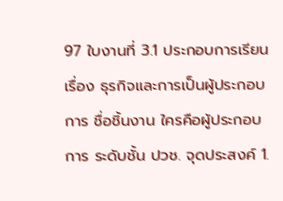97 ใบงานที่ 3.1 ประกอบการเรียนเรื่อง ธุรกิจและการเป็นผู้ประกอบการ ชื่อชิ้นงาน ใครคือผู้ประกอบการ ระดับชั้น ปวช. จุดประสงค์ 1.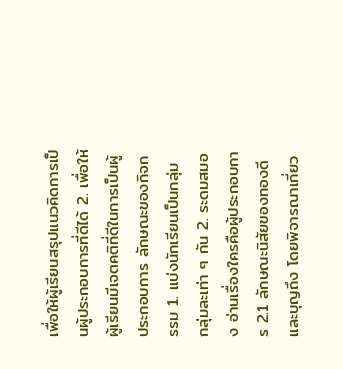เพื่อให้ผู้เรียนสรุปแนวคิดการเป็นผู้ประกอบการที่ดีได้ 2. เพื่อให้ผู้เรียนมีเจตคติที่ดีในการเป็นผู้ประกอบการ ลักษณะของกิจกรรม 1. แบ่งนักเรียนเป็นกลุ่ม กลุ่มละเท่า ๆ กัน 2. ระดมสมอง อ่านเรื่องใครคือผู้ประกอบการ 2.1 ลักษณะนิสัยของทองดีและบุญถึง โดยพิจารณาเกี่ยว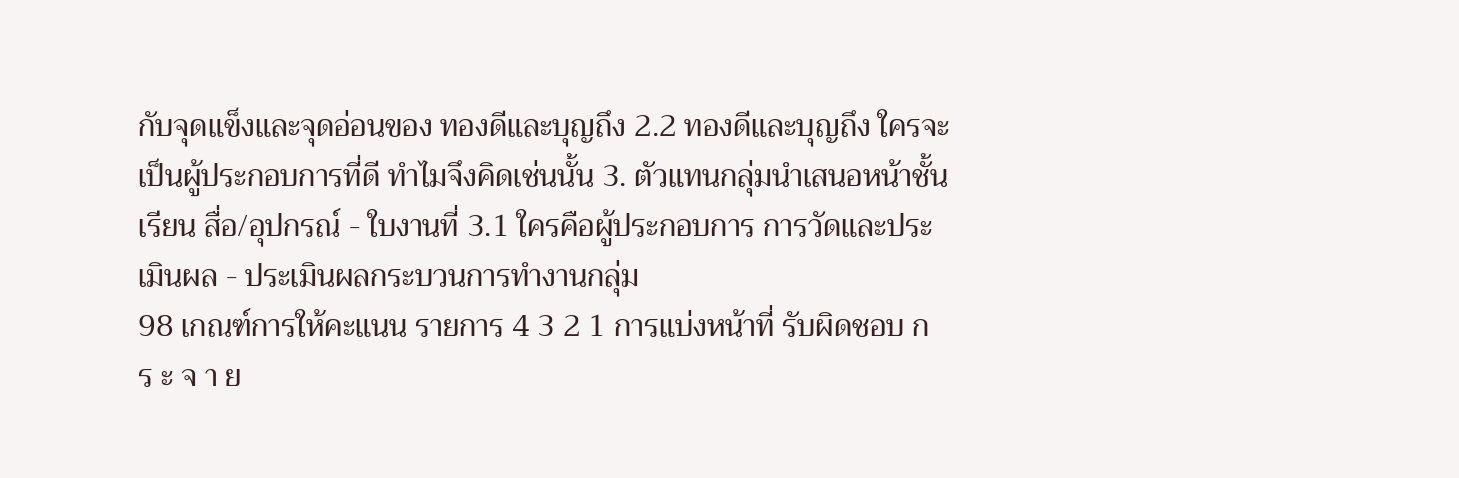กับจุดแข็งและจุดอ่อนของ ทองดีและบุญถึง 2.2 ทองดีและบุญถึง ใครจะเป็นผู้ประกอบการที่ดี ทำไมจึงคิดเช่นนั้น 3. ตัวแทนกลุ่มนำเสนอหน้าชั้นเรียน สื่อ/อุปกรณ์ - ใบงานที่ 3.1 ใครคือผู้ประกอบการ การวัดและประเมินผล - ประเมินผลกระบวนการทำงานกลุ่ม
98 เกณฑ์การให้คะแนน รายการ 4 3 2 1 การแบ่งหน้าที่ รับผิดชอบ ก ร ะ จ า ย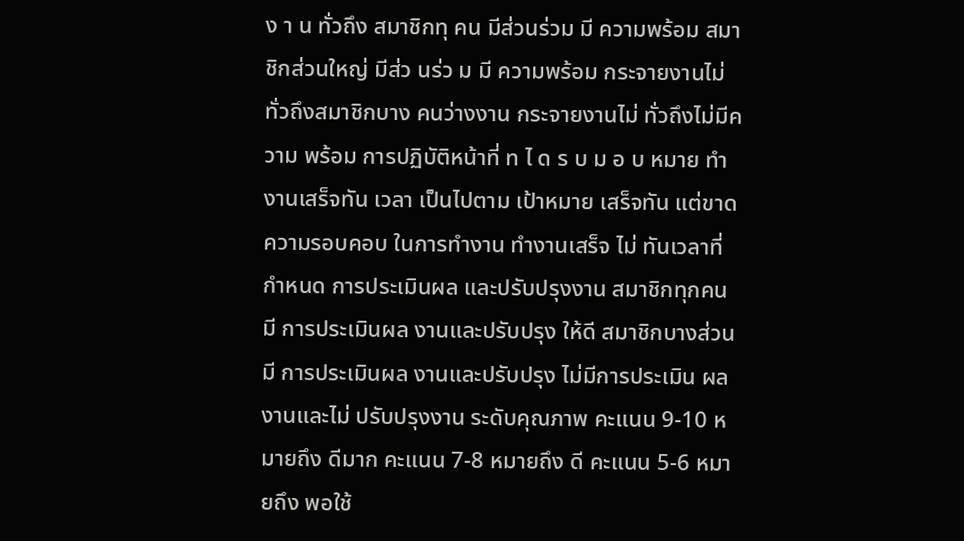ง า น ทั่วถึง สมาชิกทุ คน มีส่วนร่วม มี ความพร้อม สมาชิกส่วนใหญ่ มีส่ว นร่ว ม มี ความพร้อม กระจายงานไม่ ทั่วถึงสมาชิกบาง คนว่างงาน กระจายงานไม่ ทั่วถึงไม่มีความ พร้อม การปฏิบัติหน้าที่ ท ไ ด ร บ ม อ บ หมาย ทำงานเสร็จทัน เวลา เป็นไปตาม เป้าหมาย เสร็จทัน แต่ขาด ความรอบคอบ ในการทำงาน ทำงานเสร็จ ไม่ ทันเวลาที่กำหนด การประเมินผล และปรับปรุงงาน สมาชิกทุกคน มี การประเมินผล งานและปรับปรุง ให้ดี สมาชิกบางส่วนมี การประเมินผล งานและปรับปรุง ไม่มีการประเมิน ผลงานและไม่ ปรับปรุงงาน ระดับคุณภาพ คะแนน 9-10 หมายถึง ดีมาก คะแนน 7-8 หมายถึง ดี คะแนน 5-6 หมายถึง พอใช้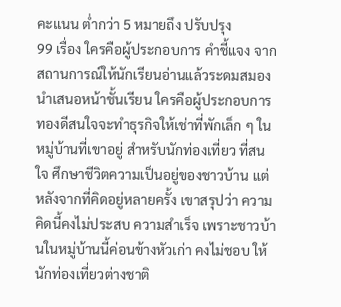คะแนน ต่ำกว่า 5 หมายถึง ปรับปรุง
99 เรื่อง ใครคือผู้ประกอบการ คำชี้แจง จากสถานการณ์ให้นักเรียนอ่านแล้วระดมสมอง นำเสนอหน้าชั้นเรียน ใครคือผู้ประกอบการ ทองดีสนใจจะทำธุรกิจให้เช่าที่พักเล็ก ๆ ในหมู่บ้านที่เขาอยู่ สำหรับนักท่องเที่ยว ที่สนใจ ศึกษาชีวิตความเป็นอยู่ของชาวบ้าน แต่หลังจากที่คิดอยู่หลายครั้ง เขาสรุปว่า ความคิดนี้คงไม่ประสบ ความสำเร็จ เพราะชาวบ้านในหมู่บ้านนี้ค่อนข้างหัวเก่า คงไม่ชอบ ให้นักท่องเที่ยวต่างชาติ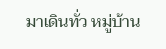มาเดินทั่ว หมู่บ้าน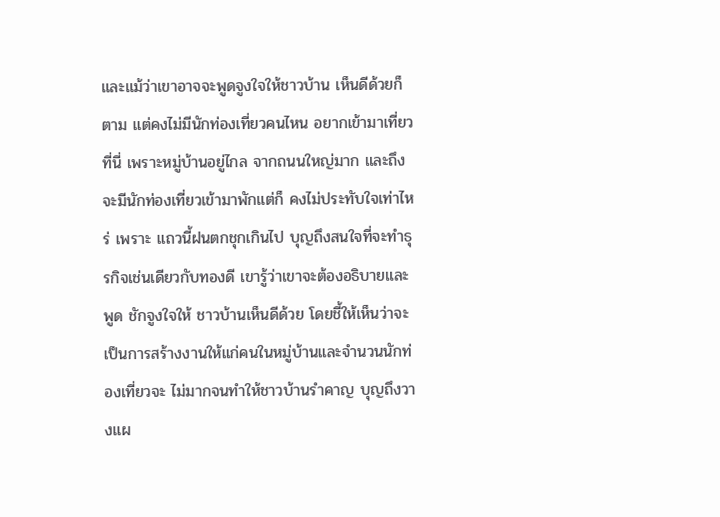และแม้ว่าเขาอาจจะพูดจูงใจให้ชาวบ้าน เห็นดีด้วยก็ตาม แต่คงไม่มีนักท่องเที่ยวคนไหน อยากเข้ามาเที่ยวที่นี่ เพราะหมู่บ้านอยู่ไกล จากถนนใหญ่มาก และถึงจะมีนักท่องเที่ยวเข้ามาพักแต่ก็ คงไม่ประทับใจเท่าไหร่ เพราะ แถวนี้ฝนตกชุกเกินไป บุญถึงสนใจที่จะทำธุรกิจเช่นเดียวกับทองดี เขารู้ว่าเขาจะต้องอธิบายและพูด ชักจูงใจให้ ชาวบ้านเห็นดีด้วย โดยชี้ให้เห็นว่าจะเป็นการสร้างงานให้แก่คนในหมู่บ้านและจำนวนนักท่องเที่ยวจะ ไม่มากจนทำให้ชาวบ้านรำคาญ บุญถึงวางแผ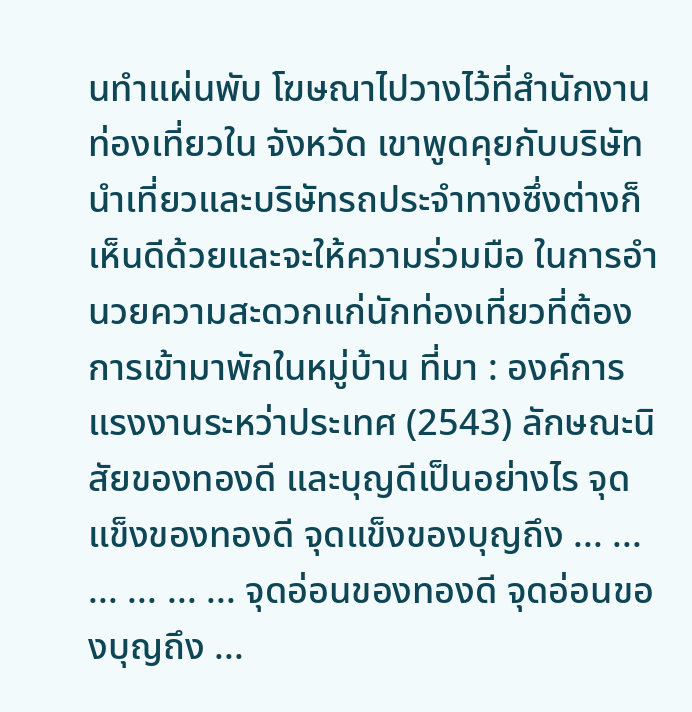นทำแผ่นพับ โฆษณาไปวางไว้ที่สำนักงานท่องเที่ยวใน จังหวัด เขาพูดคุยกับบริษัทนำเที่ยวและบริษัทรถประจำทางซึ่งต่างก็เห็นดีด้วยและจะให้ความร่วมมือ ในการอำนวยความสะดวกแก่นักท่องเที่ยวที่ต้องการเข้ามาพักในหมู่บ้าน ที่มา : องค์การแรงงานระหว่าประเทศ (2543) ลักษณะนิสัยของทองดี และบุญดีเป็นอย่างไร จุดแข็งของทองดี จุดแข็งของบุญถึง ... ... ... ... ... ... จุดอ่อนของทองดี จุดอ่อนของบุญถึง ...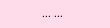... ...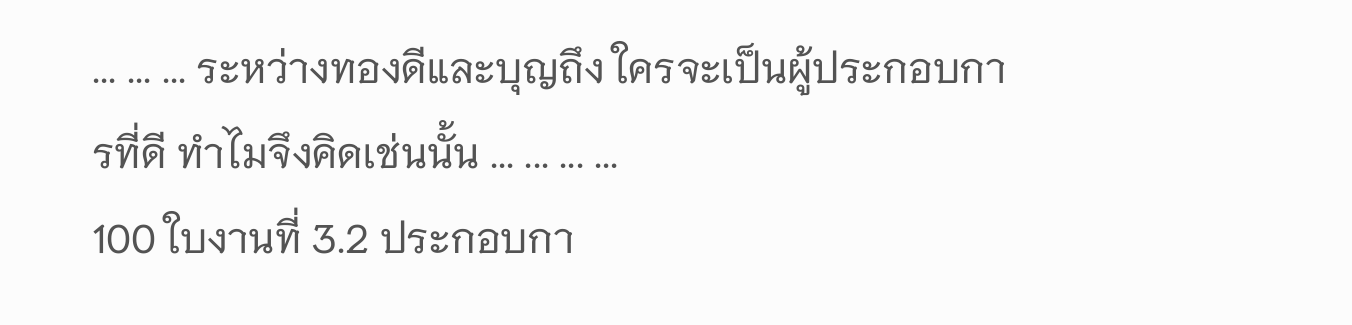... ... ... ระหว่างทองดีและบุญถึง ใครจะเป็นผู้ประกอบการที่ดี ทำไมจึงคิดเช่นนั้น ... ... ... ...
100 ใบงานที่ 3.2 ประกอบกา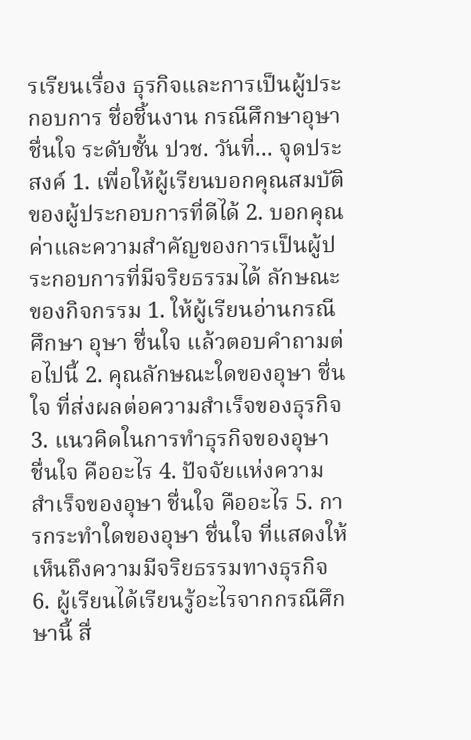รเรียนเรื่อง ธุรกิจและการเป็นผู้ประกอบการ ชื่อชิ้นงาน กรณีศึกษาอุษา ชื่นใจ ระดับชั้น ปวช. วันที่... จุดประสงค์ 1. เพื่อให้ผู้เรียนบอกคุณสมบัติของผู้ประกอบการที่ดีได้ 2. บอกคุณค่าและความสำคัญของการเป็นผู้ประกอบการที่มีจริยธรรมได้ ลักษณะของกิจกรรม 1. ให้ผู้เรียนอ่านกรณีศึกษา อุษา ชื่นใจ แล้วตอบคำถามต่อไปนี้ 2. คุณลักษณะใดของอุษา ชื่นใจ ที่ส่งผลต่อความสำเร็จของธุรกิจ 3. แนวคิดในการทำธุรกิจของอุษา ชื่นใจ คืออะไร 4. ปัจจัยแห่งความสำเร็จของอุษา ชื่นใจ คืออะไร 5. การกระทำใดของอุษา ชื่นใจ ที่แสดงให้เห็นถึงความมีจริยธรรมทางธุรกิจ 6. ผู้เรียนได้เรียนรู้อะไรจากกรณีศึกษานี้ สื่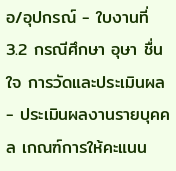อ/อุปกรณ์ - ใบงานที่ 3.2 กรณีศึกษา อุษา ชื่นใจ การวัดและประเมินผล - ประเมินผลงานรายบุคคล เกณฑ์การให้คะแนน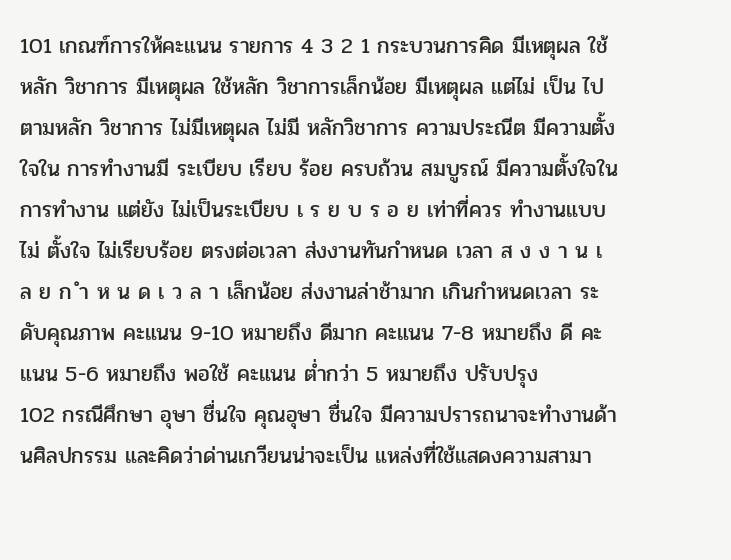101 เกณฑ์การให้คะแนน รายการ 4 3 2 1 กระบวนการคิด มีเหตุผล ใช้หลัก วิชาการ มีเหตุผล ใช้หลัก วิชาการเล็กน้อย มีเหตุผล แต่ไม่ เป็น ไปตามหลัก วิชาการ ไม่มีเหตุผล ไม่มี หลักวิชาการ ความประณีต มีความตั้งใจใน การทำงานมี ระเบียบ เรียบ ร้อย ครบถ้วน สมบูรณ์ มีความตั้งใจใน การทำงาน แต่ยัง ไม่เป็นระเบียบ เ ร ย บ ร อ ย เท่าที่ควร ทำงานแบบไม่ ตั้งใจ ไม่เรียบร้อย ตรงต่อเวลา ส่งงานทันกำหนด เวลา ส ง ง า น เ ล ย ก ำ ห น ด เ ว ล า เล็กน้อย ส่งงานล่าช้ามาก เกินกำหนดเวลา ระดับคุณภาพ คะแนน 9-10 หมายถึง ดีมาก คะแนน 7-8 หมายถึง ดี คะแนน 5-6 หมายถึง พอใช้ คะแนน ต่ำกว่า 5 หมายถึง ปรับปรุง
102 กรณีศึกษา อุษา ชื่นใจ คุณอุษา ชื่นใจ มีความปรารถนาจะทำงานด้านศิลปกรรม และคิดว่าด่านเกวียนน่าจะเป็น แหล่งที่ใช้แสดงความสามา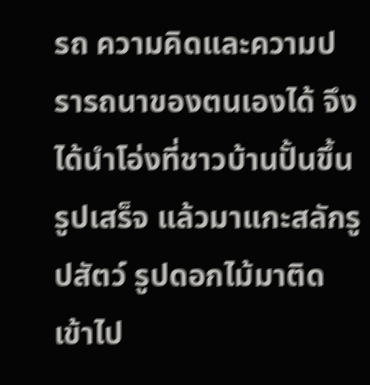รถ ความคิดและความปรารถนาของตนเองได้ จึงได้นำโอ่งที่ชาวบ้านปั้นขึ้น รูปเสร็จ แล้วมาแกะสลักรูปสัตว์ รูปดอกไม้มาติดเข้าไป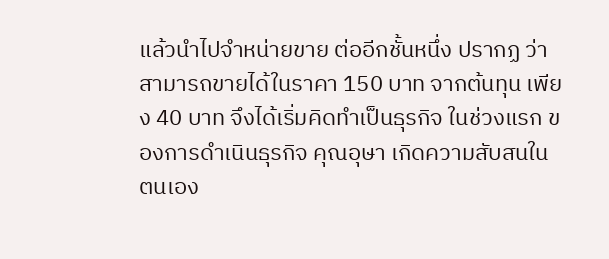แล้วนำไปจำหน่ายขาย ต่ออีกชั้นหนึ่ง ปรากฏ ว่าสามารถขายได้ในราคา 150 บาท จากต้นทุน เพียง 40 บาท จึงได้เริ่มคิดทำเป็นธุรกิจ ในช่วงแรก ของการดำเนินธุรกิจ คุณอุษา เกิดความสับสนในตนเอง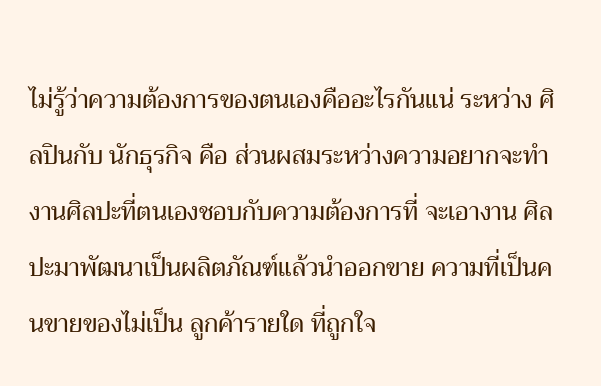ไม่รู้ว่าความต้องการของตนเองคืออะไรกันแน่ ระหว่าง ศิลปินกับ นักธุรกิจ คือ ส่วนผสมระหว่างความอยากจะทำงานศิลปะที่ตนเองชอบกับความต้องการที่ จะเอางาน ศิลปะมาพัฒนาเป็นผลิตภัณฑ์แล้วนำออกขาย ความที่เป็นคนขายของไม่เป็น ลูกค้ารายใด ที่ถูกใจ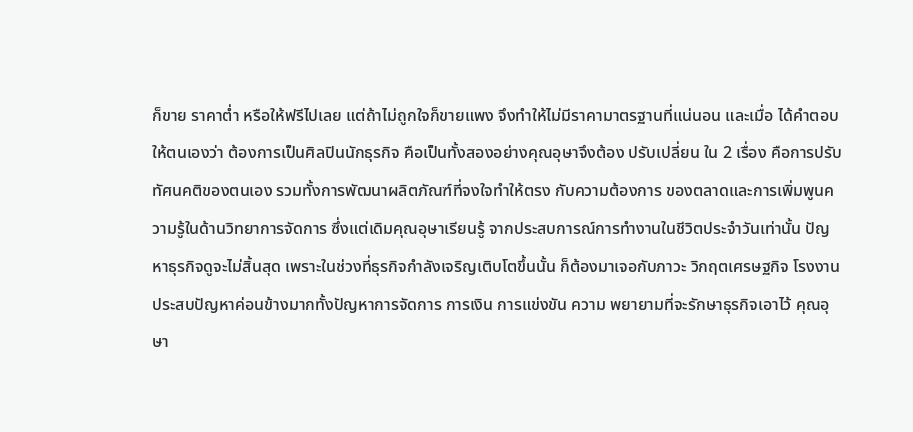ก็ขาย ราคาต่ำ หรือให้ฟรีไปเลย แต่ถ้าไม่ถูกใจก็ขายแพง จึงทำให้ไม่มีราคามาตรฐานที่แน่นอน และเมื่อ ได้คำตอบให้ตนเองว่า ต้องการเป็นศิลปินนักธุรกิจ คือเป็นทั้งสองอย่างคุณอุษาจึงต้อง ปรับเปลี่ยน ใน 2 เรื่อง คือการปรับทัศนคติของตนเอง รวมทั้งการพัฒนาผลิตภัณฑ์ที่จงใจทำให้ตรง กับความต้องการ ของตลาดและการเพิ่มพูนความรู้ในด้านวิทยาการจัดการ ซึ่งแต่เดิมคุณอุษาเรียนรู้ จากประสบการณ์การทำงานในชีวิตประจำวันเท่านั้น ปัญหาธุรกิจดูจะไม่สิ้นสุด เพราะในช่วงที่ธุรกิจกำลังเจริญเติบโตขึ้นนั้น ก็ต้องมาเจอกับภาวะ วิกฤตเศรษฐกิจ โรงงานประสบปัญหาค่อนข้างมากทั้งปัญหาการจัดการ การเงิน การแข่งขัน ความ พยายามที่จะรักษาธุรกิจเอาไว้ คุณอุษา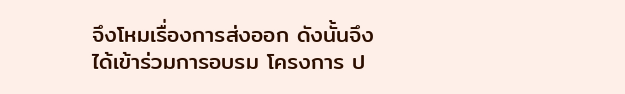จึงโหมเรื่องการส่งออก ดังนั้นจึงได้เข้าร่วมการอบรม โครงการ ป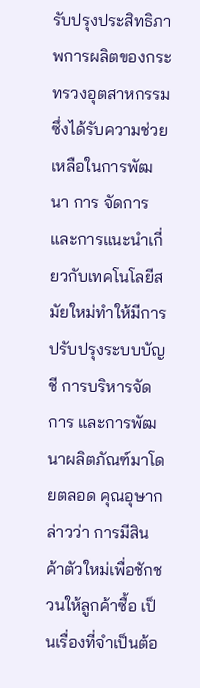รับปรุงประสิทธิภาพการผลิตของกระทรวงอุตสาหกรรม ซึ่งได้รับความช่วยเหลือในการพัฒนา การ จัดการและการแนะนำเกี่ยวกับเทคโนโลยีสมัยใหม่ทำให้มีการปรับปรุงระบบบัญชี การบริหารจัดการ และการพัฒนาผลิตภัณฑ์มาโดยตลอด คุณอุษากล่าวว่า การมีสินค้าตัวใหม่เพื่อชักชวนให้ลูกค้าซื้อ เป็นเรื่องที่จำเป็นต้อ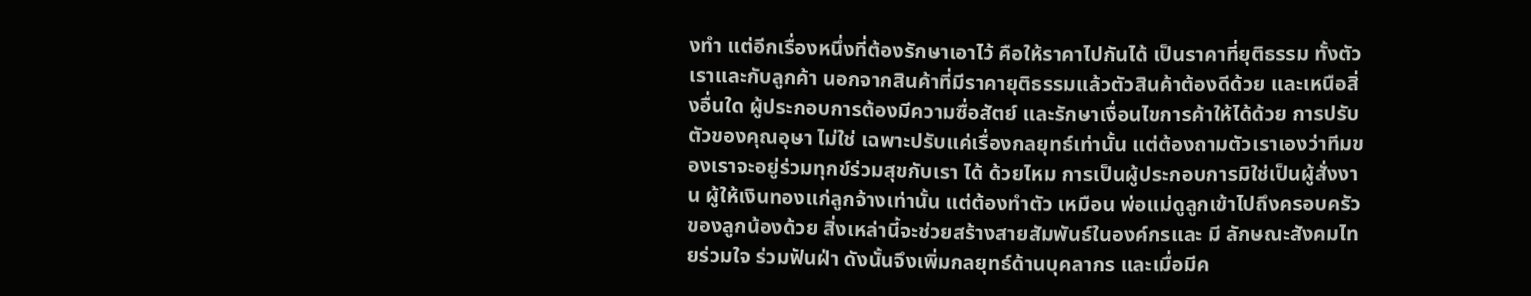งทำ แต่อีกเรื่องหนึ่งที่ต้องรักษาเอาไว้ คือให้ราคาไปกันได้ เป็นราคาที่ยุติธรรม ทั้งตัวเราและกับลูกค้า นอกจากสินค้าที่มีราคายุติธรรมแล้วตัวสินค้าต้องดีด้วย และเหนือสิ่งอื่นใด ผู้ประกอบการต้องมีความซื่อสัตย์ และรักษาเงื่อนไขการค้าให้ได้ด้วย การปรับตัวของคุณอุษา ไม่ใช่ เฉพาะปรับแค่เรื่องกลยุทธ์เท่านั้น แต่ต้องถามตัวเราเองว่าทีมของเราจะอยู่ร่วมทุกข์ร่วมสุขกับเรา ได้ ด้วยไหม การเป็นผู้ประกอบการมิใช่เป็นผู้สั่งงาน ผู้ให้เงินทองแก่ลูกจ้างเท่านั้น แต่ต้องทำตัว เหมือน พ่อแม่ดูลูกเข้าไปถึงครอบครัวของลูกน้องด้วย สิ่งเหล่านี้จะช่วยสร้างสายสัมพันธ์ในองค์กรและ มี ลักษณะสังคมไทยร่วมใจ ร่วมฟันฝ่า ดังนั้นจึงเพิ่มกลยุทธ์ด้านบุคลากร และเมื่อมีค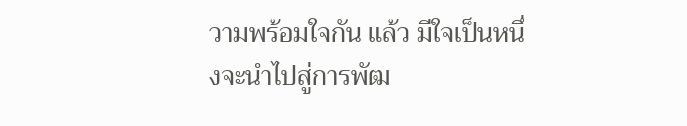วามพร้อมใจกัน แล้ว มีใจเป็นหนึ่งจะนำไปสู่การพัฒ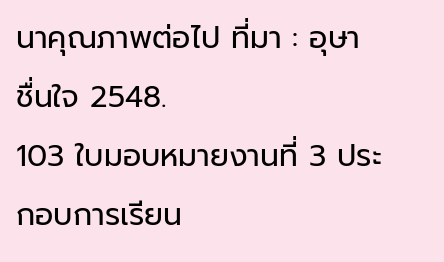นาคุณภาพต่อไป ที่มา : อุษา ชื่นใจ 2548.
103 ใบมอบหมายงานที่ 3 ประกอบการเรียน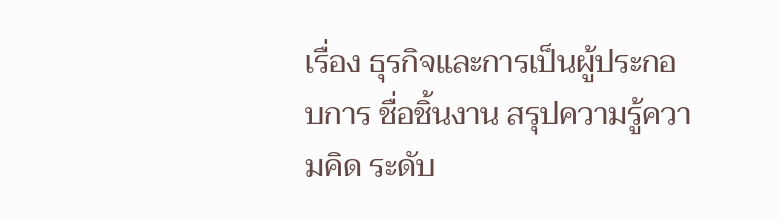เรื่อง ธุรกิจและการเป็นผู้ประกอบการ ชื่อชิ้นงาน สรุปความรู้ความคิด ระดับ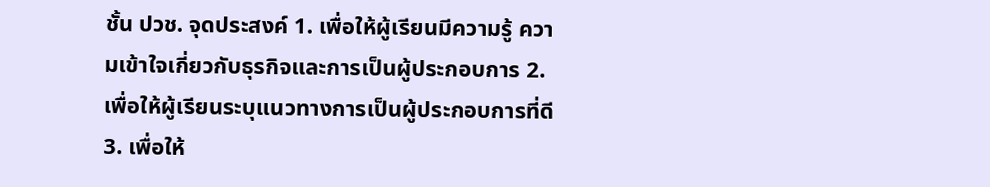ชั้น ปวช. จุดประสงค์ 1. เพื่อให้ผู้เรียนมีความรู้ ความเข้าใจเกี่ยวกับธุรกิจและการเป็นผู้ประกอบการ 2. เพื่อให้ผู้เรียนระบุแนวทางการเป็นผู้ประกอบการที่ดี 3. เพื่อให้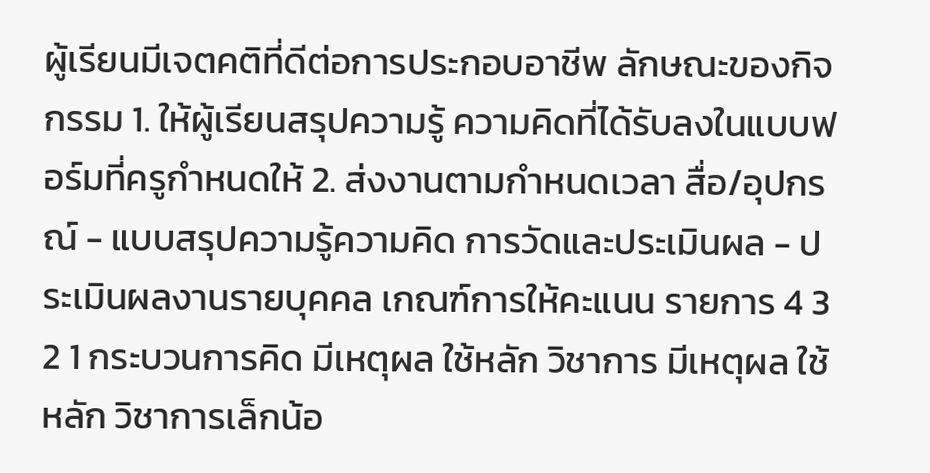ผู้เรียนมีเจตคติที่ดีต่อการประกอบอาชีพ ลักษณะของกิจกรรม 1. ให้ผู้เรียนสรุปความรู้ ความคิดที่ได้รับลงในแบบฟอร์มที่ครูกำหนดให้ 2. ส่งงานตามกำหนดเวลา สื่อ/อุปกรณ์ - แบบสรุปความรู้ความคิด การวัดและประเมินผล - ประเมินผลงานรายบุคคล เกณฑ์การให้คะแนน รายการ 4 3 2 1 กระบวนการคิด มีเหตุผล ใช้หลัก วิชาการ มีเหตุผล ใช้หลัก วิชาการเล็กน้อ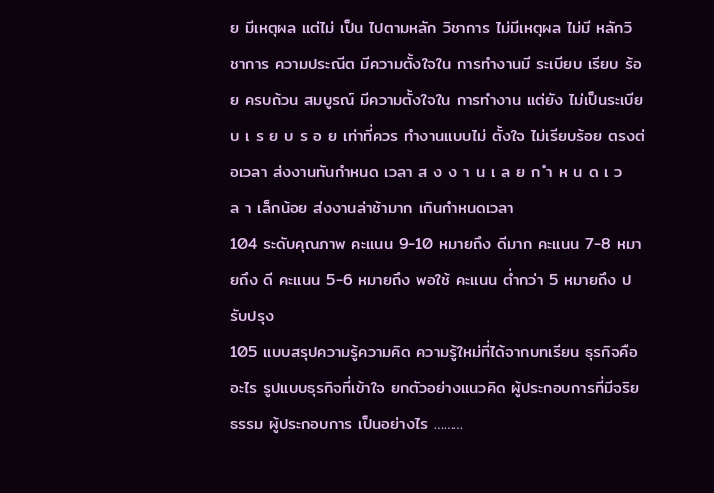ย มีเหตุผล แต่ไม่ เป็น ไปตามหลัก วิชาการ ไม่มีเหตุผล ไม่มี หลักวิชาการ ความประณีต มีความตั้งใจใน การทำงานมี ระเบียบ เรียบ ร้อย ครบถ้วน สมบูรณ์ มีความตั้งใจใน การทำงาน แต่ยัง ไม่เป็นระเบียบ เ ร ย บ ร อ ย เท่าที่ควร ทำงานแบบไม่ ตั้งใจ ไม่เรียบร้อย ตรงต่อเวลา ส่งงานทันกำหนด เวลา ส ง ง า น เ ล ย ก ำ ห น ด เ ว ล า เล็กน้อย ส่งงานล่าช้ามาก เกินกำหนดเวลา
104 ระดับคุณภาพ คะแนน 9-10 หมายถึง ดีมาก คะแนน 7-8 หมายถึง ดี คะแนน 5-6 หมายถึง พอใช้ คะแนน ต่ำกว่า 5 หมายถึง ปรับปรุง
105 แบบสรุปความรู้ความคิด ความรู้ใหม่ที่ได้จากบทเรียน ธุรกิจคืออะไร รูปแบบธุรกิจที่เข้าใจ ยกตัวอย่างแนวคิด ผู้ประกอบการที่มีจริยธรรม ผู้ประกอบการ เป็นอย่างไร ………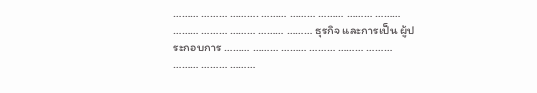……… ……… ………. ……… ……… ……… ……… ……… ……… ……… ……… ……… ……… ธุรกิจ และการเป็น ผู้ประกอบการ ……… ……… ……… ……… ……… ……… ……… ……… ………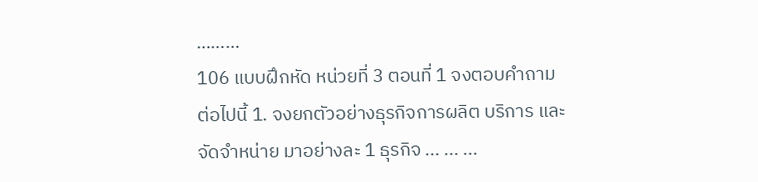………
106 แบบฝึกหัด หน่วยที่ 3 ตอนที่ 1 จงตอบคำถามต่อไปนี้ 1. จงยกตัวอย่างธุรกิจการผลิต บริการ และจัดจำหน่าย มาอย่างละ 1 ธุรกิจ ... ... ...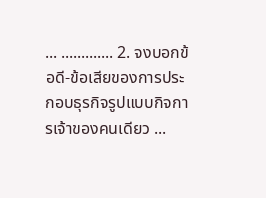... ............. 2. จงบอกข้อดี-ข้อเสียของการประกอบธุรกิจรูปแบบกิจการเจ้าของคนเดียว ...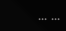... ...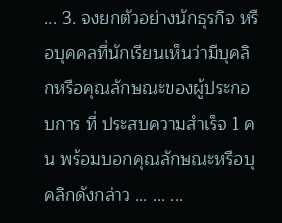... 3. จงยกตัวอย่างนักธุรกิจ หรือบุคคลที่นักเรียนเห็นว่ามีบุคลิกหรือคุณลักษณะของผู้ประกอบการ ที่ ประสบความสำเร็จ 1 คน พร้อมบอกคุณลักษณะหรือบุคลิกดังกล่าว ... ... ...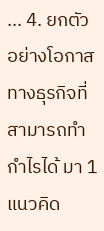... 4. ยกตัวอย่างโอกาสทางธุรกิจที่สามารถทำกำไรได้ มา 1 แนวคิด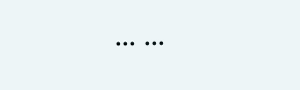... ...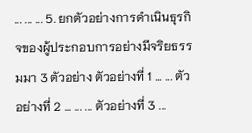... ... ... 5. ยกตัวอย่างการดำเนินธุรกิจของผู้ประกอบการอย่างมีจริยธรรมมา 3 ตัวอย่าง ตัวอย่างที่ 1 ... ... ตัวอย่างที่ 2 ... ... ... ตัวอย่างที่ 3 ...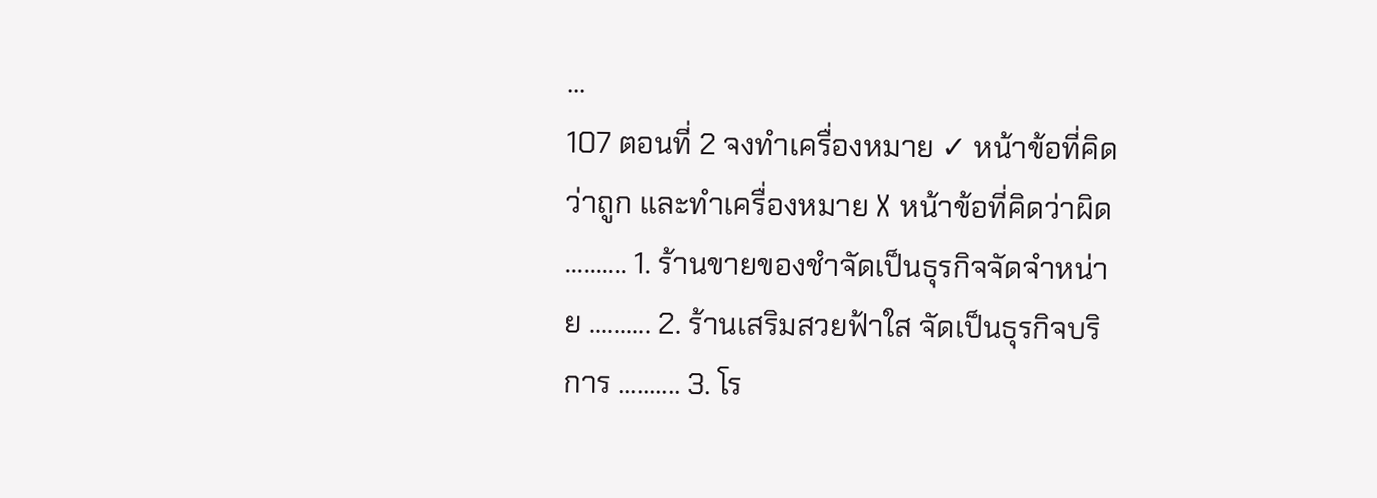...
107 ตอนที่ 2 จงทำเครื่องหมาย ✓ หน้าข้อที่คิดว่าถูก และทำเครื่องหมาย X หน้าข้อที่คิดว่าผิด .......... 1. ร้านขายของชำจัดเป็นธุรกิจจัดจำหน่าย .......... 2. ร้านเสริมสวยฟ้าใส จัดเป็นธุรกิจบริการ .......... 3. โร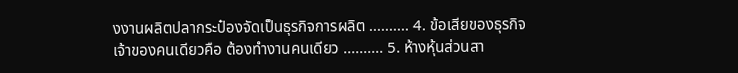งงานผลิตปลากระป๋องจัดเป็นธุรกิจการผลิต .......... 4. ข้อเสียของธุรกิจเจ้าของคนเดียวคือ ต้องทำงานคนเดียว .......... 5. ห้างหุ้นส่วนสา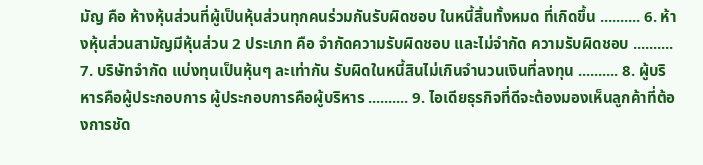มัญ คือ ห้างหุ้นส่วนที่ผู้เป็นหุ้นส่วนทุกคนร่วมกันรับผิดชอบ ในหนี้สิ้นทั้งหมด ที่เกิดขึ้น .......... 6. ห้างหุ้นส่วนสามัญมีหุ้นส่วน 2 ประเภท คือ จำกัดความรับผิดชอบ และไม่จำกัด ความรับผิดชอบ .......... 7. บริษัทจำกัด แบ่งทุนเป็นหุ้นๆ ละเท่ากัน รับผิดในหนี้สินไม่เกินจำนวนเงินที่ลงทุน .......... 8. ผู้บริหารคือผู้ประกอบการ ผู้ประกอบการคือผู้บริหาร .......... 9. ไอเดียธุรกิจที่ดีจะต้องมองเห็นลูกค้าที่ต้องการชัด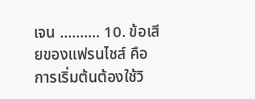เจน .......... 10. ข้อเสียของแฟรนไชส์ คือการเริ่มต้นต้องใช้วิ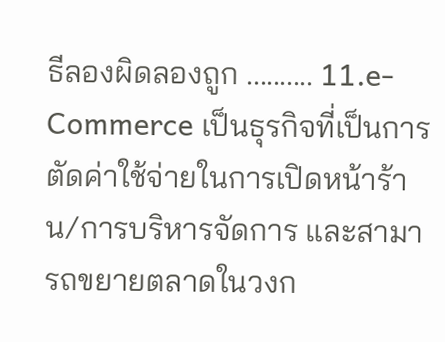ธีลองผิดลองถูก .......... 11.e-Commerce เป็นธุรกิจที่เป็นการตัดค่าใช้จ่ายในการเปิดหน้าร้าน/การบริหารจัดการ และสามารถขยายตลาดในวงก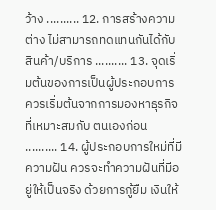ว้าง .......... 12. การสร้างความต่าง ไม่สามารถทดแทนกันได้กับสินค้า/บริการ .......... 13. จุดเริ่มต้นของการเป็นผู้ประกอบการ ควรเริ่มต้นจากการมองหาธุรกิจที่เหมาะสมกับ ตนเองก่อน .......... 14. ผู้ประกอบการใหม่ที่มีความฝัน ควรจะทำความฝันที่มีอยู่ให้เป็นจริง ด้วยการกู้ยืม เงินให้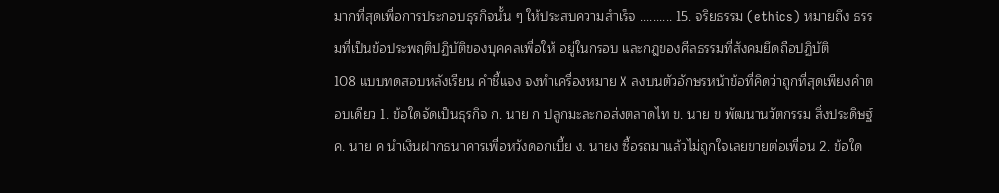มากที่สุดเพื่อการประกอบธุรกิจนั้น ๆ ให้ประสบความสำเร็จ .......... 15. จริยธรรม (ethics) หมายถึง ธรรมที่เป็นข้อประพฤติปฏิบัติของบุคคลเพื่อให้ อยู่ในกรอบ และกฎของศีลธรรมที่สังคมยึดถือปฏิบัติ
108 แบบทดสอบหลังเรียน คำชี้แจง จงทำเครื่องหมาย X ลงบนตัวอักษรหน้าข้อที่คิดว่าถูกที่สุดเพียงคำตอบเดียว 1. ข้อใดจัดเป็นธุรกิจ ก. นาย ก ปลูกมะละกอส่งตลาดไท ข. นาย ข พัฒนานวัตกรรม สิ่งประดิษฐ์ ค. นาย ค นำเงินฝากธนาคารเพื่อหวังดอกเบี้ย ง. นายง ซื้อรถมาแล้วไม่ถูกใจเลยขายต่อเพื่อน 2. ข้อใด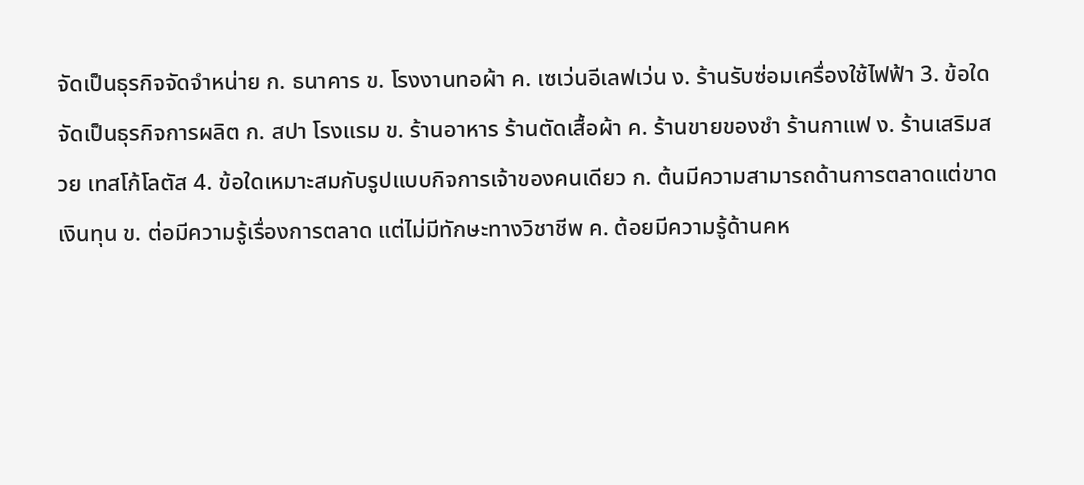จัดเป็นธุรกิจจัดจำหน่าย ก. ธนาคาร ข. โรงงานทอผ้า ค. เซเว่นอีเลฟเว่น ง. ร้านรับซ่อมเครื่องใช้ไฟฟ้า 3. ข้อใดจัดเป็นธุรกิจการผลิต ก. สปา โรงแรม ข. ร้านอาหาร ร้านตัดเสื้อผ้า ค. ร้านขายของชำ ร้านกาแฟ ง. ร้านเสริมสวย เทสโก้โลตัส 4. ข้อใดเหมาะสมกับรูปแบบกิจการเจ้าของคนเดียว ก. ต้นมีความสามารถด้านการตลาดแต่ขาดเงินทุน ข. ต่อมีความรู้เรื่องการตลาด แต่ไม่มีทักษะทางวิชาชีพ ค. ต้อยมีความรู้ด้านคห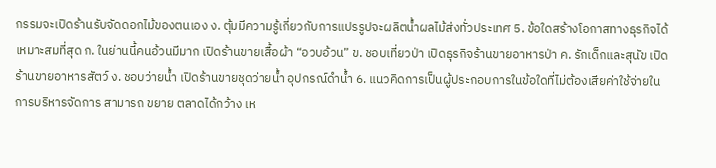กรรมจะเปิดร้านรับจัดดอกไม้ของตนเอง ง. ตุ้มมีความรู้เกี่ยวกับการแปรรูปจะผลิตน้ำผลไม้ส่งทั่วประเทศ 5. ข้อใดสร้างโอกาสทางธุรกิจได้เหมาะสมที่สุด ก. ในย่านนี้คนอ้วนมีมาก เปิดร้านขายเสื้อผ้า “อวบอ้วน” ข. ชอบเที่ยวป่า เปิดธุรกิจร้านขายอาหารป่า ค. รักเด็กและสุนัข เปิดร้านขายอาหารสัตว์ ง. ชอบว่ายน้ำ เปิดร้านขายชุดว่ายน้ำ อุปกรณ์ดำน้ำ 6. แนวคิดการเป็นผู้ประกอบการในข้อใดที่ไม่ต้องเสียค่าใช้จ่ายในการบริหารจัดการ สามารถ ขยาย ตลาดได้กว้าง เห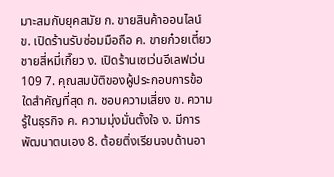มาะสมกับยุคสมัย ก. ขายสินค้าออนไลน์ ข. เปิดร้านรับซ่อมมือถือ ค. ขายก๋วยเตี๋ยวชายสี่หมี่เกี๊ยว ง. เปิดร้านเซเว่นอีเลฟเว่น
109 7. คุณสมบัติของผู้ประกอบการข้อใดสำคัญที่สุด ก. ชอบความเสี่ยง ข. ความรู้ในธุรกิจ ค. ความมุ่งมั่นตั้งใจ ง. มีการพัฒนาตนเอง 8. ต้อยติ่งเรียนจบด้านอา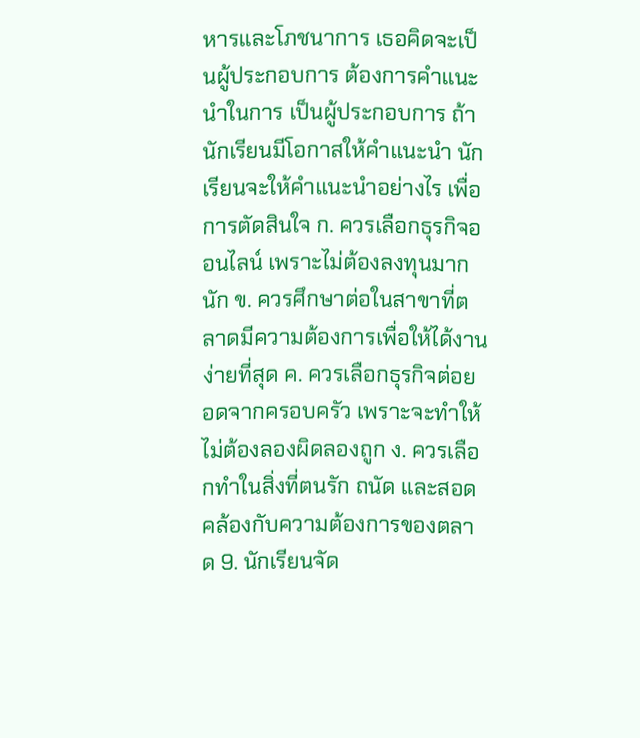หารและโภชนาการ เธอคิดจะเป็นผู้ประกอบการ ต้องการคำแนะนำในการ เป็นผู้ประกอบการ ถ้านักเรียนมีโอกาสให้คำแนะนำ นักเรียนจะให้คำแนะนำอย่างไร เพื่อการตัดสินใจ ก. ควรเลือกธุรกิจออนไลน์ เพราะไม่ต้องลงทุนมากนัก ข. ควรศึกษาต่อในสาขาที่ตลาดมีความต้องการเพื่อให้ได้งานง่ายที่สุด ค. ควรเลือกธุรกิจต่อยอดจากครอบครัว เพราะจะทำให้ไม่ต้องลองผิดลองถูก ง. ควรเลือกทำในสิ่งที่ตนรัก ถนัด และสอดคล้องกับความต้องการของตลาด 9. นักเรียนจัด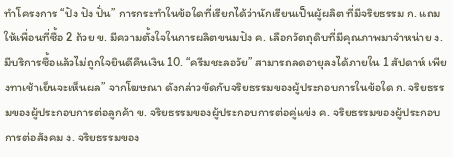ทำโครงการ “ปัง ปัง ปั่น” การกระทำในข้อใดที่เรียกได้ว่านักเรียนเป็นผู้ผลิต ที่มีจริยธรรม ก. แถมให้เพื่อนที่ซื้อ 2 ถ้วย ข. มีความตั้งใจในการผลิตขนมปัง ค. เลือกวัตถุดิบที่มีคุณภาพมาจำหน่าย ง. มีบริการซื้อแล้วไม่ถูกใจยินดีคืนเงิน 10. “ครีมชะลอวัย” สามารถลดอายุลงได้ภายใน 1 สัปดาห์ เพียงทาเช้าเย็นจะเห็นผล” จากโฆษณา ดังกล่าวขัดกับจริยธรรมของผู้ประกอบการในข้อใด ก. จริยธรรมของผู้ประกอบการต่อลูกค้า ข. จริยธรรมของผู้ประกอบการต่อคู่แข่ง ค. จริยธรรมของผู้ประกอบการต่อสังคม ง. จริยธรรมของ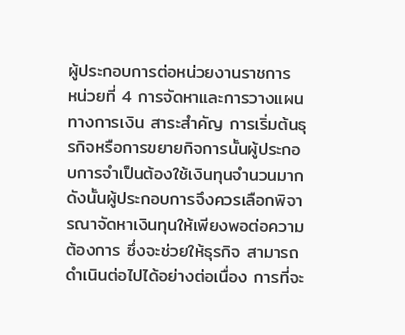ผู้ประกอบการต่อหน่วยงานราชการ
หน่วยที่ 4 การจัดหาและการวางแผนทางการเงิน สาระสำคัญ การเริ่มต้นธุรกิจหรือการขยายกิจการนั้นผู้ประกอบการจำเป็นต้องใช้เงินทุนจำนวนมาก ดังนั้นผู้ประกอบการจึงควรเลือกพิจารณาจัดหาเงินทุนให้เพียงพอต่อความต้องการ ซึ่งจะช่วยให้ธุรกิจ สามารถดำเนินต่อไปได้อย่างต่อเนื่อง การที่จะ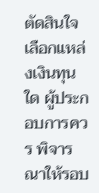ตัดสินใจเลือกแหล่งเงินทุนใด ผู้ประกอบการควร พิจารณาให้รอบ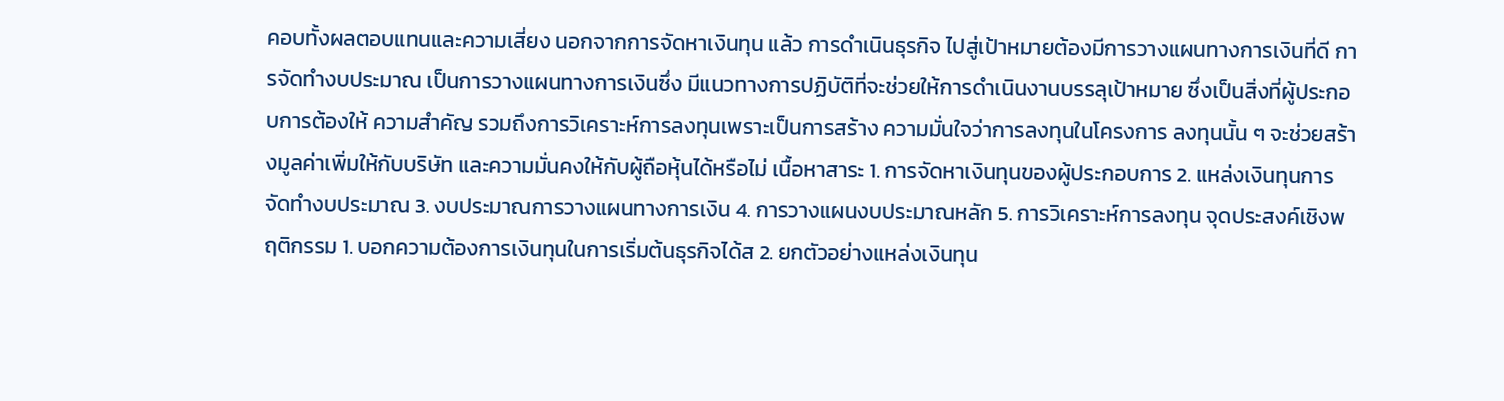คอบทั้งผลตอบแทนและความเสี่ยง นอกจากการจัดหาเงินทุน แล้ว การดำเนินธุรกิจ ไปสู่เป้าหมายต้องมีการวางแผนทางการเงินที่ดี การจัดทำงบประมาณ เป็นการวางแผนทางการเงินซึ่ง มีแนวทางการปฏิบัติที่จะช่วยให้การดำเนินงานบรรลุเป้าหมาย ซึ่งเป็นสิ่งที่ผู้ประกอบการต้องให้ ความสำคัญ รวมถึงการวิเคราะห์การลงทุนเพราะเป็นการสร้าง ความมั่นใจว่าการลงทุนในโครงการ ลงทุนนั้น ๆ จะช่วยสร้างมูลค่าเพิ่มให้กับบริษัท และความมั่นคงให้กับผู้ถือหุ้นได้หรือไม่ เนื้อหาสาระ 1. การจัดหาเงินทุนของผู้ประกอบการ 2. แหล่งเงินทุนการจัดทำงบประมาณ 3. งบประมาณการวางแผนทางการเงิน 4. การวางแผนงบประมาณหลัก 5. การวิเคราะห์การลงทุน จุดประสงค์เชิงพฤติกรรม 1. บอกความต้องการเงินทุนในการเริ่มต้นธุรกิจได้ส 2. ยกตัวอย่างแหล่งเงินทุน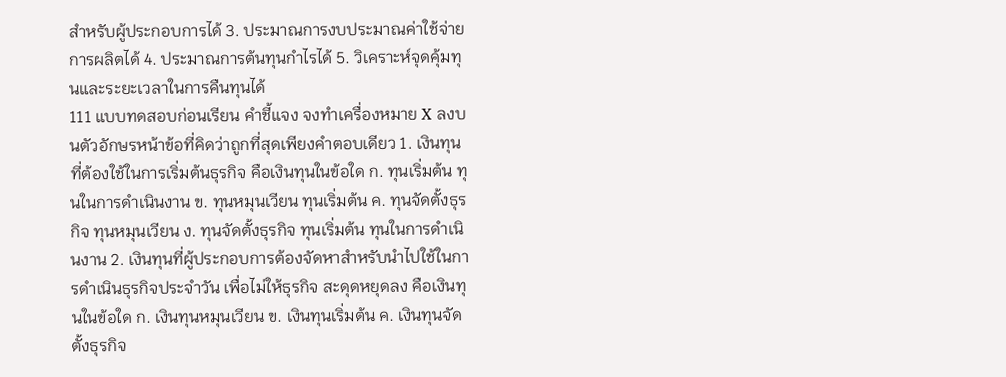สำหรับผู้ประกอบการได้ 3. ประมาณการงบประมาณค่าใช้จ่ายการผลิตได้ 4. ประมาณการต้นทุนกำไรได้ 5. วิเคราะห์จุดคุ้มทุนและระยะเวลาในการคืนทุนได้
111 แบบทดสอบก่อนเรียน คำชี้แจง จงทำเครื่องหมาย X ลงบนตัวอักษรหน้าข้อที่คิดว่าถูกที่สุดเพียงคำตอบเดียว 1. เงินทุนที่ต้องใช้ในการเริ่มต้นธุรกิจ คือเงินทุนในข้อใด ก. ทุนเริ่มต้น ทุนในการดำเนินงาน ข. ทุนหมุนเวียน ทุนเริ่มต้น ค. ทุนจัดตั้งธุรกิจ ทุนหมุนเวียน ง. ทุนจัดตั้งธุรกิจ ทุนเริ่มต้น ทุนในการดำเนินงาน 2. เงินทุนที่ผู้ประกอบการต้องจัดหาสำหรับนำไปใช้ในการดำเนินธุรกิจประจำวัน เพื่อไม่ให้ธุรกิจ สะดุดหยุดลง คือเงินทุนในข้อใด ก. เงินทุนหมุนเวียน ข. เงินทุนเริ่มต้น ค. เงินทุนจัดตั้งธุรกิจ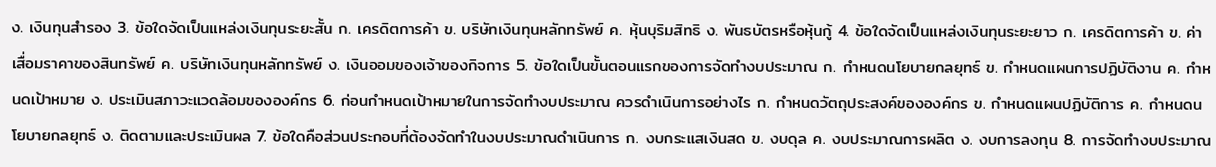ง. เงินทุนสำรอง 3. ข้อใดจัดเป็นแหล่งเงินทุนระยะสั้น ก. เครดิตการค้า ข. บริษัทเงินทุนหลักทรัพย์ ค. หุ้นบุริมสิทธิ ง. พันธบัตรหรือหุ้นกู้ 4. ข้อใดจัดเป็นแหล่งเงินทุนระยะยาว ก. เครดิตการค้า ข. ค่าเสื่อมราคาของสินทรัพย์ ค. บริษัทเงินทุนหลักทรัพย์ ง. เงินออมของเจ้าของกิจการ 5. ข้อใดเป็นขั้นตอนแรกของการจัดทำงบประมาณ ก. กำหนดนโยบายกลยุทธ์ ข. กำหนดแผนการปฏิบัติงาน ค. กำหนดเป้าหมาย ง. ประเมินสภาวะแวดล้อมขององค์กร 6. ก่อนกำหนดเป้าหมายในการจัดทำงบประมาณ ควรดำเนินการอย่างไร ก. กำหนดวัตถุประสงค์ขององค์กร ข. กำหนดแผนปฏิบัติการ ค. กำหนดนโยบายกลยุทธ์ ง. ติดตามและประเมินผล 7. ข้อใดคือส่วนประกอบที่ต้องจัดทำในงบประมาณดำเนินการ ก. งบกระแสเงินสด ข. งบดุล ค. งบประมาณการผลิต ง. งบการลงทุน 8. การจัดทำงบประมาณ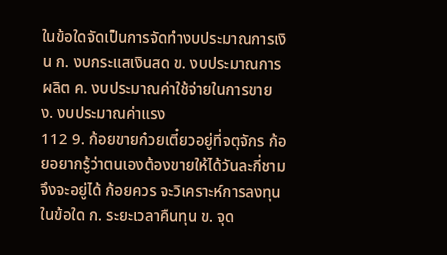ในข้อใดจัดเป็นการจัดทำงบประมาณการเงิน ก. งบกระแสเงินสด ข. งบประมาณการผลิต ค. งบประมาณค่าใช้จ่ายในการขาย ง. งบประมาณค่าแรง
112 9. ก้อยขายก๋วยเตี๋ยวอยู่ที่จตุจักร ก้อยอยากรู้ว่าตนเองต้องขายให้ได้วันละกี่ชามจึงจะอยู่ได้ ก้อยควร จะวิเคราะห์การลงทุนในข้อใด ก. ระยะเวลาคืนทุน ข. จุด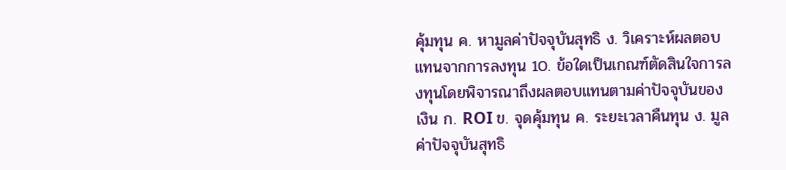คุ้มทุน ค. หามูลค่าปัจจุบันสุทธิ ง. วิเคราะห์ผลตอบแทนจากการลงทุน 10. ข้อใดเป็นเกณฑ์ตัดสินใจการลงทุนโดยพิจารณาถึงผลตอบแทนตามค่าปัจจุบันของเงิน ก. ROI ข. จุดคุ้มทุน ค. ระยะเวลาคืนทุน ง. มูลค่าปัจจุบันสุทธิ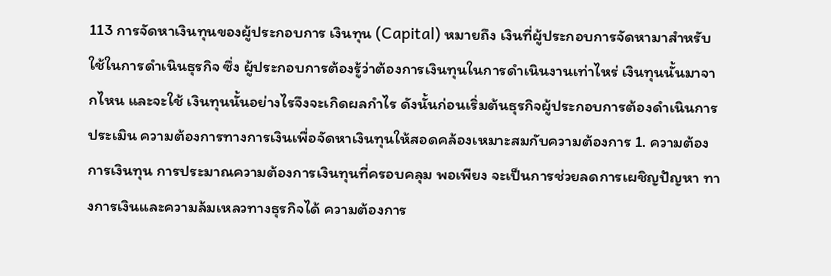113 การจัดหาเงินทุนของผู้ประกอบการ เงินทุน (Capital) หมายถึง เงินที่ผู้ประกอบการจัดหามาสำหรับใช้ในการดำเนินธุรกิจ ซึ่ง ผู้ประกอบการต้องรู้ว่าต้องการเงินทุนในการดำเนินงานเท่าไหร่ เงินทุนนั้นมาจากไหน และจะใช้ เงินทุนนั้นอย่างไรจึงจะเกิดผลกำไร ดังนั้นก่อนเริ่มต้นธุรกิจผู้ประกอบการต้องดำเนินการประเมิน ความต้องการทางการเงินเพื่อจัดหาเงินทุนให้สอดคล้องเหมาะสมกับความต้องการ 1. ความต้องการเงินทุน การประมาณความต้องการเงินทุนที่ครอบคลุม พอเพียง จะเป็นการช่วยลดการเผชิญปัญหา ทางการเงินและความล้มเหลวทางธุรกิจได้ ความต้องการ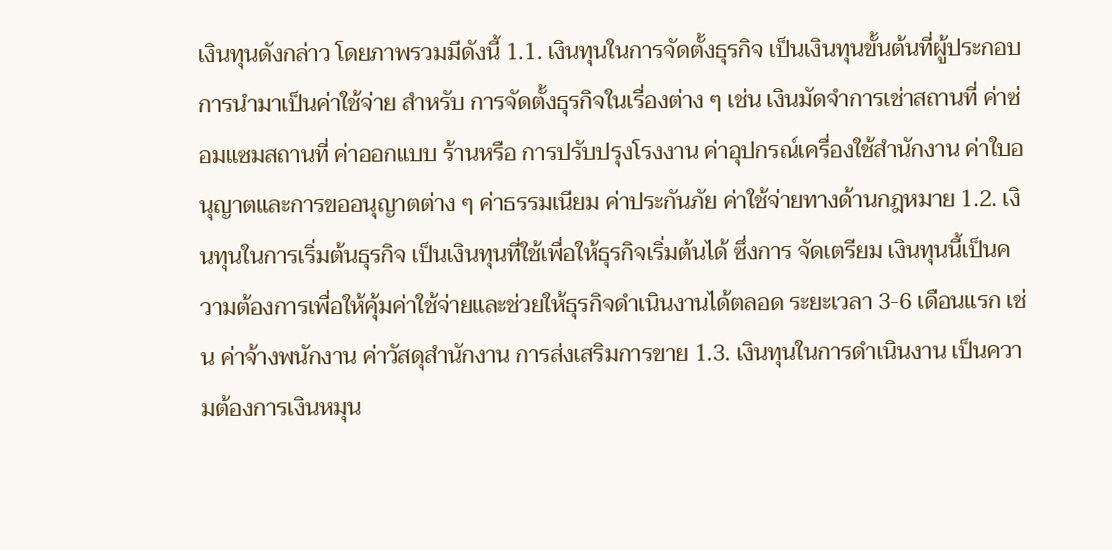เงินทุนดังกล่าว โดยภาพรวมมีดังนี้ 1.1. เงินทุนในการจัดตั้งธุรกิจ เป็นเงินทุนขั้นต้นที่ผู้ประกอบการนำมาเป็นค่าใช้จ่าย สำหรับ การจัดตั้งธุรกิจในเรื่องต่าง ๆ เช่น เงินมัดจำการเช่าสถานที่ ค่าซ่อมแซมสถานที่ ค่าออกแบบ ร้านหรือ การปรับปรุงโรงงาน ค่าอุปกรณ์เครื่องใช้สำนักงาน ค่าใบอนุญาตและการขออนุญาตต่าง ๆ ค่าธรรมเนียม ค่าประกันภัย ค่าใช้จ่ายทางด้านกฎหมาย 1.2. เงินทุนในการเริ่มต้นธุรกิจ เป็นเงินทุนที่ใช้เพื่อให้ธุรกิจเริ่มต้นได้ ซึ่งการ จัดเตรียม เงินทุนนี้เป็นความต้องการเพื่อให้คุ้มค่าใช้จ่ายและช่วยให้ธุรกิจดำเนินงานได้ตลอด ระยะเวลา 3-6 เดือนแรก เช่น ค่าจ้างพนักงาน ค่าวัสดุสำนักงาน การส่งเสริมการขาย 1.3. เงินทุนในการดำเนินงาน เป็นความต้องการเงินหมุน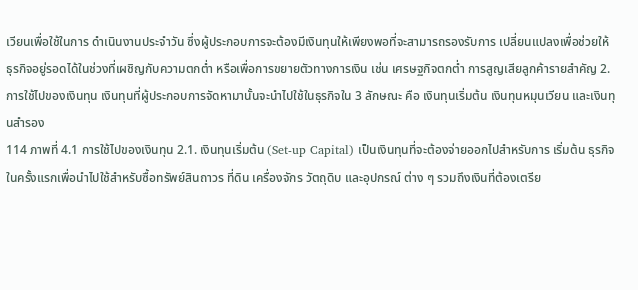เวียนเพื่อใช้ในการ ดำเนินงานประจำวัน ซึ่งผู้ประกอบการจะต้องมีเงินทุนให้เพียงพอที่จะสามารถรองรับการ เปลี่ยนแปลงเพื่อช่วยให้ธุรกิจอยู่รอดได้ในช่วงที่เผชิญกับความตกต่ำ หรือเพื่อการขยายตัวทางการเงิน เช่น เศรษฐกิจตกต่ำ การสูญเสียลูกค้ารายสำคัญ 2. การใช้ไปของเงินทุน เงินทุนที่ผู้ประกอบการจัดหามานั้นจะนำไปใช้ในธุรกิจใน 3 ลักษณะ คือ เงินทุนเริ่มต้น เงินทุนหมุนเวียน และเงินทุนสำรอง
114 ภาพที่ 4.1 การใช้ไปของเงินทุน 2.1. เงินทุนเริ่มต้น (Set-up Capital) เป็นเงินทุนที่จะต้องจ่ายออกไปสำหรับการ เริ่มต้น ธุรกิจในครั้งแรกเพื่อนำไปใช้สำหรับซื้อทรัพย์สินถาวร ที่ดิน เครื่องจักร วัตถุดิบ และอุปกรณ์ ต่าง ๆ รวมถึงเงินที่ต้องเตรีย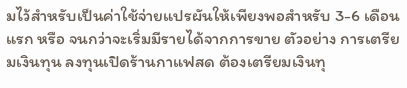มไว้สำหรับเป็นค่าใช้จ่ายแปรผันให้เพียงพอสำหรับ 3-6 เดือนแรก หรือ จนกว่าจะเริ่มมีรายได้จากการขาย ตัวอย่าง การเตรียมเงินทุน ลงทุนเปิดร้านกาแฟสด ต้องเตรียมเงินทุ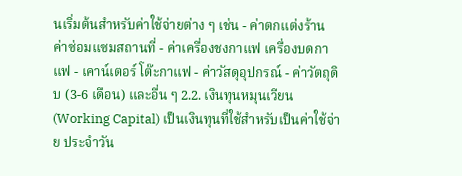นเริ่มต้นสำหรับค่าใช้จ่ายต่าง ๆ เช่น - ค่าตกแต่งร้าน ค่าซ่อมแซมสถานที่ - ค่าเครื่องชงกาแฟ เครื่องบดกาแฟ - เคาน์เตอร์ โต๊ะกาแฟ - ค่าวัสดุอุปกรณ์ - ค่าวัตถุดิบ (3-6 เดือน) และอื่น ๆ 2.2. เงินทุนหมุนเวียน (Working Capital) เป็นเงินทุนที่ใช้สำหรับเป็นค่าใช้จ่าย ประจำวัน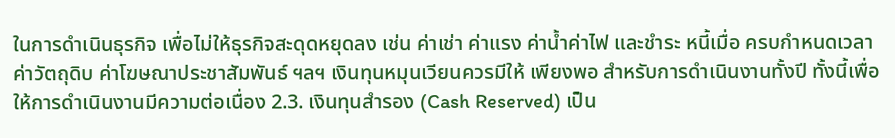ในการดำเนินธุรกิจ เพื่อไม่ให้ธุรกิจสะดุดหยุดลง เช่น ค่าเช่า ค่าแรง ค่าน้ำค่าไฟ และชำระ หนี้เมื่อ ครบกำหนดเวลา ค่าวัตถุดิบ ค่าโฆษณาประชาสัมพันธ์ ฯลฯ เงินทุนหมุนเวียนควรมีให้ เพียงพอ สำหรับการดำเนินงานทั้งปี ทั้งนี้เพื่อให้การดำเนินงานมีความต่อเนื่อง 2.3. เงินทุนสำรอง (Cash Reserved) เป็น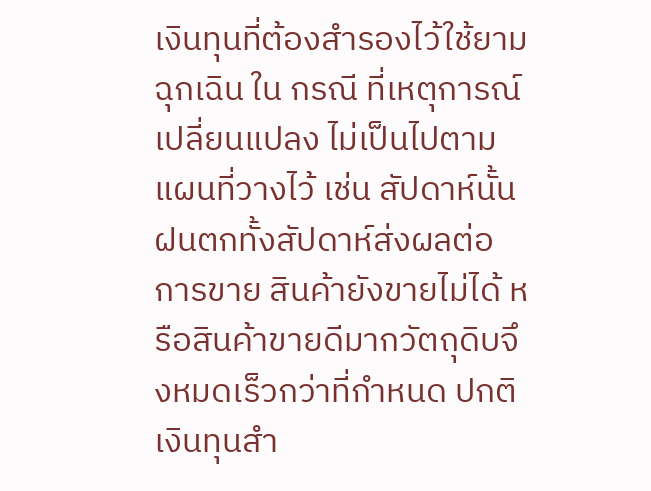เงินทุนที่ต้องสำรองไว้ใช้ยามฉุกเฉิน ใน กรณี ที่เหตุการณ์เปลี่ยนแปลง ไม่เป็นไปตามแผนที่วางไว้ เช่น สัปดาห์นั้นฝนตกทั้งสัปดาห์ส่งผลต่อ การขาย สินค้ายังขายไม่ได้ หรือสินค้าขายดีมากวัตถุดิบจึงหมดเร็วกว่าที่กำหนด ปกติเงินทุนสำ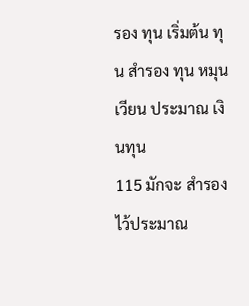รอง ทุน เริ่มต้น ทุน สำรอง ทุน หมุนเวียน ประมาณ เงินทุน
115 มักจะ สำรองไว้ประมาณ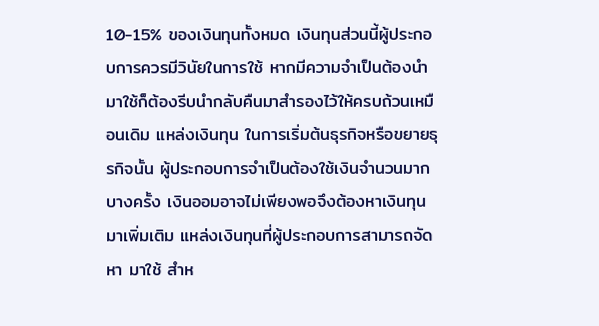10-15% ของเงินทุนทั้งหมด เงินทุนส่วนนี้ผู้ประกอบการควรมีวินัยในการใช้ หากมีความจำเป็นต้องนำมาใช้ก็ต้องรีบนำกลับคืนมาสำรองไว้ให้ครบถ้วนเหมือนเดิม แหล่งเงินทุน ในการเริ่มต้นธุรกิจหรือขยายธุรกิจนั้น ผู้ประกอบการจำเป็นต้องใช้เงินจำนวนมาก บางครั้ง เงินออมอาจไม่เพียงพอจึงต้องหาเงินทุนมาเพิ่มเติม แหล่งเงินทุนที่ผู้ประกอบการสามารถจัดหา มาใช้ สำห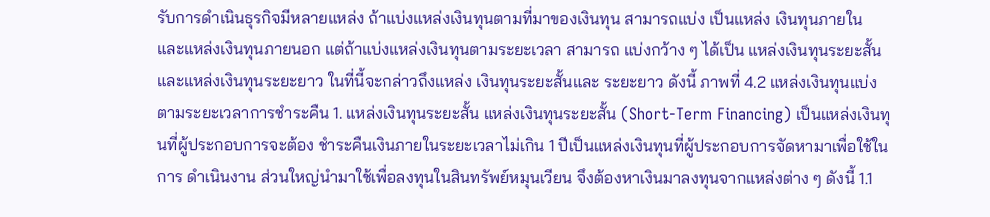รับการดำเนินธุรกิจมีหลายแหล่ง ถ้าแบ่งแหล่งเงินทุนตามที่มาของเงินทุน สามารถแบ่ง เป็นแหล่ง เงินทุนภายใน และแหล่งเงินทุนภายนอก แต่ถ้าแบ่งแหล่งเงินทุนตามระยะเวลา สามารถ แบ่งกว้าง ๆ ได้เป็น แหล่งเงินทุนระยะสั้น และแหล่งเงินทุนระยะยาว ในที่นี้จะกล่าวถึงแหล่ง เงินทุนระยะสั้นและ ระยะยาว ดังนี้ ภาพที่ 4.2 แหล่งเงินทุนแบ่งตามระยะเวลาการชำระคืน 1. แหล่งเงินทุนระยะสั้น แหล่งเงินทุนระยะสั้น (Short-Term Financing) เป็นแหล่งเงินทุนที่ผู้ประกอบการจะต้อง ชำระคืนเงินภายในระยะเวลาไม่เกิน 1 ปีเป็นแหล่งเงินทุนที่ผู้ประกอบการจัดหามาเพื่อใช้ในการ ดำเนินงาน ส่วนใหญ่นำมาใช้เพื่อลงทุนในสินทรัพย์หมุนเวียน จึงต้องหาเงินมาลงทุนจากแหล่งต่าง ๆ ดังนี้ 1.1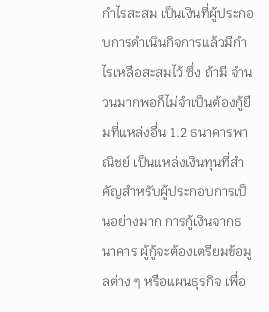กำไรสะสม เป็นเงินที่ผู้ประกอบการดำเนินกิจการแล้วมีกำไรเหลือสะสมไว้ ซึ่ง ถ้ามี จำนวนมากพอก็ไม่จำเป็นต้องกู้ยืมที่แหล่งอื่น 1.2 ธนาคารพาณิชย์ เป็นแหล่งเงินทุนที่สำคัญสำหรับผู้ประกอบการเป็นอย่างมาก การกู้เงินจากธนาคาร ผู้กู้จะต้องเตรียมข้อมูลต่าง ๆ หรือแผนธุรกิจ เพื่อ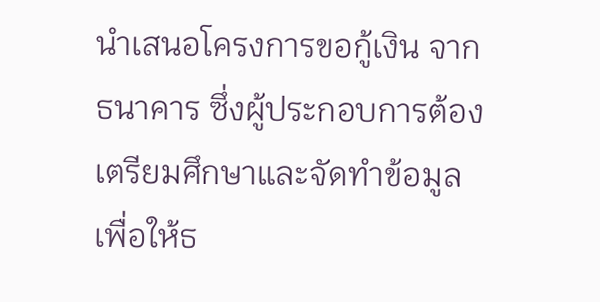นำเสนอโครงการขอกู้เงิน จากธนาคาร ซึ่งผู้ประกอบการต้องเตรียมศึกษาและจัดทำข้อมูลเพื่อให้ธ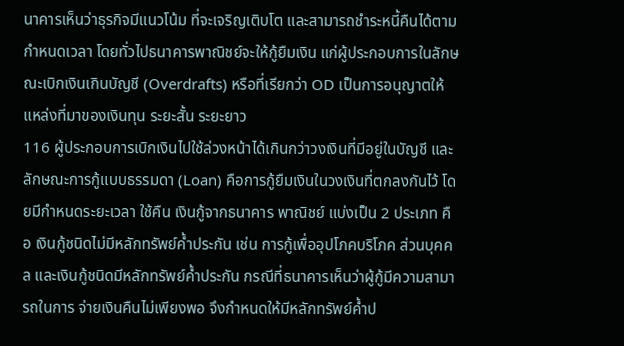นาคารเห็นว่าธุรกิจมีแนวโน้ม ที่จะเจริญเติบโต และสามารถชำระหนี้คืนได้ตามกำหนดเวลา โดยทั่วไปธนาคารพาณิชย์จะให้กู้ยืมเงิน แก่ผู้ประกอบการในลักษณะเบิกเงินเกินบัญชี (Overdrafts) หรือที่เรียกว่า OD เป็นการอนุญาตให้ แหล่งที่มาของเงินทุน ระยะสั้น ระยะยาว
116 ผู้ประกอบการเบิกเงินไปใช้ล่วงหน้าได้เกินกว่าวงเงินที่มีอยู่ในบัญชี และ ลักษณะการกู้แบบธรรมดา (Loan) คือการกู้ยืมเงินในวงเงินที่ตกลงกันไว้ โดยมีกำหนดระยะเวลา ใช้คืน เงินกู้จากธนาคาร พาณิชย์ แบ่งเป็น 2 ประเภท คือ เงินกู้ชนิดไม่มีหลักทรัพย์ค้ำประกัน เช่น การกู้เพื่ออุปโภคบริโภค ส่วนบุคคล และเงินกู้ชนิดมีหลักทรัพย์ค้ำประกัน กรณีที่ธนาคารเห็นว่าผู้กู้มีความสามารถในการ จ่ายเงินคืนไม่เพียงพอ จึงกำหนดให้มีหลักทรัพย์ค้ำป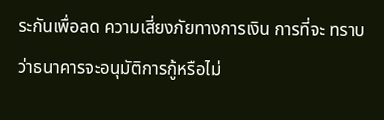ระกันเพื่อลด ความเสี่ยงภัยทางการเงิน การที่จะ ทราบว่าธนาคารจะอนุมัติการกู้หรือไม่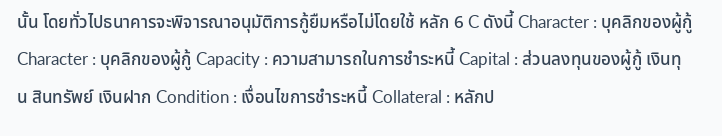นั้น โดยทั่วไปธนาคารจะพิจารณาอนุมัติการกู้ยืมหรือไม่โดยใช้ หลัก 6 C ดังนี้ Character : บุคลิกของผู้กู้ Character : บุคลิกของผู้กู้ Capacity : ความสามารถในการชำระหนี้ Capital : ส่วนลงทุนของผู้กู้ เงินทุน สินทรัพย์ เงินฝาก Condition : เงื่อนไขการชำระหนี้ Collateral : หลักป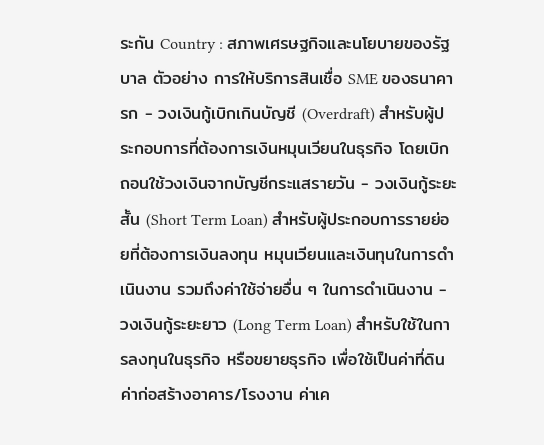ระกัน Country : สภาพเศรษฐกิจและนโยบายของรัฐบาล ตัวอย่าง การให้บริการสินเชื่อ SME ของธนาคารก - วงเงินกู้เบิกเกินบัญชี (Overdraft) สำหรับผู้ประกอบการที่ต้องการเงินหมุนเวียนในธุรกิจ โดยเบิกถอนใช้วงเงินจากบัญชีกระแสรายวัน - วงเงินกู้ระยะสั้น (Short Term Loan) สำหรับผู้ประกอบการรายย่อยที่ต้องการเงินลงทุน หมุนเวียนและเงินทุนในการดำเนินงาน รวมถึงค่าใช้จ่ายอื่น ๆ ในการดำเนินงาน - วงเงินกู้ระยะยาว (Long Term Loan) สำหรับใช้ในการลงทุนในธุรกิจ หรือขยายธุรกิจ เพื่อใช้เป็นค่าที่ดิน ค่าก่อสร้างอาคาร/โรงงาน ค่าเค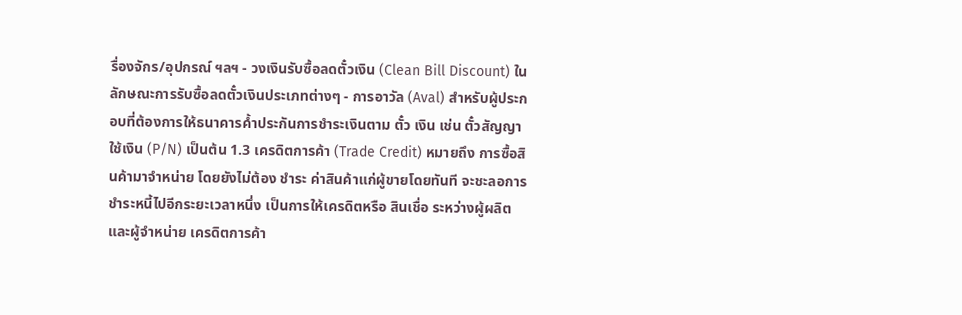รื่องจักร/อุปกรณ์ ฯลฯ - วงเงินรับซื้อลดตั๋วเงิน (Clean Bill Discount) ในลักษณะการรับซื้อลดตั๋วเงินประเภทต่างๆ - การอาวัล (Aval) สำหรับผู้ประกอบที่ต้องการให้ธนาคารค้ำประกันการชำระเงินตาม ตั๋ว เงิน เช่น ตั๋วสัญญาใช้เงิน (P/N) เป็นต้น 1.3 เครดิตการค้า (Trade Credit) หมายถึง การซื้อสินค้ามาจำหน่าย โดยยังไม่ต้อง ชำระ ค่าสินค้าแก่ผู้ขายโดยทันที จะชะลอการชำระหนี้ไปอีกระยะเวลาหนึ่ง เป็นการให้เครดิตหรือ สินเชื่อ ระหว่างผู้ผลิตและผู้จำหน่าย เครดิตการค้า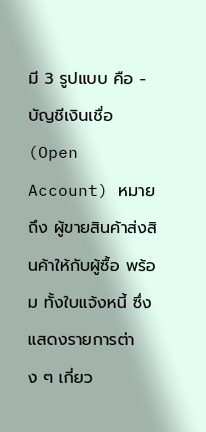มี 3 รูปแบบ คือ - บัญชีเงินเชื่อ (Open Account) หมายถึง ผู้ขายสินค้าส่งสินค้าให้กับผู้ซื้อ พร้อม ทั้งใบแจ้งหนี้ ซึ่งแสดงรายการต่าง ๆ เกี่ยว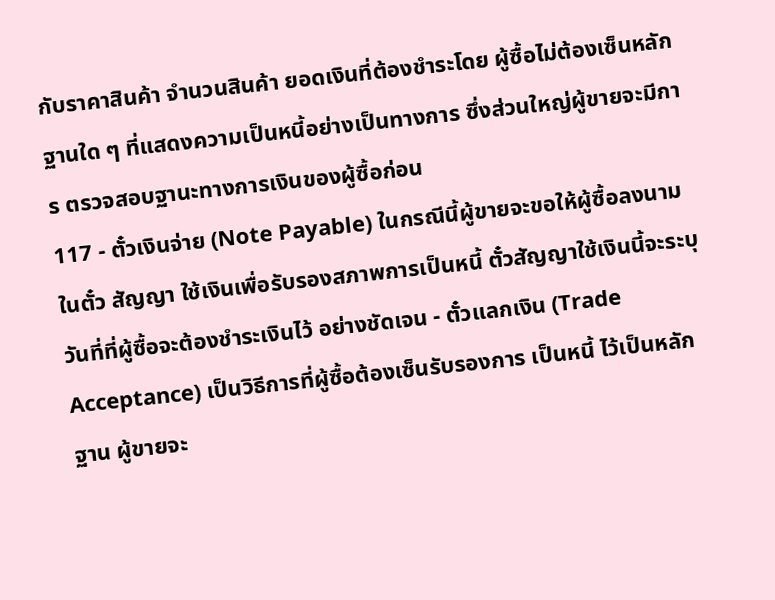กับราคาสินค้า จำนวนสินค้า ยอดเงินที่ต้องชำระโดย ผู้ซื้อไม่ต้องเซ็นหลักฐานใด ๆ ที่แสดงความเป็นหนี้อย่างเป็นทางการ ซึ่งส่วนใหญ่ผู้ขายจะมีการ ตรวจสอบฐานะทางการเงินของผู้ซื้อก่อน
117 - ตั๋วเงินจ่าย (Note Payable) ในกรณีนี้ผู้ขายจะขอให้ผู้ซื้อลงนามในตั๋ว สัญญา ใช้เงินเพื่อรับรองสภาพการเป็นหนี้ ตั๋วสัญญาใช้เงินนี้จะระบุวันที่ที่ผู้ซื้อจะต้องชำระเงินไว้ อย่างชัดเจน - ตั๋วแลกเงิน (Trade Acceptance) เป็นวิธีการที่ผู้ซื้อต้องเซ็นรับรองการ เป็นหนี้ ไว้เป็นหลักฐาน ผู้ขายจะ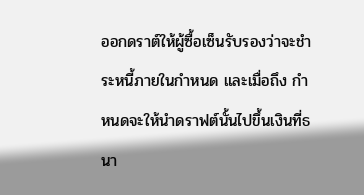ออกดราต์ให้ผู้ซื้อเซ็นรับรองว่าจะชำระหนี้ภายในกำหนด และเมื่อถึง กำหนดจะให้นำดราฟต์นั้นไปขึ้นเงินที่ธนา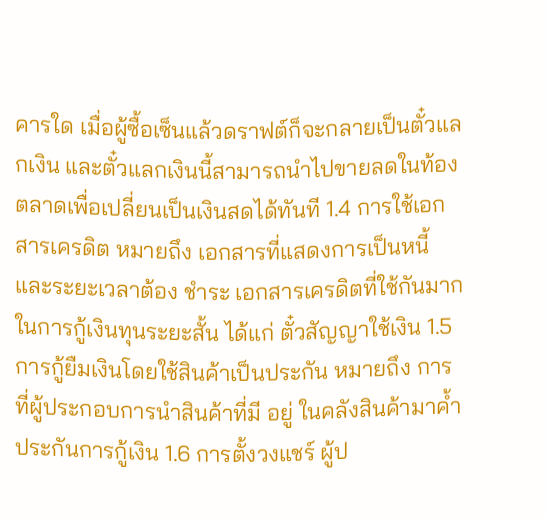คารใด เมื่อผู้ซื้อเซ็นแล้วดราฟต์ก็จะกลายเป็นตั๋วแลกเงิน และตั๋วแลกเงินนี้สามารถนำไปขายลดในท้องตลาดเพื่อเปลี่ยนเป็นเงินสดได้ทันที 1.4 การใช้เอกสารเครดิต หมายถึง เอกสารที่แสดงการเป็นหนี้และระยะเวลาต้อง ชำระ เอกสารเครดิตที่ใช้กันมากในการกู้เงินทุนระยะสั้น ได้แก่ ตั๋วสัญญาใช้เงิน 1.5 การกู้ยืมเงินโดยใช้สินค้าเป็นประกัน หมายถึง การที่ผู้ประกอบการนำสินค้าที่มี อยู่ ในคลังสินค้ามาค้ำประกันการกู้เงิน 1.6 การตั้งวงแชร์ ผู้ป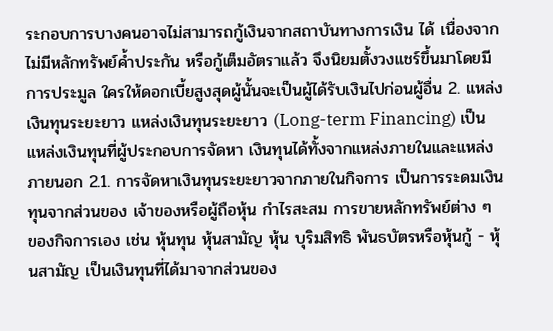ระกอบการบางคนอาจไม่สามารถกู้เงินจากสถาบันทางการเงิน ได้ เนื่องจากไม่มีหลักทรัพย์ค้ำประกัน หรือกู้เต็มอัตราแล้ว จึงนิยมตั้งวงแชร์ขึ้นมาโดยมีการประมูล ใครให้ดอกเบี้ยสูงสุดผู้นั้นจะเป็นผู้ได้รับเงินไปก่อนผู้อื่น 2. แหล่งเงินทุนระยะยาว แหล่งเงินทุนระยะยาว (Long-term Financing) เป็นแหล่งเงินทุนที่ผู้ประกอบการจัดหา เงินทุนได้ทั้งจากแหล่งภายในและแหล่งภายนอก 2.1. การจัดหาเงินทุนระยะยาวจากภายในกิจการ เป็นการระดมเงินทุนจากส่วนของ เจ้าของหรือผู้ถือหุ้น กำไรสะสม การขายหลักทรัพย์ต่าง ๆ ของกิจการเอง เช่น หุ้นทุน หุ้นสามัญ หุ้น บุริมสิทธิ พันธบัตรหรือหุ้นกู้ - หุ้นสามัญ เป็นเงินทุนที่ได้มาจากส่วนของ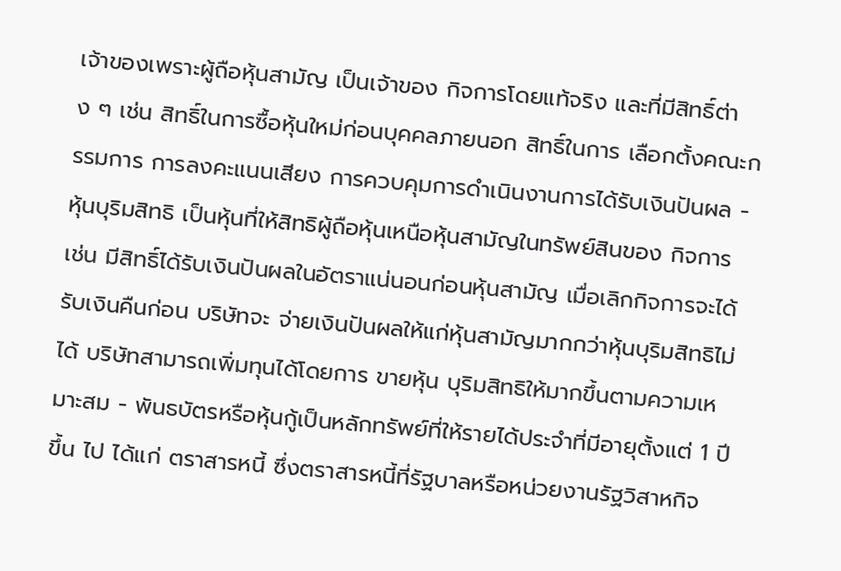เจ้าของเพราะผู้ถือหุ้นสามัญ เป็นเจ้าของ กิจการโดยแท้จริง และที่มีสิทธิ์ต่าง ๆ เช่น สิทธิ์ในการซื้อหุ้นใหม่ก่อนบุคคลภายนอก สิทธิ์ในการ เลือกตั้งคณะกรรมการ การลงคะแนนเสียง การควบคุมการดำเนินงานการได้รับเงินปันผล - หุ้นบุริมสิทธิ เป็นหุ้นที่ให้สิทธิผู้ถือหุ้นเหนือหุ้นสามัญในทรัพย์สินของ กิจการ เช่น มีสิทธิ์ได้รับเงินปันผลในอัตราแน่นอนก่อนหุ้นสามัญ เมื่อเลิกกิจการจะได้รับเงินคืนก่อน บริษัทจะ จ่ายเงินปันผลให้แก่หุ้นสามัญมากกว่าหุ้นบุริมสิทธิไม่ได้ บริษัทสามารถเพิ่มทุนได้โดยการ ขายหุ้น บุริมสิทธิให้มากขึ้นตามความเหมาะสม - พันธบัตรหรือหุ้นกู้เป็นหลักทรัพย์ที่ให้รายได้ประจำที่มีอายุตั้งแต่ 1 ปีขึ้น ไป ได้แก่ ตราสารหนี้ ซึ่งตราสารหนี้ที่รัฐบาลหรือหน่วยงานรัฐวิสาหกิจ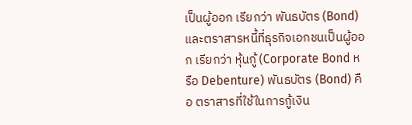เป็นผู้ออก เรียกว่า พันธบัตร (Bond) และตราสารหนี้ที่ธุรกิจเอกชนเป็นผู้ออก เรียกว่า หุ้นกู้ (Corporate Bond หรือ Debenture) พันธบัตร (Bond) คือ ตราสารที่ใช้ในการกู้เงิน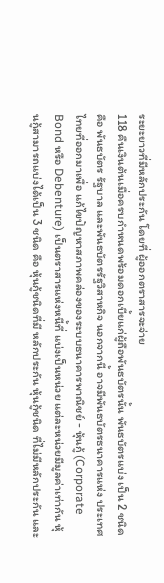ระยะยาวที่มีหลักประกัน โดยที่ ผู้ออกตราสารจะจ่าย
118 คืนเงินต้นเมื่อครบกำหนดพร้อมดอกเบี้ยแก่ผู้ถือพันธบัตรนั้น พันธบัตรแบ่ง เป็น 2 ชนิด คือ พันธบัตร รัฐบาล และพันธบัตรรัฐวิสาหกิจ นอกจากนี้ อาจมีพันธบัตรธนาคารแห่ง ประเทศไทยที่ออกมาเพื่อ แก้ไขปัญหาสภาพคล่องของระบบธนาคารพาณิชย์ - หุ้นกู้ (Corporate Bond หรือ Debenture) เป็นตราสารแห่งหนี้ที่ แบ่งเป็นหน่วย แต่ละหน่วยมีมูลค่าเท่ากัน หุ้นกู้สามารถแบ่งได้เป็น 3 ชนิด คือ หุ้นกู้ชนิดที่มี หลักประกัน หุ้นกู้ชนิด ที่ไม่มีหลักประกัน และ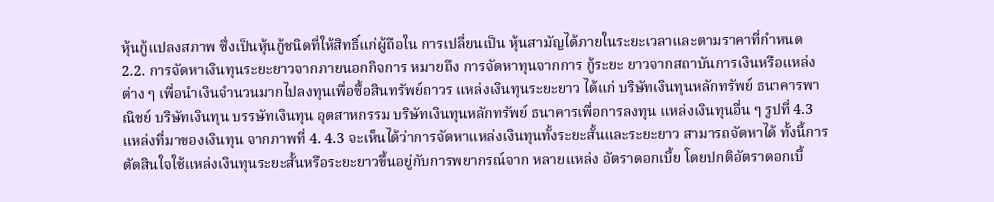หุ้นกู้แปลงสภาพ ซึ่งเป็นหุ้นกู้ชนิดที่ให้สิทธิ์แก่ผู้ถือใน การเปลี่ยนเป็น หุ้นสามัญได้ภายในระยะเวลาและตามราคาที่กำหนด 2.2. การจัดหาเงินทุนระยะยาวจากภายนอกกิจการ หมายถึง การจัดหาทุนจากการ กู้ระยะ ยาวจากสถาบันการเงินหรือแหล่งต่าง ๆ เพื่อนำเงินจำนวนมากไปลงทุนเพื่อซื้อสินทรัพย์ถาวร แหล่งเงินทุนระยะยาว ได้แก่ บริษัทเงินทุนหลักทรัพย์ ธนาคารพาณิชย์ บริษัทเงินทุน บรรษัทเงินทุน อุตสาหกรรม บริษัทเงินทุนหลักทรัพย์ ธนาคารเพื่อการลงทุน แหล่งเงินทุนอื่น ๆ รูปที่ 4.3 แหล่งที่มาของเงินทุน จากภาพที่ 4. 4.3 จะเห็นได้ว่าการจัดหาแหล่งเงินทุนทั้งระยะสั้นและระยะยาว สามารถจัดหาได้ ทั้งนี้การตัดสินใจใช้แหล่งเงินทุนระยะสั้นหรือระยะยาวขึ้นอยู่กับการพยากรณ์จาก หลายแหล่ง อัตราดอกเบี้ย โดยปกติอัตราดอกเบี้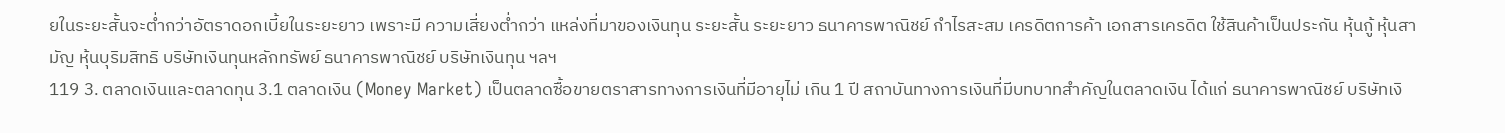ยในระยะสั้นจะต่ำกว่าอัตราดอกเบี้ยในระยะยาว เพราะมี ความเสี่ยงต่ำกว่า แหล่งที่มาของเงินทุน ระยะสั้น ระยะยาว ธนาคารพาณิชย์ กำไรสะสม เครดิตการค้า เอกสารเครดิต ใช้สินค้าเป็นประกัน หุ้นกู้ หุ้นสามัญ หุ้นบุริมสิทธิ บริษัทเงินทุนหลักทรัพย์ ธนาคารพาณิชย์ บริษัทเงินทุน ฯลฯ
119 3. ตลาดเงินและตลาดทุน 3.1 ตลาดเงิน (Money Market) เป็นตลาดซื้อขายตราสารทางการเงินที่มีอายุไม่ เกิน 1 ปี สถาบันทางการเงินที่มีบทบาทสำคัญในตลาดเงิน ได้แก่ ธนาคารพาณิชย์ บริษัทเงิ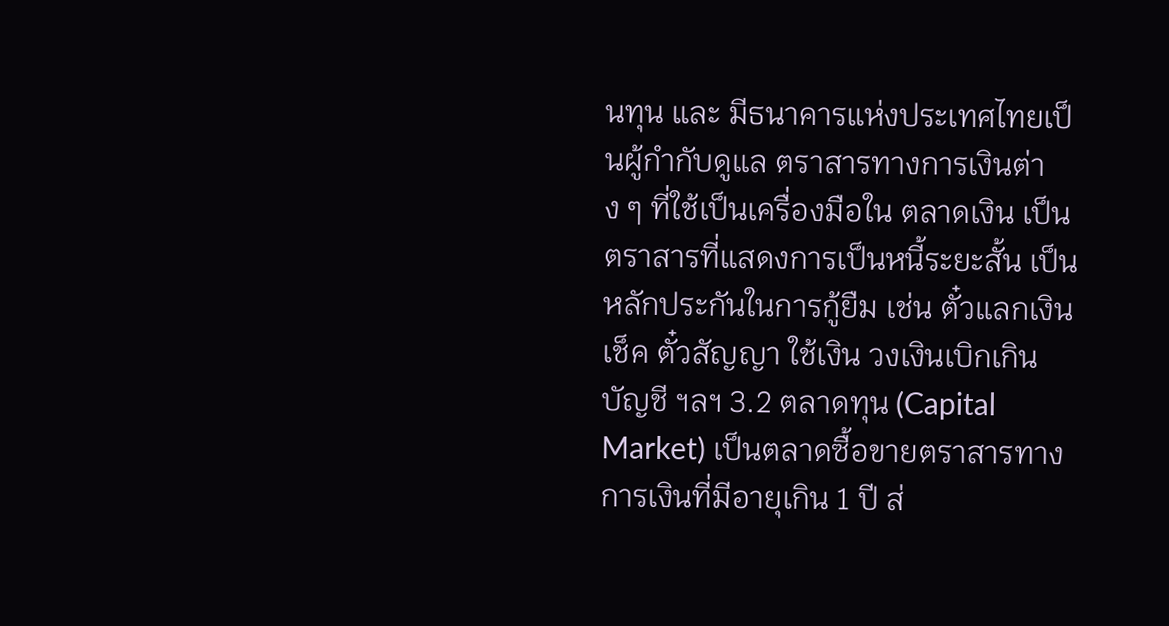นทุน และ มีธนาคารแห่งประเทศไทยเป็นผู้กำกับดูแล ตราสารทางการเงินต่าง ๆ ที่ใช้เป็นเครื่องมือใน ตลาดเงิน เป็นตราสารที่แสดงการเป็นหนี้ระยะสั้น เป็นหลักประกันในการกู้ยืม เช่น ตั๋วแลกเงิน เช็ค ตั๋วสัญญา ใช้เงิน วงเงินเบิกเกินบัญชี ฯลฯ 3.2 ตลาดทุน (Capital Market) เป็นตลาดซื้อขายตราสารทางการเงินที่มีอายุเกิน 1 ปี ส่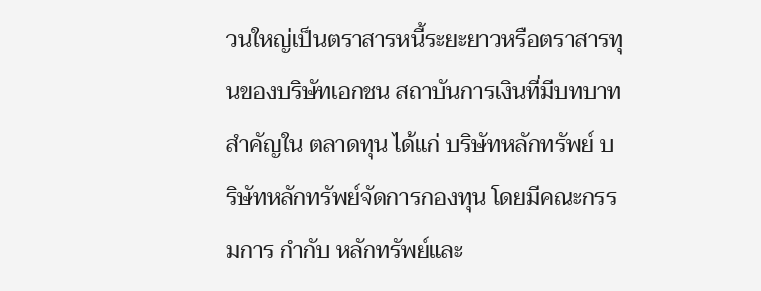วนใหญ่เป็นตราสารหนี้ระยะยาวหรือตราสารทุนของบริษัทเอกชน สถาบันการเงินที่มีบทบาท สำคัญใน ตลาดทุน ได้แก่ บริษัทหลักทรัพย์ บริษัทหลักทรัพย์จัดการกองทุน โดยมีคณะกรรมการ กำกับ หลักทรัพย์และ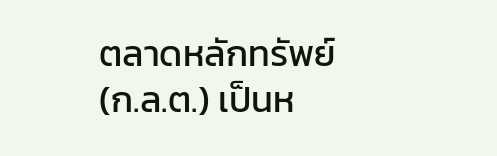ตลาดหลักทรัพย์ (ก.ล.ต.) เป็นห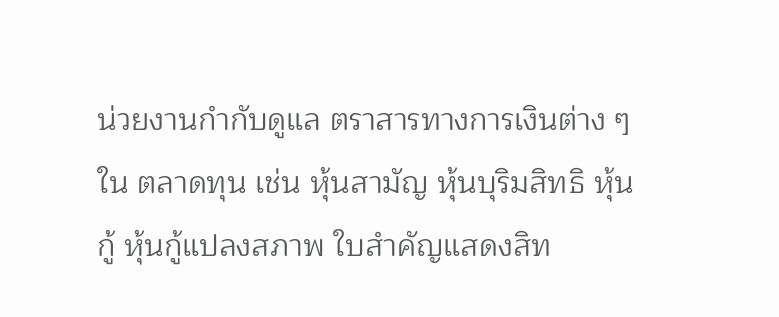น่วยงานกำกับดูแล ตราสารทางการเงินต่าง ๆ ใน ตลาดทุน เช่น หุ้นสามัญ หุ้นบุริมสิทธิ หุ้นกู้ หุ้นกู้แปลงสภาพ ใบสำคัญแสดงสิท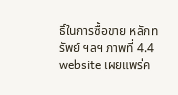ธิ์ในการซื้อขาย หลักทรัพย์ ฯลฯ ภาพที่ 4.4 website เผยแพร่ค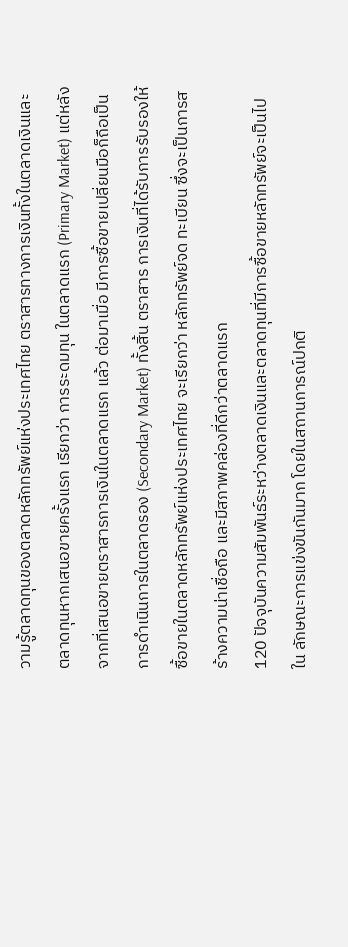วามรู้ตลาดทุนของตลาดหลักทรัพย์แห่งประเทศไทย ตราสารทางการเงินทั้งในตลาดเงินและตลาดทุนหากเสนอขายครั้งแรก เรียกว่า การระดมทุน ในตลาดแรก (Primary Market) แต่หลังจากที่เสนอขายตราสารการเงินในตลาดแรก แล้ว ต่อมาเมื่อ มีการซื้อขายเปลี่ยนมือก็ถือเป็นการดำเนินการในตลาดรอง (Secondary Market) ทั้งสิ้น ตราสาร การเงินที่ได้รับการรับรองให้ซื้อขายในตลาดหลักทรัพย์แห่งประเทศไทย จะเรียกว่า หลักทรัพย์จด ทะเบียน ซึ่งจะเป็นการสร้างความน่าเชื่อถือ และมีสภาพคล่องที่ดีกว่าตลาดแรก
120 ปัจจุบันความสัมพันธ์ระหว่างตลาดเงินและตลาดทุนที่มีการซื้อขายหลักทรัพย์จะเป็นไปใน ลักษณะการแข่งขันกันมาก โดยในสถานการณ์ปกติ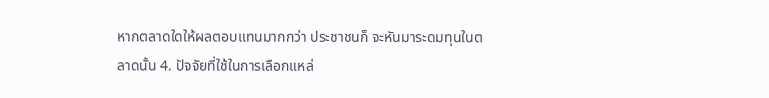หากตลาดใดให้ผลตอบแทนมากกว่า ประชาชนก็ จะหันมาระดมทุนในตลาดนั้น 4. ปัจจัยที่ใช้ในการเลือกแหล่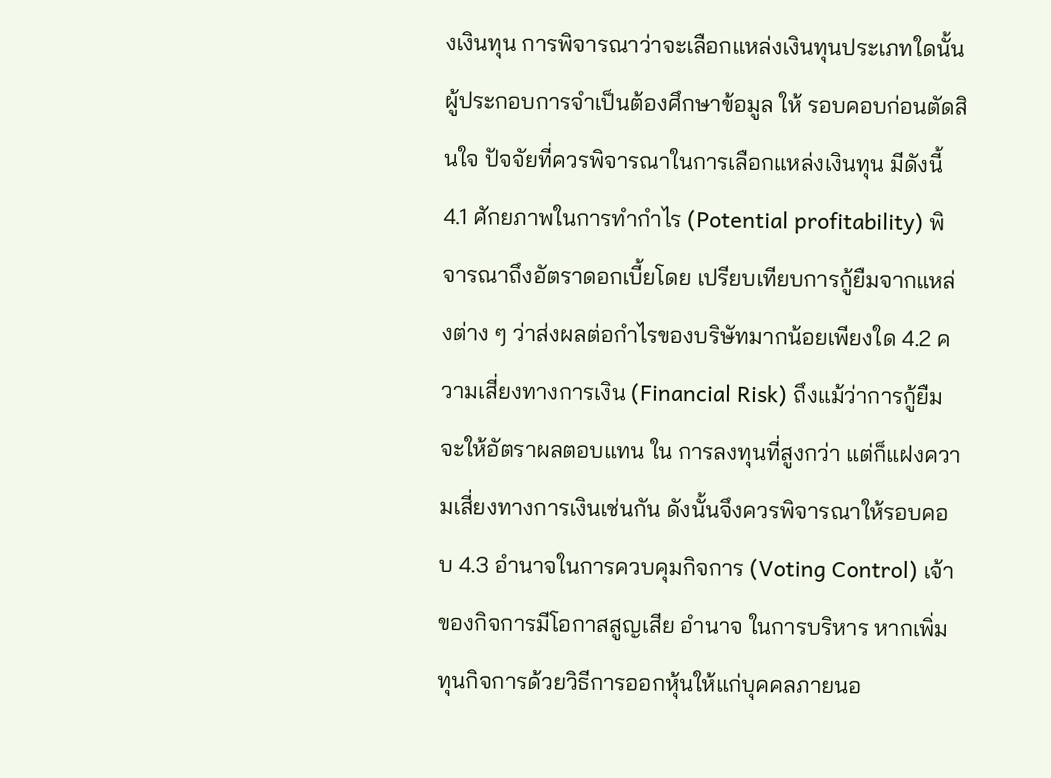งเงินทุน การพิจารณาว่าจะเลือกแหล่งเงินทุนประเภทใดนั้น ผู้ประกอบการจำเป็นต้องศึกษาข้อมูล ให้ รอบคอบก่อนตัดสินใจ ปัจจัยที่ควรพิจารณาในการเลือกแหล่งเงินทุน มีดังนี้ 4.1 ศักยภาพในการทำกำไร (Potential profitability) พิจารณาถึงอัตราดอกเบี้ยโดย เปรียบเทียบการกู้ยืมจากแหล่งต่าง ๆ ว่าส่งผลต่อกำไรของบริษัทมากน้อยเพียงใด 4.2 ความเสี่ยงทางการเงิน (Financial Risk) ถึงแม้ว่าการกู้ยืมจะให้อัตราผลตอบแทน ใน การลงทุนที่สูงกว่า แต่ก็แฝงความเสี่ยงทางการเงินเช่นกัน ดังนั้นจึงควรพิจารณาให้รอบคอบ 4.3 อำนาจในการควบคุมกิจการ (Voting Control) เจ้าของกิจการมีโอกาสสูญเสีย อำนาจ ในการบริหาร หากเพิ่มทุนกิจการด้วยวิธีการออกหุ้นให้แก่บุคคลภายนอ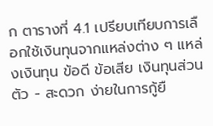ก ตารางที่ 4.1 เปรียบเทียบการเลือกใช้เงินทุนจากแหล่งต่าง ๆ แหล่งเงินทุน ข้อดี ข้อเสีย เงินทุนส่วนตัว - สะดวก ง่ายในการกู้ยื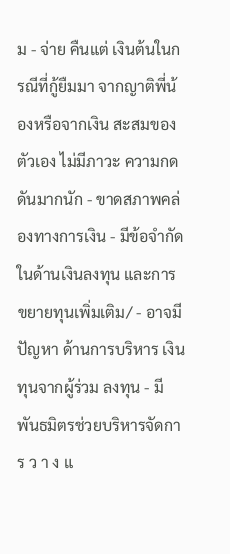ม - จ่าย คืนแต่ เงินต้นในกรณีที่กู้ยืมมา จากญาติพี่น้องหรือจากเงิน สะสมของตัวเอง ไม่มีภาวะ ความกดดันมากนัก - ขาดสภาพคล่องทางการเงิน - มีข้อจำกัดในด้านเงินลงทุน และการ ขยายทุนเพิ่มเติม/ - อาจมีปัญหา ด้านการบริหาร เงินทุนจากผู้ร่วม ลงทุน - มีพันธมิตรช่วยบริหารจัดการ ว า ง แ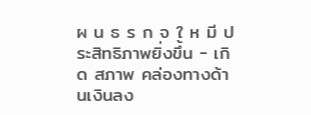ผ น ธ ร ก จ ใ ห มี ประสิทธิภาพยิ่งขึ้น - เกิด สภาพ คล่องทางด้านเงินลง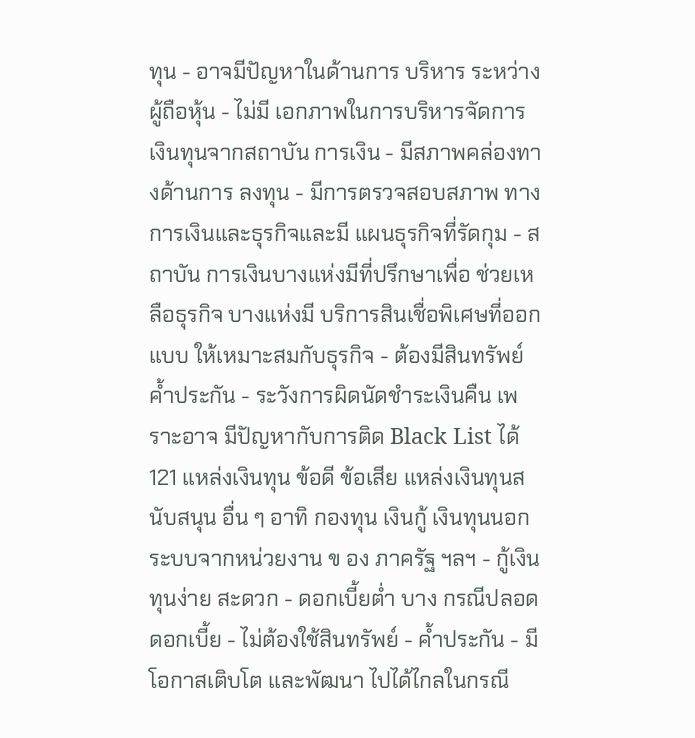ทุน - อาจมีปัญหาในด้านการ บริหาร ระหว่างผู้ถือหุ้น - ไม่มี เอกภาพในการบริหารจัดการ เงินทุนจากสถาบัน การเงิน - มีสภาพคล่องทางด้านการ ลงทุน - มีการตรวจสอบสภาพ ทางการเงินและธุรกิจและมี แผนธุรกิจที่รัดกุม - สถาบัน การเงินบางแห่งมีที่ปรึกษาเพื่อ ช่วยเหลือธุรกิจ บางแห่งมี บริการสินเชื่อพิเศษที่ออกแบบ ให้เหมาะสมกับธุรกิจ - ต้องมีสินทรัพย์ค้ำประกัน - ระวังการผิดนัดชำระเงินคืน เพราะอาจ มีปัญหากับการติด Black List ได้
121 แหล่งเงินทุน ข้อดี ข้อเสีย แหล่งเงินทุนสนับสนุน อื่น ๆ อาทิ กองทุน เงินกู้ เงินทุนนอก ระบบจากหน่วยงาน ข อง ภาครัฐ ฯลฯ - กู้เงินทุนง่าย สะดวก - ดอกเบี้ยต่ำ บาง กรณีปลอด ดอกเบี้ย - ไม่ต้องใช้สินทรัพย์ - ค้ำประกัน - มีโอกาสเติบโต และพัฒนา ไปได้ไกลในกรณี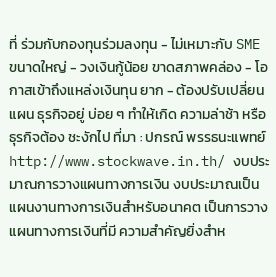ที่ ร่วมกับกองทุนร่วมลงทุน - ไม่เหมาะกับ SME ขนาดใหญ่ - วงเงินกู้น้อย ขาดสภาพคล่อง - โอกาสเข้าถึงแหล่งเงินทุน ยาก - ต้องปรับเปลี่ยนแผน ธุรกิจอยู่ บ่อย ๆ ทำให้เกิด ความล่าช้า หรือ ธุรกิจต้อง ชะงักไป ที่มา : ปกรณ์ พรรธนะแพทย์ http://www.stockwave.in.th/ งบประมาณการวางแผนทางการเงิน งบประมาณเป็นแผนงานทางการเงินสำหรับอนาคต เป็นการวางแผนทางการเงินที่มี ความสำคัญยิ่งสำห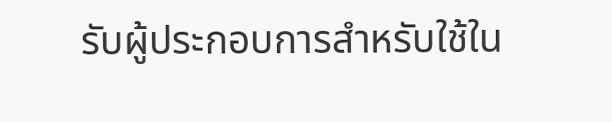รับผู้ประกอบการสำหรับใช้ใน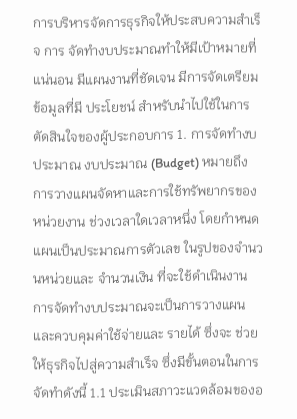การบริหารจัดการธุรกิจให้ประสบความสำเร็จ การ จัดทำงบประมาณทำให้มีเป้าหมายที่แน่นอน มีแผนงานที่ชัดเจน มีการจัดเตรียมข้อมูลที่มี ประโยชน์ สำหรับนำไปใช้ในการตัดสินใจของผู้ประกอบการ 1. การจัดทำงบประมาณ งบประมาณ (Budget) หมายถึง การวางแผนจัดหาและการใช้ทรัพยากรของหน่วยงาน ช่วงเวลาใดเวลาหนึ่ง โดยกำหนดแผนเป็นประมาณการตัวเลข ในรูปของจำนวนหน่วยและ จำนวนเงิน ที่จะใช้ดำเนินงาน การจัดทำงบประมาณจะเป็นการวางแผนและควบคุมค่าใช้จ่ายและ รายได้ ซึ่งจะ ช่วยให้ธุรกิจไปสู่ความสำเร็จ ซึ่งมีขั้นตอนในการจัดทำดังนี้ 1.1 ประเมินสภาวะแวดล้อมของอ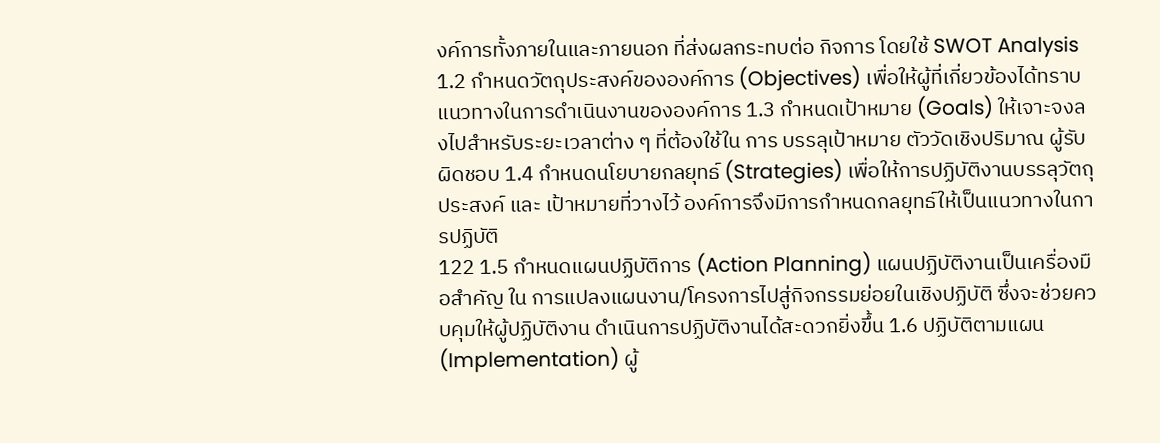งค์การทั้งภายในและภายนอก ที่ส่งผลกระทบต่อ กิจการ โดยใช้ SWOT Analysis 1.2 กำหนดวัตถุประสงค์ขององค์การ (Objectives) เพื่อให้ผู้ที่เกี่ยวข้องได้ทราบ แนวทางในการดำเนินงานขององค์การ 1.3 กำหนดเป้าหมาย (Goals) ให้เจาะจงลงไปสำหรับระยะเวลาต่าง ๆ ที่ต้องใช้ใน การ บรรลุเป้าหมาย ตัววัดเชิงปริมาณ ผู้รับผิดชอบ 1.4 กำหนดนโยบายกลยุทธ์ (Strategies) เพื่อให้การปฏิบัติงานบรรลุวัตถุประสงค์ และ เป้าหมายที่วางไว้ องค์การจึงมีการกำหนดกลยุทธ์ให้เป็นแนวทางในการปฏิบัติ
122 1.5 กำหนดแผนปฏิบัติการ (Action Planning) แผนปฏิบัติงานเป็นเครื่องมือสำคัญ ใน การแปลงแผนงาน/โครงการไปสู่กิจกรรมย่อยในเชิงปฏิบัติ ซึ่งจะช่วยควบคุมให้ผู้ปฏิบัติงาน ดำเนินการปฏิบัติงานได้สะดวกยิ่งขึ้น 1.6 ปฏิบัติตามแผน (Implementation) ผู้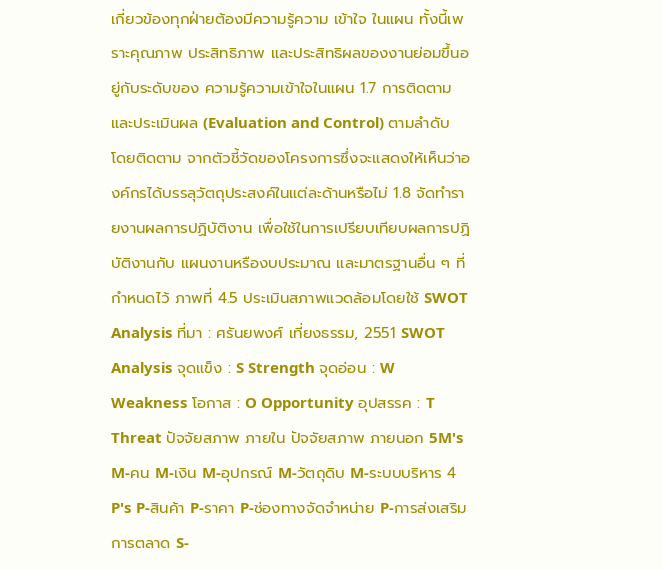เกี่ยวข้องทุกฝ่ายต้องมีความรู้ความ เข้าใจ ในแผน ทั้งนี้เพราะคุณภาพ ประสิทธิภาพ และประสิทธิผลของงานย่อมขึ้นอยู่กับระดับของ ความรู้ความเข้าใจในแผน 1.7 การติดตามและประเมินผล (Evaluation and Control) ตามลำดับ โดยติดตาม จากตัวชี้วัดของโครงการซึ่งจะแสดงให้เห็นว่าองค์กรได้บรรลุวัตถุประสงค์ในแต่ละด้านหรือไม่ 1.8 จัดทำรายงานผลการปฏิบัติงาน เพื่อใช้ในการเปรียบเทียบผลการปฏิบัติงานกับ แผนงานหรืองบประมาณ และมาตรฐานอื่น ๆ ที่กำหนดไว้ ภาพที่ 4.5 ประเมินสภาพแวดล้อมโดยใช้ SWOT Analysis ที่มา : ศรันยพงศ์ เที่ยงธรรม, 2551 SWOT Analysis จุดแข็ง : S Strength จุดอ่อน : W Weakness โอกาส : O Opportunity อุปสรรค : T Threat ปัจจัยสภาพ ภายใน ปัจจัยสภาพ ภายนอก 5M's M-คน M-เงิน M-อุปกรณ์ M-วัตถุดิบ M-ระบบบริหาร 4 P's P-สินค้า P-ราคา P-ช่องทางจัดจำหน่าย P-การส่งเสริม การตลาด S-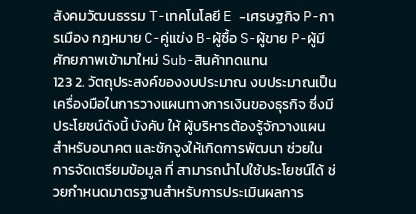สังคมวัฒนธรรม T-เทคโนโลยี E -เศรษฐกิจ P-การเมือง กฎหมาย C-คู่แข่ง B-ผู้ซื้อ S-ผู้ขาย P-ผู้มีศักยภาพเข้ามาใหม่ Sub-สินค้าทดแทน
123 2. วัตถุประสงค์ของงบประมาณ งบประมาณเป็นเครื่องมือในการวางแผนทางการเงินของธุรกิจ ซึ่งมีประโยชน์ดังนี้ บังคับ ให้ ผู้บริหารต้องรู้จักวางแผนสำหรับอนาคต และชักจูงให้เกิดการพัฒนา ช่วยในการจัดเตรียมข้อมูล ที่ สามารถนำไปใช้ประโยชน์ได้ ช่วยกำหนดมาตรฐานสำหรับการประเมินผลการ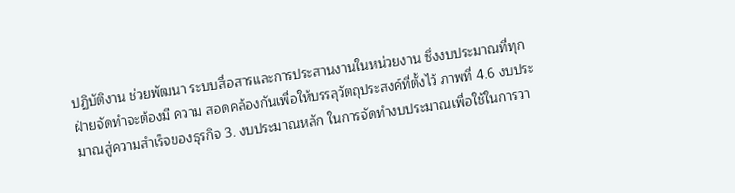ปฏิบัติงาน ช่วยพัฒนา ระบบสื่อสารและการประสานงานในหน่วยงาน ซึ่งงบประมาณที่ทุกฝ่ายจัดทำจะต้องมี ความ สอดคล้องกันเพื่อให้บรรลุวัตถุประสงค์ที่ตั้งไว้ ภาพที่ 4.6 งบประมาณสู่ความสำเร็จของธุรกิจ 3. งบประมาณหลัก ในการจัดทำงบประมาณเพื่อใช้ในการวา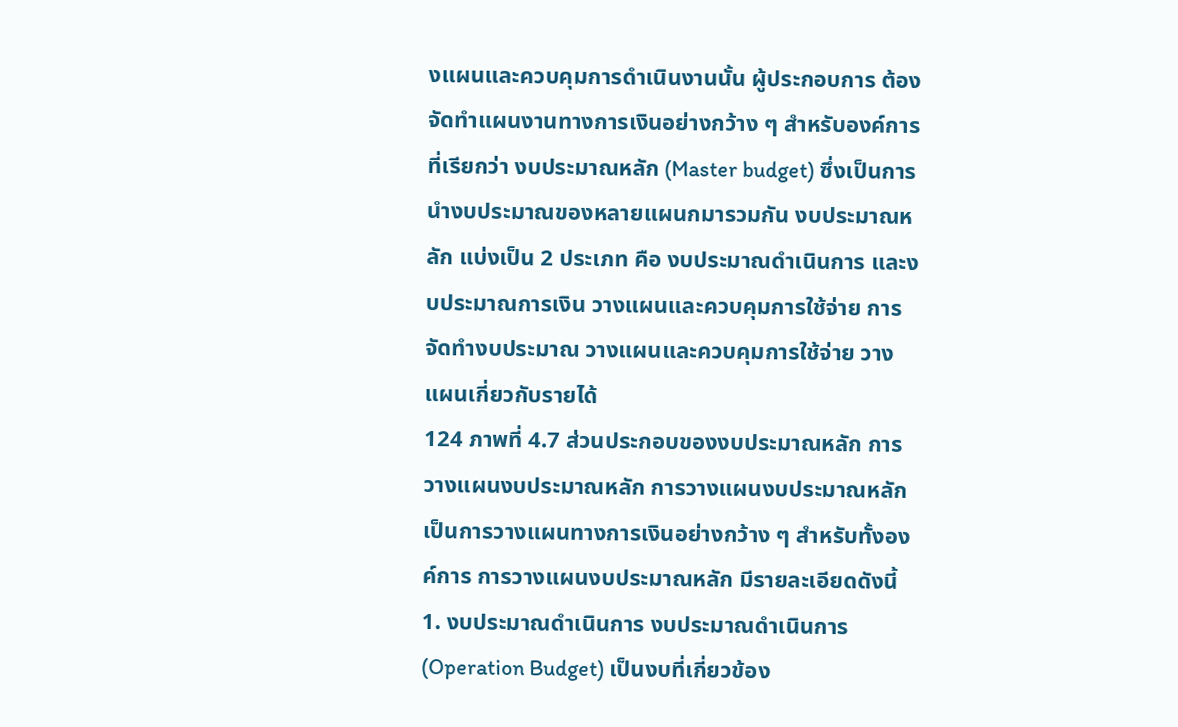งแผนและควบคุมการดำเนินงานนั้น ผู้ประกอบการ ต้องจัดทำแผนงานทางการเงินอย่างกว้าง ๆ สำหรับองค์การที่เรียกว่า งบประมาณหลัก (Master budget) ซึ่งเป็นการนำงบประมาณของหลายแผนกมารวมกัน งบประมาณหลัก แบ่งเป็น 2 ประเภท คือ งบประมาณดำเนินการ และงบประมาณการเงิน วางแผนและควบคุมการใช้จ่าย การจัดทำงบประมาณ วางแผนและควบคุมการใช้จ่าย วางแผนเกี่ยวกับรายได้
124 ภาพที่ 4.7 ส่วนประกอบของงบประมาณหลัก การวางแผนงบประมาณหลัก การวางแผนงบประมาณหลัก เป็นการวางแผนทางการเงินอย่างกว้าง ๆ สำหรับทั้งองค์การ การวางแผนงบประมาณหลัก มีรายละเอียดดังนี้ 1. งบประมาณดำเนินการ งบประมาณดำเนินการ (Operation Budget) เป็นงบที่เกี่ยวข้อง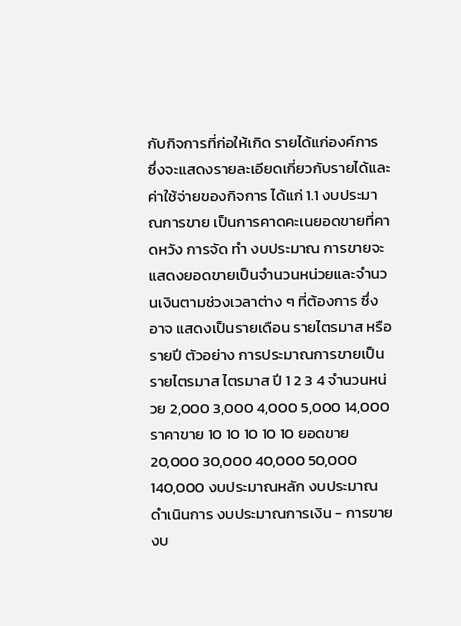กับกิจการที่ก่อให้เกิด รายได้แก่องค์การ ซึ่งจะแสดงรายละเอียดเกี่ยวกับรายได้และค่าใช้จ่ายของกิจการ ได้แก่ 1.1 งบประมาณการขาย เป็นการคาดคะเนยอดขายที่คาดหวัง การจัด ทำ งบประมาณ การขายจะแสดงยอดขายเป็นจำนวนหน่วยและจำนวนเงินตามช่วงเวลาต่าง ๆ ที่ต้องการ ซึ่งอาจ แสดงเป็นรายเดือน รายไตรมาส หรือรายปี ตัวอย่าง การประมาณการขายเป็นรายไตรมาส ไตรมาส ปี 1 2 3 4 จำนวนหน่วย 2,000 3,000 4,000 5,000 14,000 ราคาขาย 10 10 10 10 10 ยอดขาย 20,000 30,000 40,000 50,000 140,000 งบประมาณหลัก งบประมาณดำเนินการ งบประมาณการเงิน - การขาย งบ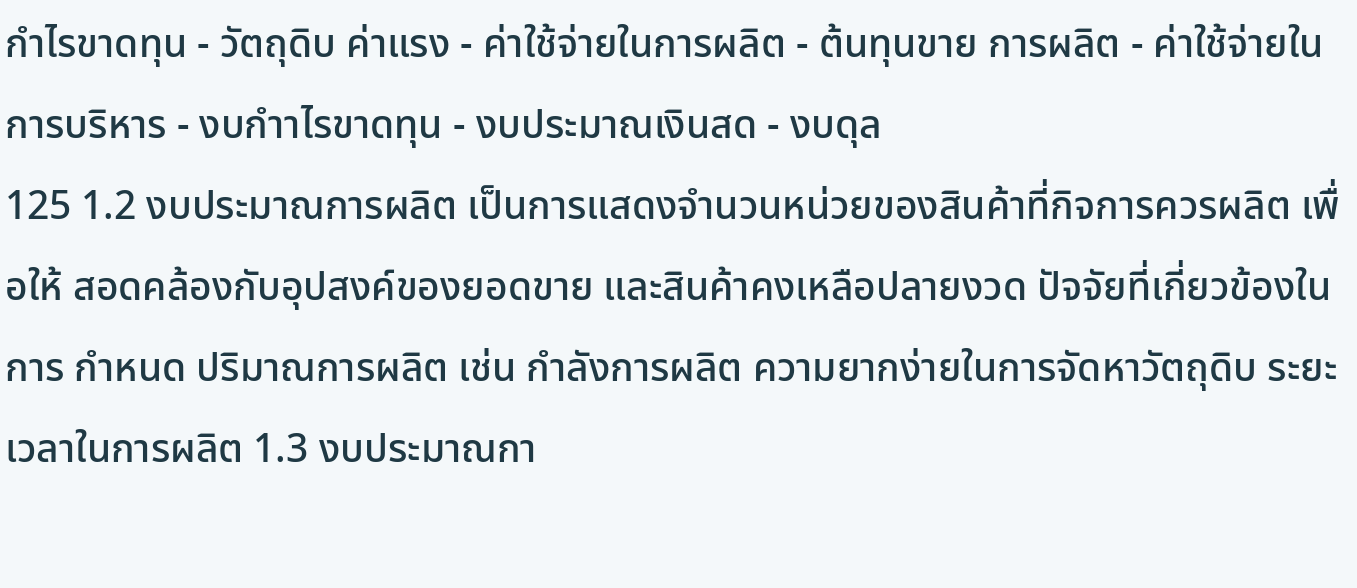กำไรขาดทุน - วัตถุดิบ ค่าแรง - ค่าใช้จ่ายในการผลิต - ต้นทุนขาย การผลิต - ค่าใช้จ่ายในการบริหาร - งบกำาไรขาดทุน - งบประมาณเงินสด - งบดุล
125 1.2 งบประมาณการผลิต เป็นการแสดงจำนวนหน่วยของสินค้าที่กิจการควรผลิต เพื่อให้ สอดคล้องกับอุปสงค์ของยอดขาย และสินค้าคงเหลือปลายงวด ปัจจัยที่เกี่ยวข้องในการ กำหนด ปริมาณการผลิต เช่น กำลังการผลิต ความยากง่ายในการจัดหาวัตถุดิบ ระยะเวลาในการผลิต 1.3 งบประมาณกา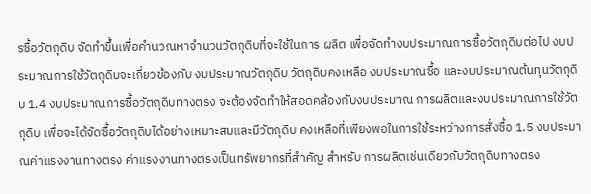รซื้อวัตถุดิบ จัดทำขึ้นเพื่อคำนวณหาจำนวนวัตถุดิบที่จะใช้ในการ ผลิต เพื่อจัดทำงบประมาณการซื้อวัตถุดิบต่อไป งบประมาณการใช้วัตถุดิบจะเกี่ยวข้องกับ งบประมาณวัตถุดิบ วัตถุดิบคงเหลือ งบประมาณซื้อ และงบประมาณต้นทุนวัตถุดิบ 1.4 งบประมาณการซื้อวัตถุดิบทางตรง จะต้องจัดทำให้สอดคล้องกับงบประมาณ การผลิตและงบประมาณการใช้วัตถุดิบ เพื่อจะได้จัดซื้อวัตถุดิบได้อย่างเหมาะสมและมีวัตถุดิบ คงเหลือที่เพียงพอในการใช้ระหว่างการสั่งซื้อ 1.5 งบประมาณค่าแรงงานทางตรง ค่าแรงงานทางตรงเป็นทรัพยากรที่สำคัญ สำหรับ การผลิตเช่นเดียวกับวัตถุดิบทางตรง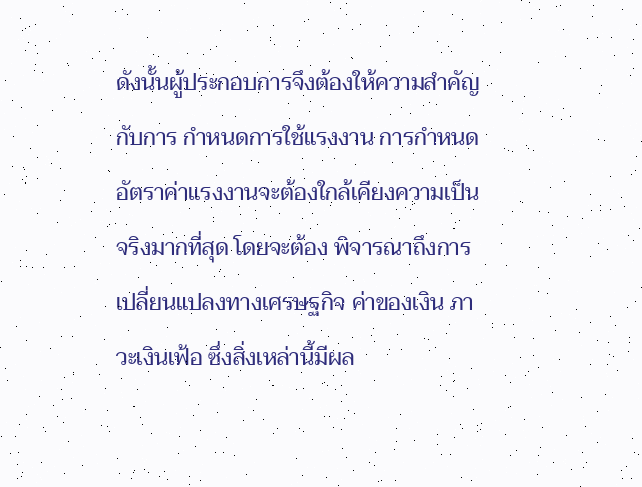ดังนั้นผู้ประกอบการจึงต้องให้ความสำคัญกับการ กำหนดการใช้แรงงาน การกำหนดอัตราค่าแรงงานจะต้องใกล้เคียงความเป็นจริงมากที่สุด โดยจะต้อง พิจารณาถึงการเปลี่ยนแปลงทางเศรษฐกิจ ค่าของเงิน ภาวะเงินเฟ้อ ซึ่งสิ่งเหล่านี้มีผล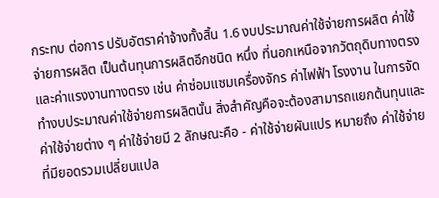กระทบ ต่อการ ปรับอัตราค่าจ้างทั้งสิ้น 1.6 งบประมาณค่าใช้จ่ายการผลิต ค่าใช้จ่ายการผลิต เป็นต้นทุนการผลิตอีกชนิด หนึ่ง ที่นอกเหนือจากวัตถุดิบทางตรงและค่าแรงงานทางตรง เช่น ค่าซ่อมแซมเครื่องจักร ค่าไฟฟ้า โรงงาน ในการจัดทำงบประมาณค่าใช้จ่ายการผลิตนั้น สิ่งสำคัญคือจะต้องสามารถแยกต้นทุนและ ค่าใช้จ่ายต่าง ๆ ค่าใช้จ่ายมี 2 ลักษณะคือ - ค่าใช้จ่ายผันแปร หมายถึง ค่าใช้จ่ายที่มียอดรวมเปลี่ยนแปล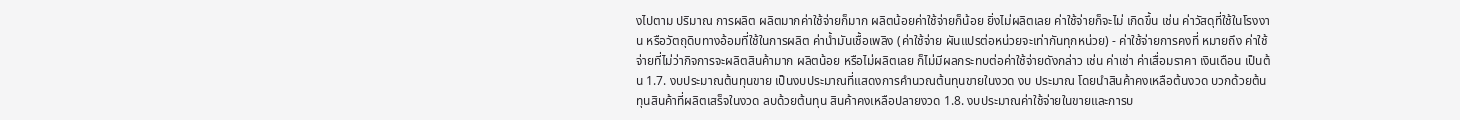งไปตาม ปริมาณ การผลิต ผลิตมากค่าใช้จ่ายก็มาก ผลิตน้อยค่าใช้จ่ายก็น้อย ยิ่งไม่ผลิตเลย ค่าใช้จ่ายก็จะไม่ เกิดขึ้น เช่น ค่าวัสดุที่ใช้ในโรงงาน หรือวัตถุดิบทางอ้อมที่ใช้ในการผลิต ค่าน้ำมันเชื้อเพลิง (ค่าใช้จ่าย ผันแปรต่อหน่วยจะเท่ากันทุกหน่วย) - ค่าใช้จ่ายการคงที่ หมายถึง ค่าใช้จ่ายที่ไม่ว่ากิจการจะผลิตสินค้ามาก ผลิตน้อย หรือไม่ผลิตเลย ก็ไม่มีผลกระทบต่อค่าใช้จ่ายดังกล่าว เช่น ค่าเช่า ค่าเสื่อมราคา เงินเดือน เป็นต้น 1.7. งบประมาณต้นทุนขาย เป็นงบประมาณที่แสดงการคำนวณต้นทุนขายในงวด งบ ประมาณ โดยนำสินค้าคงเหลือต้นงวด บวกด้วยต้นทุนสินค้าที่ผลิตเสร็จในงวด ลบด้วยต้นทุน สินค้าคงเหลือปลายงวด 1.8. งบประมาณค่าใช้จ่ายในขายและการบ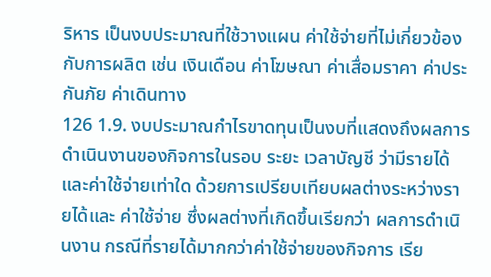ริหาร เป็นงบประมาณที่ใช้วางแผน ค่าใช้จ่ายที่ไม่เกี่ยวข้องกับการผลิต เช่น เงินเดือน ค่าโฆษณา ค่าเสื่อมราคา ค่าประกันภัย ค่าเดินทาง
126 1.9. งบประมาณกำไรขาดทุนเป็นงบที่แสดงถึงผลการดำเนินงานของกิจการในรอบ ระยะ เวลาบัญชี ว่ามีรายได้และค่าใช้จ่ายเท่าใด ด้วยการเปรียบเทียบผลต่างระหว่างรายได้และ ค่าใช้จ่าย ซึ่งผลต่างที่เกิดขึ้นเรียกว่า ผลการดำเนินงาน กรณีที่รายได้มากกว่าค่าใช้จ่ายของกิจการ เรีย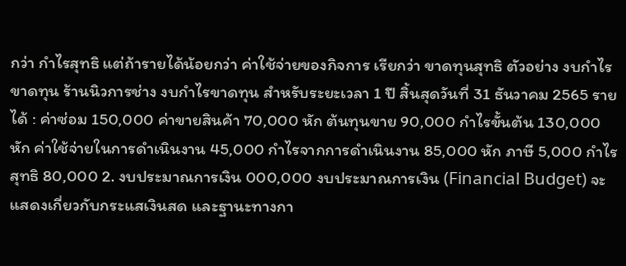กว่า กำไรสุทธิ แต่ถ้ารายได้น้อยกว่า ค่าใช้จ่ายของกิจการ เรียกว่า ขาดทุนสุทธิ ตัวอย่าง งบกำไรขาดทุน ร้านนิวการช่าง งบกำไรขาดทุน สำหรับระยะเวลา 1 ปี สิ้นสุดวันที่ 31 ธันวาคม 2565 รายได้ : ค่าซ่อม 150,000 ค่าขายสินค้า 70,000 หัก ต้นทุนขาย 90,000 กำไรขั้นต้น 130,000 หัก ค่าใช้จ่ายในการดำเนินงาน 45,000 กำไรจากการดำเนินงาน 85,000 หัก ภาษี 5,000 กำไรสุทธิ 80,000 2. งบประมาณการเงิน 000,000 งบประมาณการเงิน (Financial Budget) จะแสดงเกี่ยวกับกระแสเงินสด และฐานะทางกา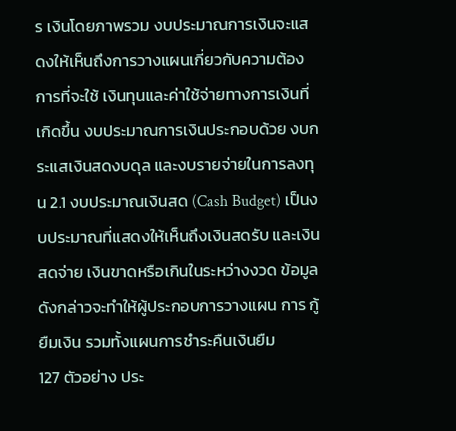ร เงินโดยภาพรวม งบประมาณการเงินจะแสดงให้เห็นถึงการวางแผนเกี่ยวกับความต้องการที่จะใช้ เงินทุนและค่าใช้จ่ายทางการเงินที่เกิดขึ้น งบประมาณการเงินประกอบด้วย งบกระแสเงินสดงบดุล และงบรายจ่ายในการลงทุน 2.1 งบประมาณเงินสด (Cash Budget) เป็นงบประมาณที่แสดงให้เห็นถึงเงินสดรับ และเงินสดจ่าย เงินขาดหรือเกินในระหว่างงวด ข้อมูลดังกล่าวจะทำให้ผู้ประกอบการวางแผน การ กู้ยืมเงิน รวมทั้งแผนการชำระคืนเงินยืม
127 ตัวอย่าง ประ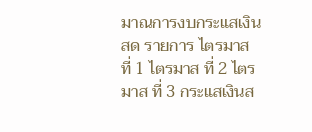มาณการงบกระแสเงินสด รายการ ไตรมาส ที่ 1 ไตรมาส ที่ 2 ไตรมาส ที่ 3 กระแสเงินส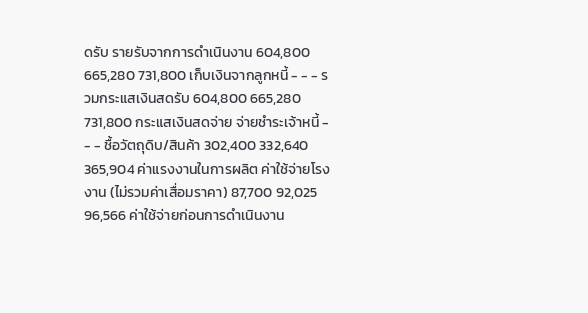ดรับ รายรับจากการดำเนินงาน 604,800 665,280 731,800 เก็บเงินจากลูกหนี้ - - - รวมกระแสเงินสดรับ 604,800 665,280 731,800 กระแสเงินสดจ่าย จ่ายชำระเจ้าหนี้ - - - ชื้อวัตถุดิบ/สินค้า 302,400 332,640 365,904 ค่าแรงงานในการผลิต ค่าใช้จ่ายโรงงาน (ไม่รวมค่าเสื่อมราคา) 87,700 92,025 96,566 ค่าใช้จ่ายก่อนการดำเนินงาน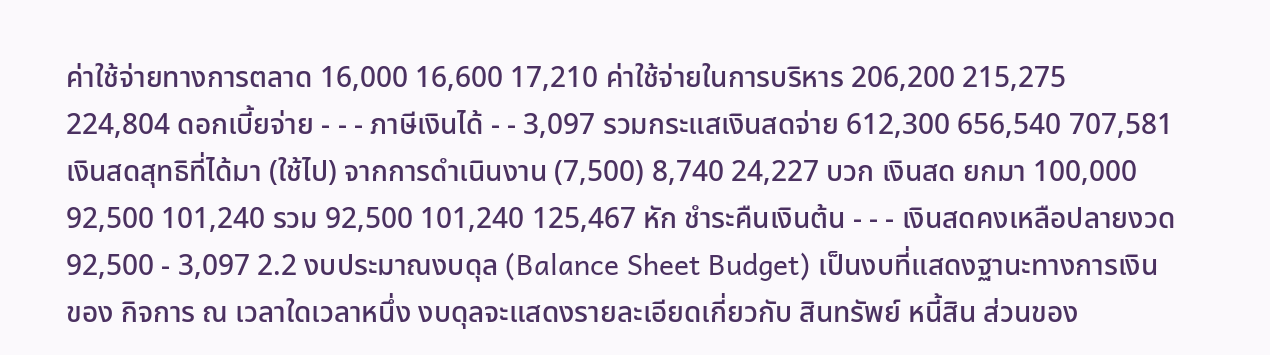ค่าใช้จ่ายทางการตลาด 16,000 16,600 17,210 ค่าใช้จ่ายในการบริหาร 206,200 215,275 224,804 ดอกเบี้ยจ่าย - - - ภาษีเงินได้ - - 3,097 รวมกระแสเงินสดจ่าย 612,300 656,540 707,581 เงินสดสุทธิที่ได้มา (ใช้ไป) จากการดำเนินงาน (7,500) 8,740 24,227 บวก เงินสด ยกมา 100,000 92,500 101,240 รวม 92,500 101,240 125,467 หัก ชำระคืนเงินต้น - - - เงินสดคงเหลือปลายงวด 92,500 - 3,097 2.2 งบประมาณงบดุล (Balance Sheet Budget) เป็นงบที่แสดงฐานะทางการเงิน ของ กิจการ ณ เวลาใดเวลาหนึ่ง งบดุลจะแสดงรายละเอียดเกี่ยวกับ สินทรัพย์ หนี้สิน ส่วนของ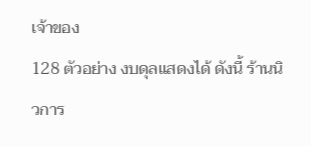เจ้าของ
128 ตัวอย่าง งบดุลแสดงได้ ดังนี้ ร้านนิวการ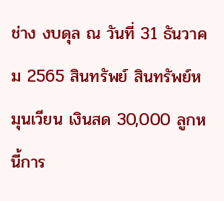ช่าง งบดุล ณ วันที่ 31 ธันวาคม 2565 สินทรัพย์ สินทรัพย์หมุนเวียน เงินสด 30,000 ลูกหนี้การ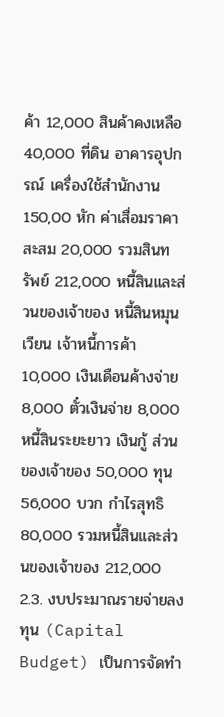ค้า 12,000 สินค้าคงเหลือ 40,000 ที่ดิน อาคารอุปกรณ์ เครื่องใช้สำนักงาน 150,00 หัก ค่าเสื่อมราคาสะสม 20,000 รวมสินทรัพย์ 212,000 หนี้สินและส่วนของเจ้าของ หนี้สินหมุนเวียน เจ้าหนี้การค้า 10,000 เงินเดือนค้างจ่าย 8,000 ตั๋วเงินจ่าย 8,000 หนี้สินระยะยาว เงินกู้ ส่วนของเจ้าของ 50,000 ทุน 56,000 บวก กำไรสุทธิ 80,000 รวมหนี้สินและส่วนของเจ้าของ 212,000 2.3. งบประมาณรายจ่ายลงทุน (Capital Budget) เป็นการจัดทำ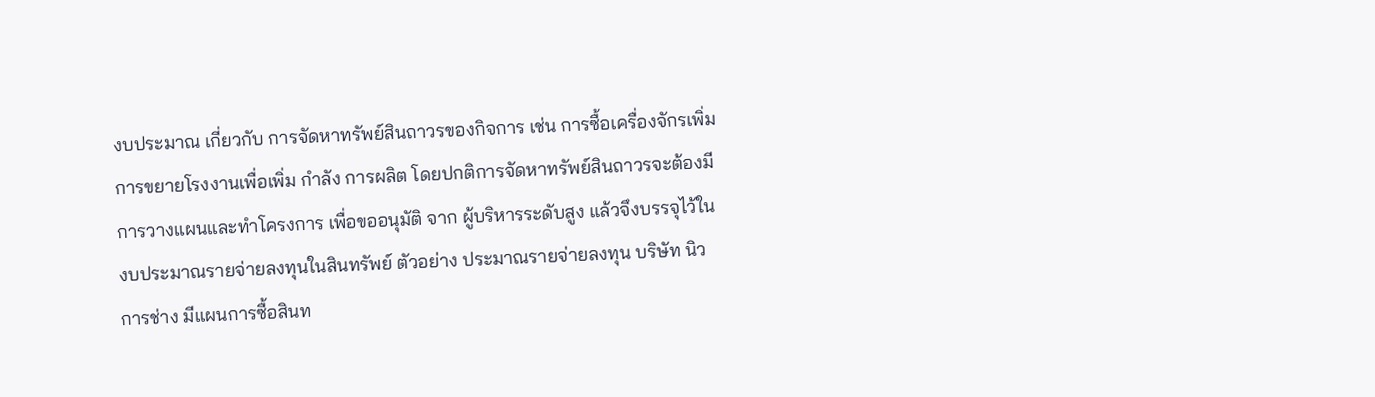งบประมาณ เกี่ยวกับ การจัดหาทรัพย์สินถาวรของกิจการ เช่น การซื้อเครื่องจักรเพิ่ม การขยายโรงงานเพื่อเพิ่ม กำลัง การผลิต โดยปกติการจัดหาทรัพย์สินถาวรจะต้องมีการวางแผนและทำโครงการ เพื่อขออนุมัติ จาก ผู้บริหารระดับสูง แล้วจึงบรรจุไว้ในงบประมาณรายจ่ายลงทุนในสินทรัพย์ ตัวอย่าง ประมาณรายจ่ายลงทุน บริษัท นิวการช่าง มีแผนการซื้อสินท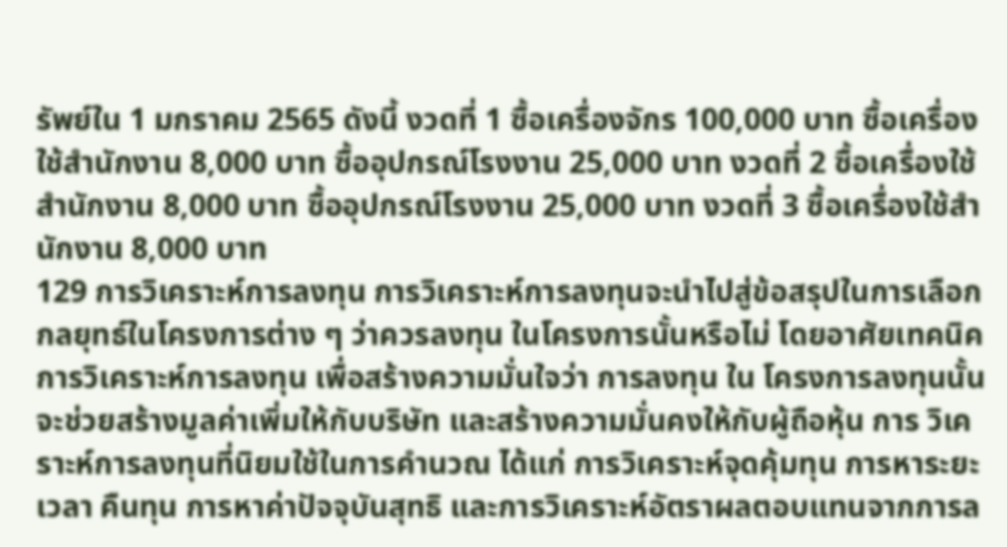รัพย์ใน 1 มกราคม 2565 ดังนี้ งวดที่ 1 ซื้อเครื่องจักร 100,000 บาท ซื้อเครื่องใช้สำนักงาน 8,000 บาท ซื้ออุปกรณ์โรงงาน 25,000 บาท งวดที่ 2 ซื้อเครื่องใช้สำนักงาน 8,000 บาท ซื้ออุปกรณ์โรงงาน 25,000 บาท งวดที่ 3 ซื้อเครื่องใช้สำนักงาน 8,000 บาท
129 การวิเคราะห์การลงทุน การวิเคราะห์การลงทุนจะนำไปสู่ข้อสรุปในการเลือกกลยุทธ์ในโครงการต่าง ๆ ว่าควรลงทุน ในโครงการนั้นหรือไม่ โดยอาศัยเทคนิคการวิเคราะห์การลงทุน เพื่อสร้างความมั่นใจว่า การลงทุน ใน โครงการลงทุนนั้นจะช่วยสร้างมูลค่าเพิ่มให้กับบริษัท และสร้างความมั่นคงให้กับผู้ถือหุ้น การ วิเคราะห์การลงทุนที่นิยมใช้ในการคำนวณ ได้แก่ การวิเคราะห์จุดคุ้มทุน การหาระยะเวลา คืนทุน การหาค่าปัจจุบันสุทธิ และการวิเคราะห์อัตราผลตอบแทนจากการล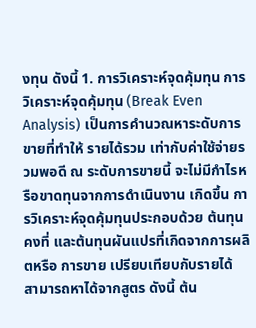งทุน ดังนี้ 1. การวิเคราะห์จุดคุ้มทุน การวิเคราะห์จุดคุ้มทุน (Break Even Analysis) เป็นการคำนวณหาระดับการขายที่ทำให้ รายได้รวม เท่ากับค่าใช้จ่ายรวมพอดี ณ ระดับการขายนี้ จะไม่มีกำไรหรือขาดทุนจากการดำเนินงาน เกิดขึ้น การวิเคราะห์จุดคุ้มทุนประกอบด้วย ต้นทุนคงที่ และต้นทุนผันแปรที่เกิดจากการผลิตหรือ การขาย เปรียบเทียบกับรายได้ สามารถหาได้จากสูตร ดังนี้ ต้น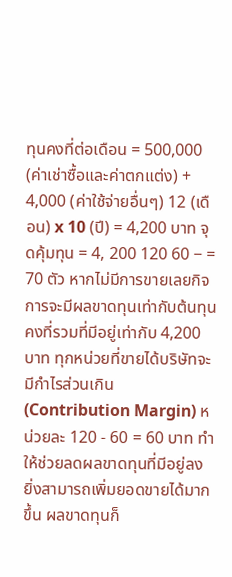ทุนคงที่ต่อเดือน = 500,000 (ค่าเช่าซื้อและค่าตกแต่ง) + 4,000 (ค่าใช้จ่ายอื่นๆ) 12 (เดือน) x 10 (ปี) = 4,200 บาท จุดคุ้มทุน = 4, 200 120 60 − = 70 ตัว หากไม่มีการขายเลยกิจการจะมีผลขาดทุนเท่ากับต้นทุนคงที่รวมที่มีอยู่เท่ากับ 4,200 บาท ทุกหน่วยที่ขายได้บริษัทจะมีกำไรส่วนเกิน (Contribution Margin) หน่วยละ 120 - 60 = 60 บาท ทำให้ช่วยลดผลขาดทุนที่มีอยู่ลง ยิ่งสามารถเพิ่มยอดขายได้มากขึ้น ผลขาดทุนก็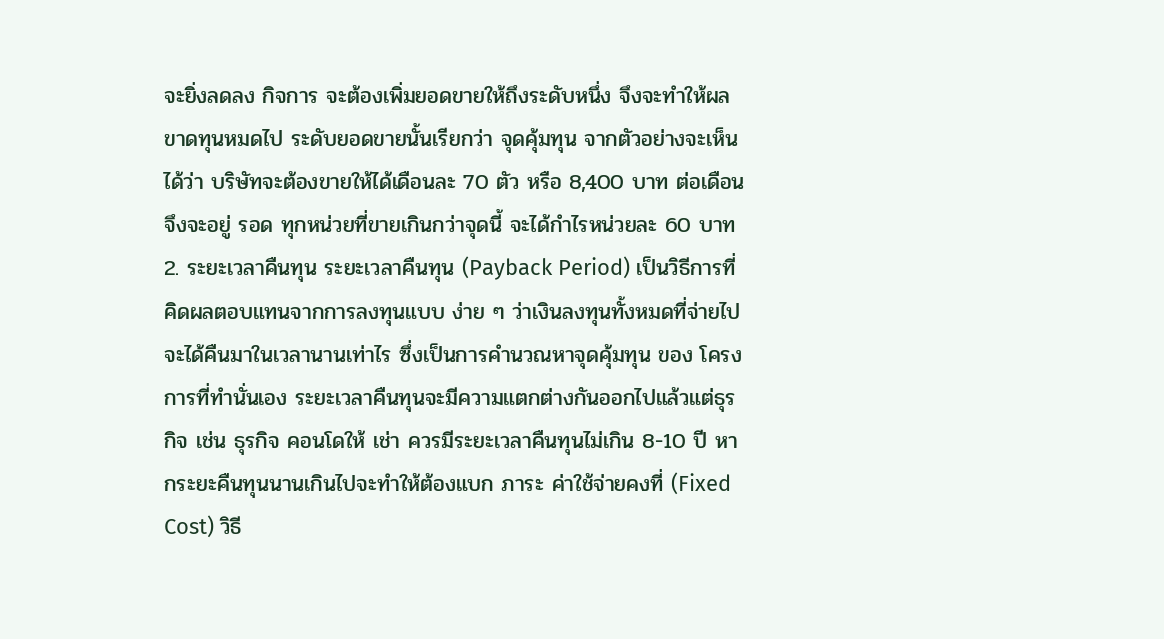จะยิ่งลดลง กิจการ จะต้องเพิ่มยอดขายให้ถึงระดับหนึ่ง จึงจะทำให้ผลขาดทุนหมดไป ระดับยอดขายนั้นเรียกว่า จุดคุ้มทุน จากตัวอย่างจะเห็นได้ว่า บริษัทจะต้องขายให้ได้เดือนละ 70 ตัว หรือ 8,400 บาท ต่อเดือน จึงจะอยู่ รอด ทุกหน่วยที่ขายเกินกว่าจุดนี้ จะได้กำไรหน่วยละ 60 บาท 2. ระยะเวลาคืนทุน ระยะเวลาคืนทุน (Payback Period) เป็นวิธีการที่คิดผลตอบแทนจากการลงทุนแบบ ง่าย ๆ ว่าเงินลงทุนทั้งหมดที่จ่ายไปจะได้คืนมาในเวลานานเท่าไร ซึ่งเป็นการคำนวณหาจุดคุ้มทุน ของ โครงการที่ทำนั่นเอง ระยะเวลาคืนทุนจะมีความแตกต่างกันออกไปแล้วแต่ธุรกิจ เช่น ธุรกิจ คอนโดให้ เช่า ควรมีระยะเวลาคืนทุนไม่เกิน 8-10 ปี หากระยะคืนทุนนานเกินไปจะทำให้ต้องแบก ภาระ ค่าใช้จ่ายคงที่ (Fixed Cost) วิธี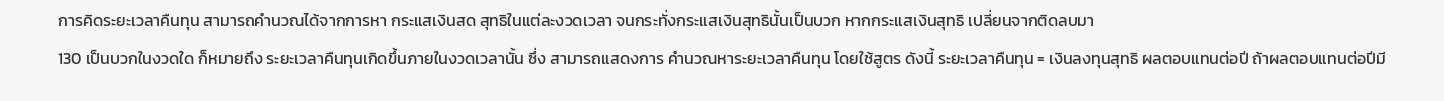การคิดระยะเวลาคืนทุน สามารถคำนวณได้จากการหา กระแสเงินสด สุทธิในแต่ละงวดเวลา จนกระทั่งกระแสเงินสุทธินั้นเป็นบวก หากกระแสเงินสุทธิ เปลี่ยนจากติดลบมา
130 เป็นบวกในงวดใด ก็หมายถึง ระยะเวลาคืนทุนเกิดขึ้นภายในงวดเวลานั้น ซึ่ง สามารถแสดงการ คำนวณหาระยะเวลาคืนทุน โดยใช้สูตร ดังนี้ ระยะเวลาคืนทุน = เงินลงทุนสุทธิ ผลตอบแทนต่อปี ถ้าผลตอบแทนต่อปีมี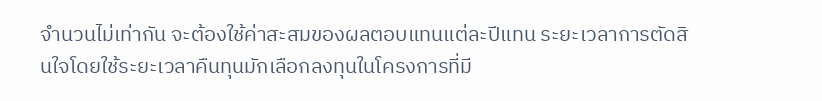จำนวนไม่เท่ากัน จะต้องใช้ค่าสะสมของผลตอบแทนแต่ละปีแทน ระยะเวลาการตัดสินใจโดยใช้ระยะเวลาคืนทุนมักเลือกลงทุนในโครงการที่มี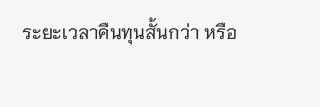ระยะเวลาคืนทุนสั้นกว่า หรือ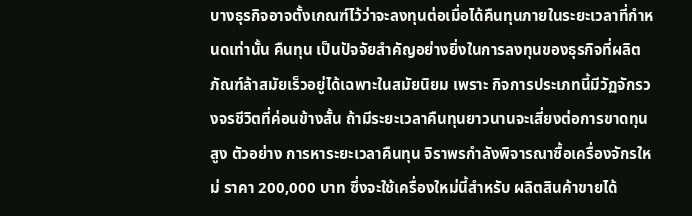บางธุรกิจอาจตั้งเกณฑ์ไว้ว่าจะลงทุนต่อเมื่อได้คืนทุนภายในระยะเวลาที่กำหนดเท่านั้น คืนทุน เป็นปัจจัยสำคัญอย่างยิ่งในการลงทุนของธุรกิจที่ผลิตภัณฑ์ล้าสมัยเร็วอยู่ได้เฉพาะในสมัยนิยม เพราะ กิจการประเภทนี้มีวัฏจักรวงจรชีวิตที่ค่อนข้างสั้น ถ้ามีระยะเวลาคืนทุนยาวนานจะเสี่ยงต่อการขาดทุน สูง ตัวอย่าง การหาระยะเวลาคืนทุน จิราพรกำลังพิจารณาซื้อเครื่องจักรใหม่ ราคา 200,000 บาท ซึ่งจะใช้เครื่องใหม่นี้สำหรับ ผลิตสินค้าขายได้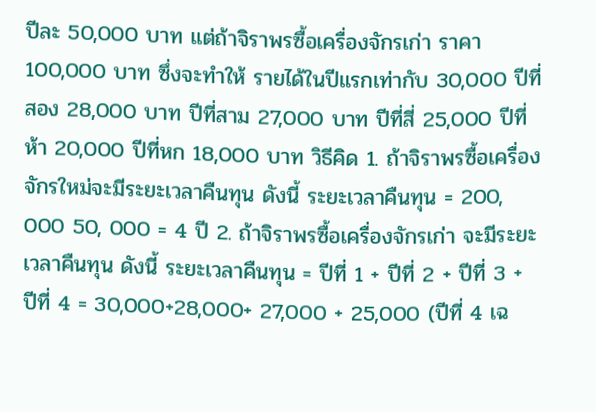ปีละ 50,000 บาท แต่ถ้าจิราพรซื้อเครื่องจักรเก่า ราคา 100,000 บาท ซึ่งจะทำให้ รายได้ในปีแรกเท่ากับ 30,000 ปีที่สอง 28,000 บาท ปีที่สาม 27,000 บาท ปีที่สี่ 25,000 ปีที่ห้า 20,000 ปีที่หก 18,000 บาท วิธีคิด 1. ถ้าจิราพรซื้อเครื่องจักรใหม่จะมีระยะเวลาคืนทุน ดังนี้ ระยะเวลาคืนทุน = 200, 000 50, 000 = 4 ปี 2. ถ้าจิราพรซื้อเครื่องจักรเก่า จะมีระยะเวลาคืนทุน ดังนี้ ระยะเวลาคืนทุน = ปีที่ 1 + ปีที่ 2 + ปีที่ 3 + ปีที่ 4 = 30,000+28,000+ 27,000 + 25,000 (ปีที่ 4 เฉ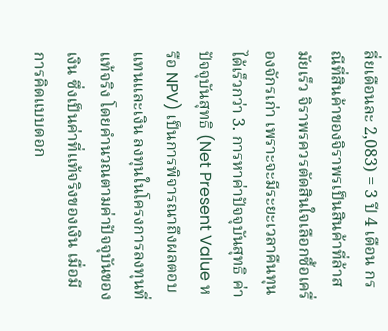ลี่ยเดือนละ 2,083) = 3 ปี 4 เดือน กรณีที่สินค้าของจิราพรเป็นสินค้าที่ล้าสมัยเร็ว จิราพรควรตัดสินใจเลือกซื้อเครื่องจักรเก่า เพราะจะมีระยะเวลาคืนทุนได้เร็วกว่า 3. การหาค่าปัจจุบันสุทธิ ค่าปัจจุบันสุทธิ (Net Present Value หรือ NPV) เป็นการพิจารณาถึงผลตอบแทนและเงิน ลงทุนในโครงการลงทุนที่แท้จริง โดยคำนวณตามค่าปัจจุบันของเงิน ซึ่งเป็นค่าที่แท้จริงของเงิน เมื่อมี การคิดแบบดอก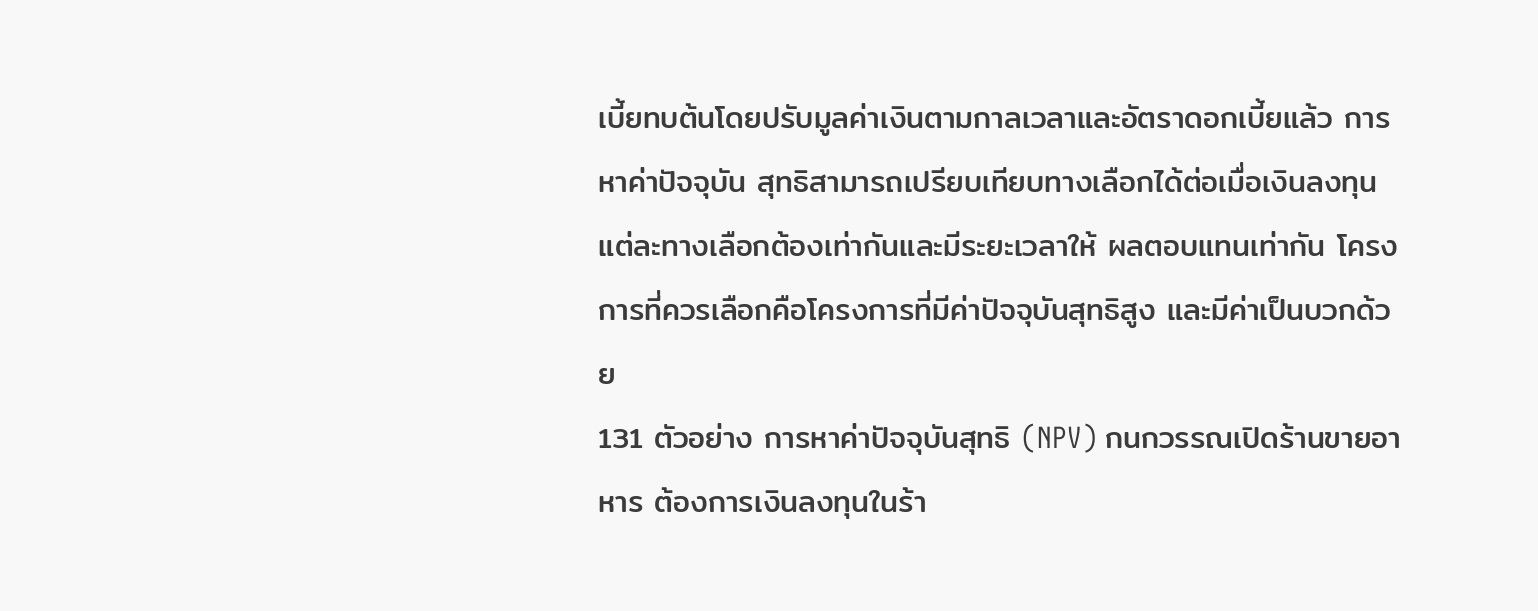เบี้ยทบต้นโดยปรับมูลค่าเงินตามกาลเวลาและอัตราดอกเบี้ยแล้ว การหาค่าปัจจุบัน สุทธิสามารถเปรียบเทียบทางเลือกได้ต่อเมื่อเงินลงทุนแต่ละทางเลือกต้องเท่ากันและมีระยะเวลาให้ ผลตอบแทนเท่ากัน โครงการที่ควรเลือกคือโครงการที่มีค่าปัจจุบันสุทธิสูง และมีค่าเป็นบวกด้วย
131 ตัวอย่าง การหาค่าปัจจุบันสุทธิ (NPV) กนกวรรณเปิดร้านขายอาหาร ต้องการเงินลงทุนในร้า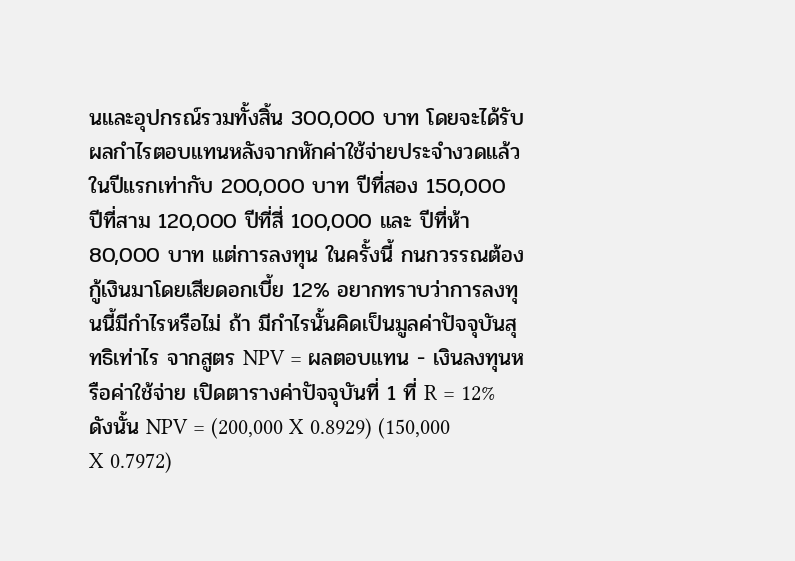นและอุปกรณ์รวมทั้งสิ้น 300,000 บาท โดยจะได้รับผลกำไรตอบแทนหลังจากหักค่าใช้จ่ายประจำงวดแล้ว ในปีแรกเท่ากับ 200,000 บาท ปีที่สอง 150,000 ปีที่สาม 120,000 ปีที่สี่ 100,000 และ ปีที่ห้า 80,000 บาท แต่การลงทุน ในครั้งนี้ กนกวรรณต้องกู้เงินมาโดยเสียดอกเบี้ย 12% อยากทราบว่าการลงทุนนี้มีกำไรหรือไม่ ถ้า มีกำไรนั้นคิดเป็นมูลค่าปัจจุบันสุทธิเท่าไร จากสูตร NPV = ผลตอบแทน - เงินลงทุนหรือค่าใช้จ่าย เปิดตารางค่าปัจจุบันที่ 1 ที่ R = 12% ดังนั้น NPV = (200,000 X 0.8929) (150,000 X 0.7972)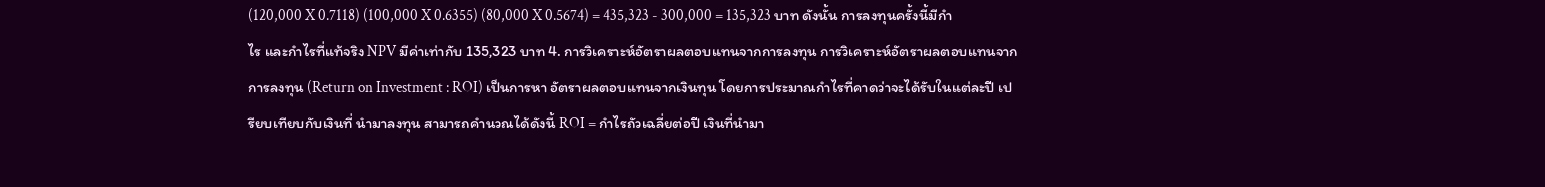(120,000 X 0.7118) (100,000 X 0.6355) (80,000 X 0.5674) = 435,323 - 300,000 = 135,323 บาท ดังนั้น การลงทุนครั้งนี้มีกำไร และกำไรที่แท้จริง NPV มีค่าเท่ากับ 135,323 บาท 4. การวิเคราะห์อัตราผลตอบแทนจากการลงทุน การวิเคราะห์อัตราผลตอบแทนจากการลงทุน (Return on Investment : ROI) เป็นการหา อัตราผลตอบแทนจากเงินทุน โดยการประมาณกำไรที่คาดว่าจะได้รับในแต่ละปี เปรียบเทียบกับเงินที่ นำมาลงทุน สามารถคำนวณได้ดังนี้ ROI = กำไรถัวเฉลี่ยต่อปี เงินที่นำมา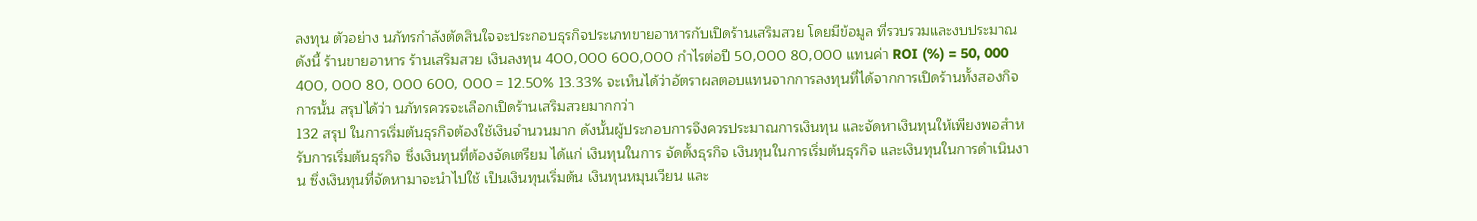ลงทุน ตัวอย่าง นภัทรกำลังตัดสินใจจะประกอบธุรกิจประเภทขายอาหารกับเปิดร้านเสริมสวย โดยมีข้อมูล ที่รวบรวมและงบประมาณ ดังนี้ ร้านขายอาหาร ร้านเสริมสวย เงินลงทุน 400,000 600,000 กำไรต่อปี 50,000 80,000 แทนค่า ROI (%) = 50, 000 400, 000 80, 000 600, 000 = 12.50% 13.33% จะเห็นได้ว่าอัตราผลตอบแทนจากการลงทุนที่ได้จากการเปิดร้านทั้งสองกิจการนั้น สรุปได้ว่า นภัทรควรจะเลือกเปิดร้านเสริมสวยมากกว่า
132 สรุป ในการเริ่มต้นธุรกิจต้องใช้เงินจำนวนมาก ดังนั้นผู้ประกอบการจึงควรประมาณการเงินทุน และจัดหาเงินทุนให้เพียงพอสำหรับการเริ่มต้นธุรกิจ ซึ่งเงินทุนที่ต้องจัดเตรียม ได้แก่ เงินทุนในการ จัดตั้งธุรกิจ เงินทุนในการเริ่มต้นธุรกิจ และเงินทุนในการดำเนินงาน ซึ่งเงินทุนที่จัดหามาจะนำไปใช้ เป็นเงินทุนเริ่มต้น เงินทุนหมุนเวียน และ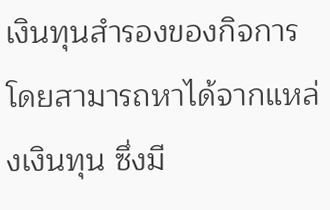เงินทุนสำรองของกิจการ โดยสามารถหาได้จากแหล่งเงินทุน ซึ่งมี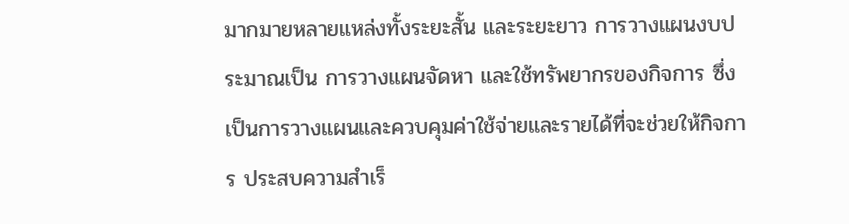มากมายหลายแหล่งทั้งระยะสั้น และระยะยาว การวางแผนงบประมาณเป็น การวางแผนจัดหา และใช้ทรัพยากรของกิจการ ซึ่งเป็นการวางแผนและควบคุมค่าใช้จ่ายและรายได้ที่จะช่วยให้กิจการ ประสบความสำเร็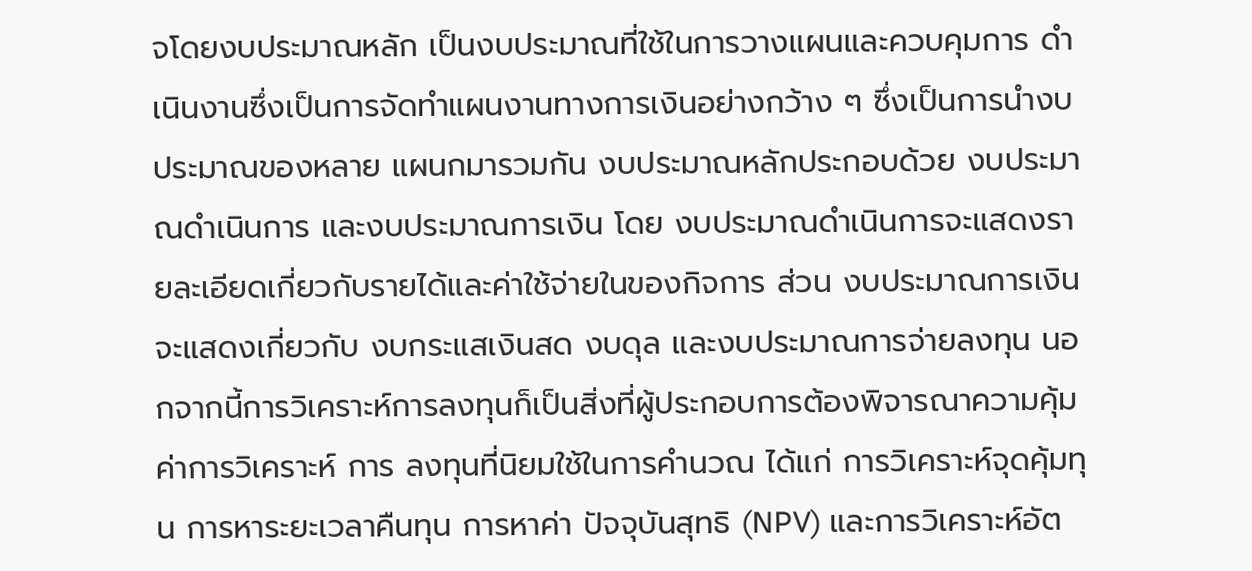จโดยงบประมาณหลัก เป็นงบประมาณที่ใช้ในการวางแผนและควบคุมการ ดำเนินงานซึ่งเป็นการจัดทำแผนงานทางการเงินอย่างกว้าง ๆ ซึ่งเป็นการนำงบประมาณของหลาย แผนกมารวมกัน งบประมาณหลักประกอบด้วย งบประมาณดำเนินการ และงบประมาณการเงิน โดย งบประมาณดำเนินการจะแสดงรายละเอียดเกี่ยวกับรายได้และค่าใช้จ่ายในของกิจการ ส่วน งบประมาณการเงินจะแสดงเกี่ยวกับ งบกระแสเงินสด งบดุล และงบประมาณการจ่ายลงทุน นอกจากนี้การวิเคราะห์การลงทุนก็เป็นสิ่งที่ผู้ประกอบการต้องพิจารณาความคุ้มค่าการวิเคราะห์ การ ลงทุนที่นิยมใช้ในการคำนวณ ได้แก่ การวิเคราะห์จุดคุ้มทุน การหาระยะเวลาคืนทุน การหาค่า ปัจจุบันสุทธิ (NPV) และการวิเคราะห์อัต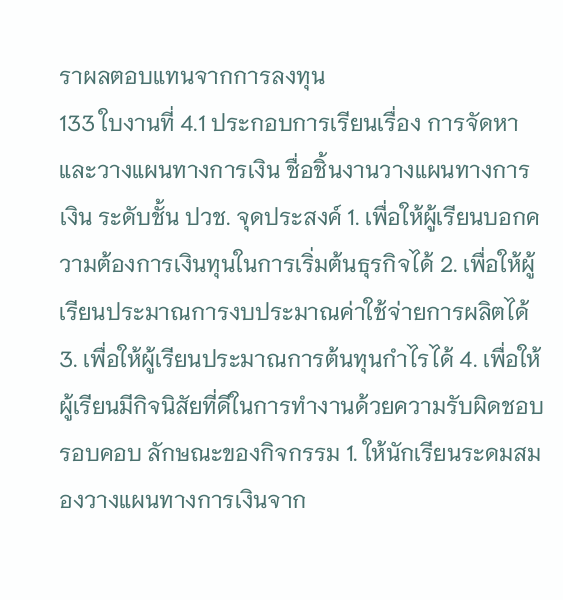ราผลตอบแทนจากการลงทุน
133 ใบงานที่ 4.1 ประกอบการเรียนเรื่อง การจัดหาและวางแผนทางการเงิน ชื่อชิ้นงานวางแผนทางการเงิน ระดับชั้น ปวช. จุดประสงค์ 1. เพื่อให้ผู้เรียนบอกความต้องการเงินทุนในการเริ่มต้นธุรกิจได้ 2. เพื่อให้ผู้เรียนประมาณการงบประมาณค่าใช้จ่ายการผลิตได้ 3. เพื่อให้ผู้เรียนประมาณการต้นทุนกำไรได้ 4. เพื่อให้ผู้เรียนมีกิจนิสัยที่ดีในการทำงานด้วยความรับผิดชอบ รอบคอบ ลักษณะของกิจกรรม 1. ให้นักเรียนระดมสมองวางแผนทางการเงินจาก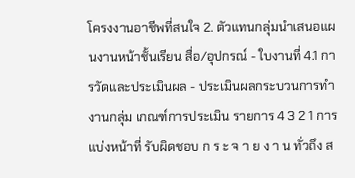โครงงานอาชีพที่สนใจ 2. ตัวแทนกลุ่มนำเสนอแผนงานหน้าชั้นเรียน สื่อ/อุปกรณ์ - ใบงานที่ 4.1 การวัดและประเมินผล - ประเมินผลกระบวนการทำงานกลุ่ม เกณฑ์การประเมิน รายการ 4 3 2 1 การแบ่งหน้าที่ รับผิดชอบ ก ร ะ จ า ย ง า น ทั่วถึง ส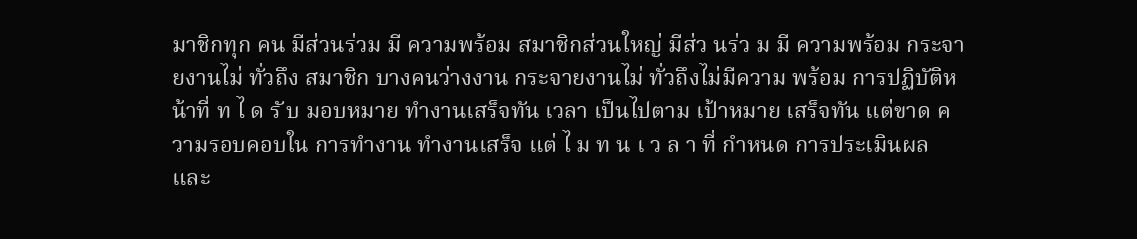มาชิกทุก คน มีส่วนร่วม มี ความพร้อม สมาชิกส่วนใหญ่ มีส่ว นร่ว ม มี ความพร้อม กระจายงานไม่ ทั่วถึง สมาชิก บางคนว่างงาน กระจายงานไม่ ทั่วถึงไม่มีความ พร้อม การปฏิบัติหน้าที่ ท ไ ด รั บ มอบหมาย ทำงานเสร็จทัน เวลา เป็นไปตาม เป้าหมาย เสร็จทัน แต่ขาด ความรอบคอบใน การทำงาน ทำงานเสร็จ แต่ ไ ม ท น เ ว ล า ที่ กำหนด การประเมินผล และ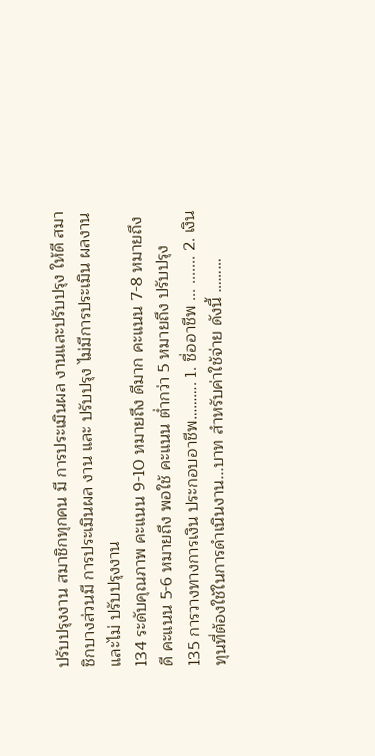ปรับปรุงงาน สมาชิกทุกคน มี การประเมินผล งานและปรับปรุง ให้ดี สมาชิกบางส่วนมี การประเมินผล งาน และ ปรับปรุง ไม่มีการประเมิน ผลงานและไม่ ปรับปรุงงาน
134 ระดับคุณภาพ คะแนน 9-10 หมายถึง ดีมาก คะแนน 7-8 หมายถึง ดี คะแนน 5-6 หมายถึง พอใช้ คะแนน ต่ำกว่า 5 หมายถึง ปรับปรุง
135 การวางทางการเงิน ประกอบอาชีพ………. 1. ชื่ออาชีพ ... ....... 2. เงินทุนที่ต้องใช้ในการดำเนินงาน...บาท สำหรับค่าใช้จ่าย ดังนี้ ………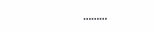………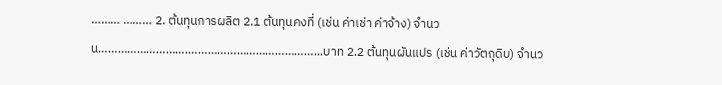……… ……… 2. ต้นทุนการผลิต 2.1 ต้นทุนคงที่ (เช่น ค่าเช่า ค่าจ้าง) จำนวน……………………….…………………………………...บาท 2.2 ต้นทุนผันแปร (เช่น ค่าวัตถุดิบ) จำนว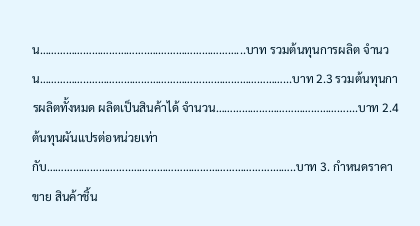น……………………………….….………………………...บาท รวมต้นทุนการผลิต จำนวน……………..………………………………….………………………...บาท 2.3 รวมต้นทุนการผลิตทั้งหมด ผลิตเป็นสินค้าได้ จำนวน………………………………………....บาท 2.4 ต้นทุนผันแปรต่อหน่วยเท่ากับ………………………..………………………………………….……..บาท 3. กำหนดราคาขาย สินค้าชิ้น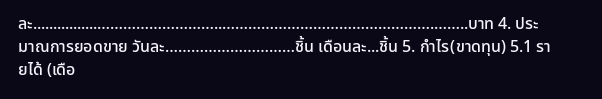ละ................………………………..………………………………………….……..บาท 4. ประมาณการยอดขาย วันละ…………………………ชิ้น เดือนละ...ชิ้น 5. กำไร(ขาดทุน) 5.1 รายได้ (เดือ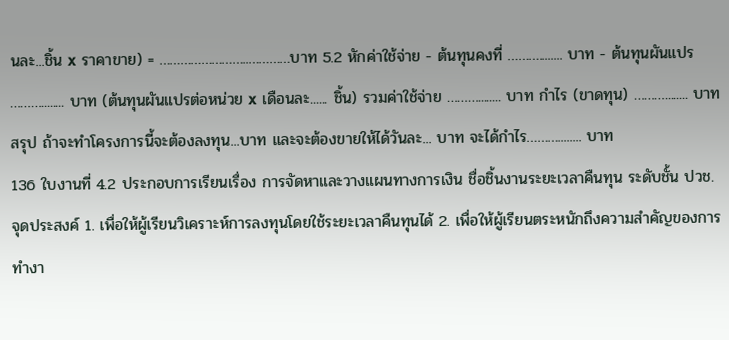นละ...ชิ้น x ราคาขาย) = ……………………..…………บาท 5.2 หักค่าใช้จ่าย - ต้นทุนคงที่ ………........ บาท - ต้นทุนผันแปร ………........ บาท (ต้นทุนผันแปรต่อหน่วย x เดือนละ...... ชิ้น) รวมค่าใช้จ่าย ………........ บาท กำไร (ขาดทุน) ………........ บาท สรุป ถ้าจะทำโครงการนี้จะต้องลงทุน...บาท และจะต้องขายให้ได้วันละ... บาท จะได้กำไร………........ บาท
136 ใบงานที่ 4.2 ประกอบการเรียนเรื่อง การจัดหาและวางแผนทางการเงิน ชื่อชิ้นงานระยะเวลาคืนทุน ระดับชั้น ปวช. จุดประสงค์ 1. เพื่อให้ผู้เรียนวิเคราะห์การลงทุนโดยใช้ระยะเวลาคืนทุนได้ 2. เพื่อให้ผู้เรียนตระหนักถึงความสำคัญของการทำงา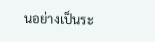นอย่างเป็นระ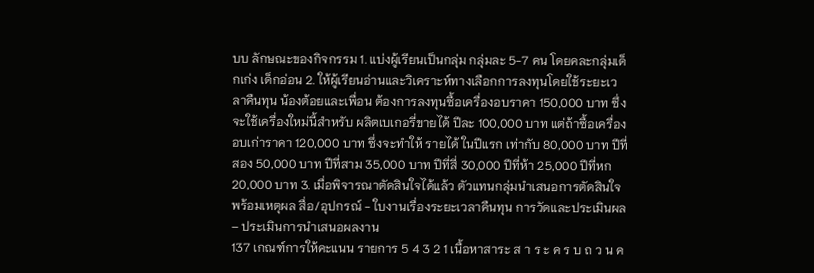บบ ลักษณะของกิจกรรม 1. แบ่งผู้เรียนเป็นกลุ่ม กลุ่มละ 5-7 คน โดยคละกลุ่มเด็กเก่ง เด็กอ่อน 2. ให้ผู้เรียนอ่านและวิเคราะห์ทางเลือกการลงทุนโดยใช้ระยะเวลาคืนทุน น้องต้อยและเพื่อน ต้องการลงทุนซื้อเครื่องอบราคา 150,000 บาท ซึ่งจะใช้เครื่องใหม่นี้สำหรับ ผลิตเบเกอรี่ขายได้ ปีละ 100,000 บาท แต่ถ้าซื้อเครื่องอบเก่าราคา 120,000 บาท ซึ่งจะทำให้ รายได้ ในปีแรก เท่ากับ 80,000 บาท ปีที่สอง 50,000 บาท ปีที่สาม 35,000 บาท ปีที่สี่ 30,000 ปีที่ห้า 25,000 ปีที่หก 20,000 บาท 3. เมื่อพิจารณาตัดสินใจได้แล้ว ตัวแทนกลุ่มนำเสนอการตัดสินใจ พร้อมเหตุผล สื่อ/อุปกรณ์ - ใบงานเรื่องระยะเวลาคืนทุน การวัดและประเมินผล – ประเมินการนำเสนอผลงาน
137 เกณฑ์การให้คะแนน รายการ 5 4 3 2 1 เนื้อหาสาระ ส า ร ะ ค ร บ ถ ว น ค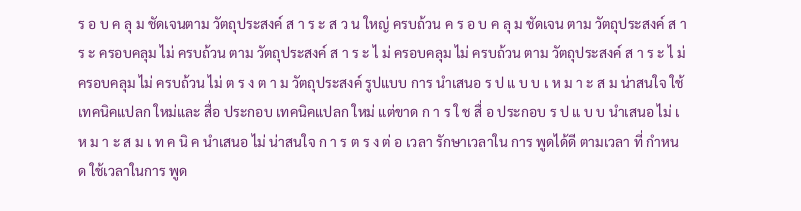ร อ บ ค ลุ ม ชัดเจนตาม วัตถุประสงค์ ส า ร ะ ส ว น ใหญ่ ครบถ้วน ค ร อ บ ค ลุ ม ชัดเจน ตาม วัตถุประสงค์ ส า ร ะ ครอบคลุม ไม่ ครบถ้วน ตาม วัตถุประสงค์ ส า ร ะ ไ ม่ ครอบคลุม ไม่ ครบถ้วน ตาม วัตถุประสงค์ ส า ร ะ ไ ม่ ครอบคลุม ไม่ ครบถ้วน ไม่ ต ร ง ต า ม วัตถุประสงค์ รูปแบบ การ นำเสนอ ร ป แ บ บ เ ห ม า ะ ส ม น่าสนใจ ใช้ เทคนิคแปลก ใหม่และ สื่อ ประกอบ เทคนิคแปลก ใหม่ แต่ขาด ก า ร ใ ช สื่ อ ประกอบ ร ป แ บ บ นำเสนอ ไม่ เ ห ม า ะ ส ม เ ท ค นิ ค นำเสนอ ไม่ น่าสนใจ ก า ร ต ร ง ต่ อ เวลา รักษาเวลาใน การ พูดได้ดี ตามเวลา ที่ กำหนด ใช้เวลาในการ พูด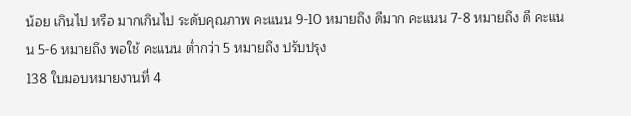น้อย เกินไป หรือ มากเกินไป ระดับคุณภาพ คะแนน 9-10 หมายถึง ดีมาก คะแนน 7-8 หมายถึง ดี คะแนน 5-6 หมายถึง พอใช้ คะแนน ต่ำกว่า 5 หมายถึง ปรับปรุง
138 ใบมอบหมายงานที่ 4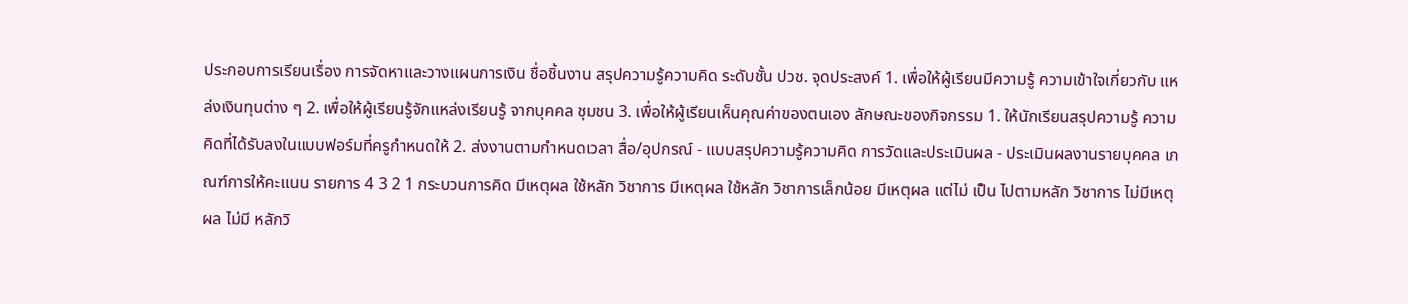ประกอบการเรียนเรื่อง การจัดหาและวางแผนการเงิน ชื่อชิ้นงาน สรุปความรู้ความคิด ระดับชั้น ปวช. จุดประสงค์ 1. เพื่อให้ผู้เรียนมีความรู้ ความเข้าใจเกี่ยวกับ แหล่งเงินทุนต่าง ๆ 2. เพื่อให้ผู้เรียนรู้จักแหล่งเรียนรู้ จากบุคคล ชุมชน 3. เพื่อให้ผู้เรียนเห็นคุณค่าของตนเอง ลักษณะของกิจกรรม 1. ให้นักเรียนสรุปความรู้ ความคิดที่ได้รับลงในแบบฟอร์มที่ครูกำหนดให้ 2. ส่งงานตามกำหนดเวลา สื่อ/อุปกรณ์ - แบบสรุปความรู้ความคิด การวัดและประเมินผล - ประเมินผลงานรายบุคคล เกณฑ์การให้คะแนน รายการ 4 3 2 1 กระบวนการคิด มีเหตุผล ใช้หลัก วิชาการ มีเหตุผล ใช้หลัก วิชาการเล็กน้อย มีเหตุผล แต่ไม่ เป็น ไปตามหลัก วิชาการ ไม่มีเหตุผล ไม่มี หลักวิ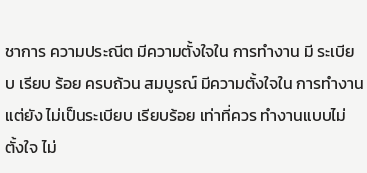ชาการ ความประณีต มีความตั้งใจใน การทำงาน มี ระเบียบ เรียบ ร้อย ครบถ้วน สมบูรณ์ มีความตั้งใจใน การทำงาน แต่ยัง ไม่เป็นระเบียบ เรียบร้อย เท่าที่ควร ทำงานแบบไม่ ตั้งใจ ไม่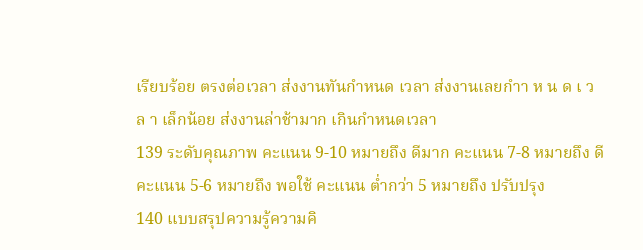เรียบร้อย ตรงต่อเวลา ส่งงานทันกำหนด เวลา ส่งงานเลยกำา ห น ด เ ว ล า เล็กน้อย ส่งงานล่าช้ามาก เกินกำหนดเวลา
139 ระดับคุณภาพ คะแนน 9-10 หมายถึง ดีมาก คะแนน 7-8 หมายถึง ดี คะแนน 5-6 หมายถึง พอใช้ คะแนน ต่ำกว่า 5 หมายถึง ปรับปรุง
140 แบบสรุปความรู้ความคิ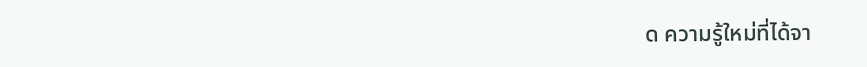ด ความรู้ใหม่ที่ได้จา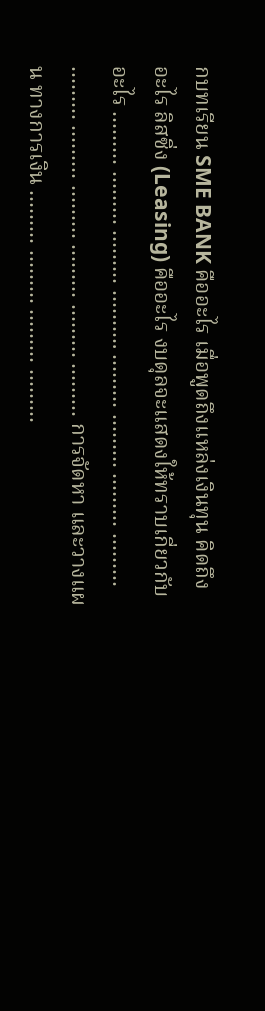กบทเรียน SME BANK คืออะไร เมื่อพูดถึงแหล่งเงินทุน คิดถึงอะไร ลิสซิ่ง (Leasing) คืออะไร งบดุลจะแสดงให้ทราบเกี่ยวกับ อะไร ……… ……… ……… ………. ……… ……… ……… ……… ……… ……… ……… ……… ……… ……… การจัดหา และวางแผน ทางการเงิน ……… ……… ……… ………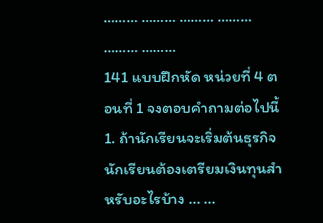……… ……… ……… ……… ……… ………
141 แบบฝึกหัด หน่วยที่ 4 ตอนที่ 1 จงตอบคำถามต่อไปนี้ 1. ถ้านักเรียนจะเริ่มต้นธุรกิจ นักเรียนต้องเตรียมเงินทุนสำหรับอะไรบ้าง ... ...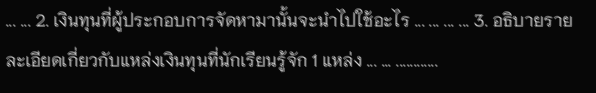... ... 2. เงินทุนที่ผู้ประกอบการจัดหามานั้นจะนำไปใช้อะไร ... ... ... ... 3. อธิบายรายละเอียดเกี่ยวกับแหล่งเงินทุนที่นักเรียนรู้จัก 1 แหล่ง ... ... ............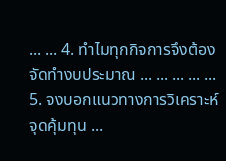... ... 4. ทำไมทุกกิจการจึงต้องจัดทำงบประมาณ ... ... ... ... ... 5. จงบอกแนวทางการวิเคราะห์จุดคุ้มทุน ...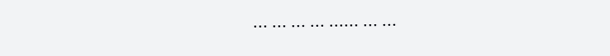... ... ... ... ...... ... ...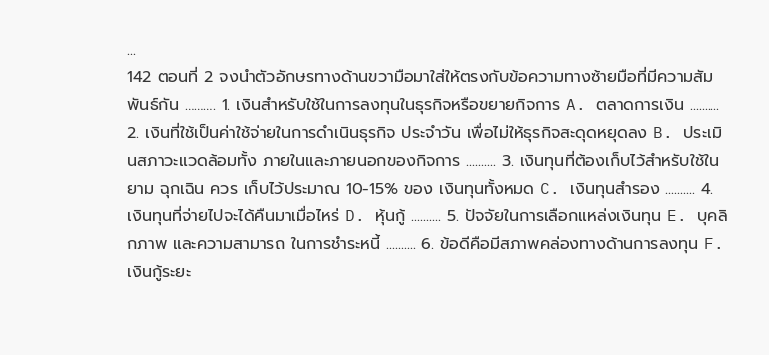...
142 ตอนที่ 2 จงนำตัวอักษรทางด้านขวามือมาใส่ให้ตรงกับข้อความทางซ้ายมือที่มีความสัมพันธ์กัน ………. 1. เงินสำหรับใช้ในการลงทุนในธุรกิจหรือขยายกิจการ A. ตลาดการเงิน .......... 2. เงินที่ใช้เป็นค่าใช้จ่ายในการดำเนินธุรกิจ ประจำวัน เพื่อไม่ให้ธุรกิจสะดุดหยุดลง B. ประเมินสภาวะแวดล้อมทั้ง ภายในและภายนอกของกิจการ .......... 3. เงินทุนที่ต้องเก็บไว้สำหรับใช้ในยาม ฉุกเฉิน ควร เก็บไว้ประมาณ 10-15% ของ เงินทุนทั้งหมด C. เงินทุนสำรอง .......... 4. เงินทุนที่จ่ายไปจะได้คืนมาเมื่อไหร่ D. หุ้นกู้ .......... 5. ปัจจัยในการเลือกแหล่งเงินทุน E. บุคลิกภาพ และความสามารถ ในการชำระหนี้ .......... 6. ข้อดีคือมีสภาพคล่องทางด้านการลงทุน F. เงินกู้ระยะ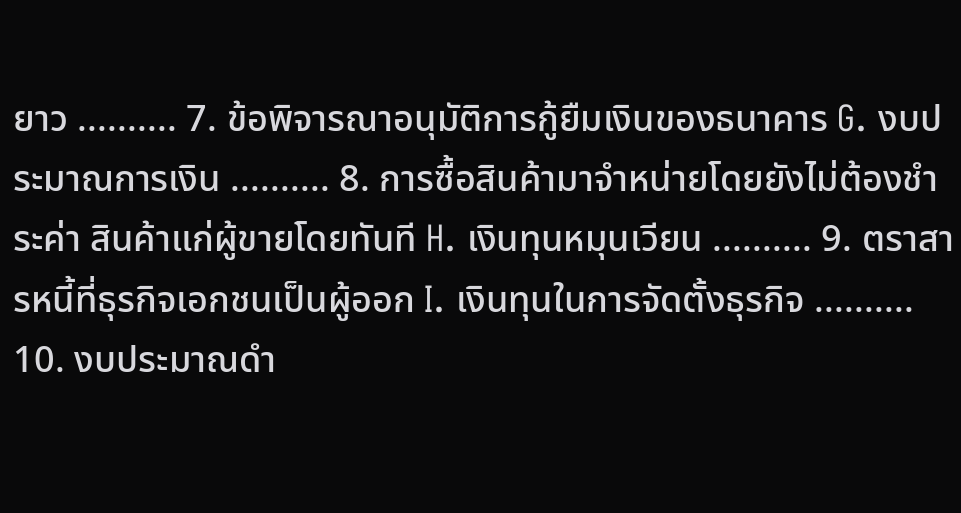ยาว .......... 7. ข้อพิจารณาอนุมัติการกู้ยืมเงินของธนาคาร G. งบประมาณการเงิน .......... 8. การซื้อสินค้ามาจำหน่ายโดยยังไม่ต้องชำระค่า สินค้าแก่ผู้ขายโดยทันที H. เงินทุนหมุนเวียน .......... 9. ตราสารหนี้ที่ธุรกิจเอกชนเป็นผู้ออก I. เงินทุนในการจัดตั้งธุรกิจ .......... 10. งบประมาณดำ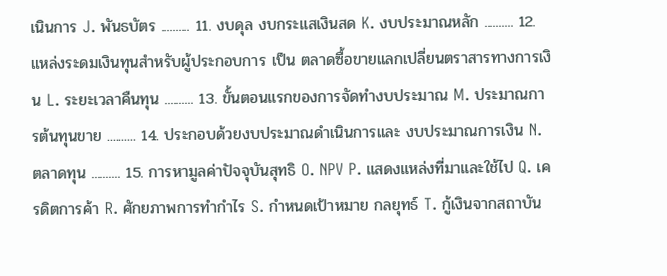เนินการ J. พันธบัตร .......... 11. งบดุล งบกระแสเงินสด K. งบประมาณหลัก .......... 12. แหล่งระดมเงินทุนสำหรับผู้ประกอบการ เป็น ตลาดซื้อขายแลกเปลี่ยนตราสารทางการเงิน L. ระยะเวลาคืนทุน .......... 13. ขั้นตอนแรกของการจัดทำงบประมาณ M. ประมาณการต้นทุนขาย .......... 14. ประกอบด้วยงบประมาณดำเนินการและ งบประมาณการเงิน N. ตลาดทุน .......... 15. การหามูลค่าปัจจุบันสุทธิ O. NPV P. แสดงแหล่งที่มาและใช้ไป Q. เครดิตการค้า R. ศักยภาพการทำกำไร S. กำหนดเป้าหมาย กลยุทธ์ T. กู้เงินจากสถาบัน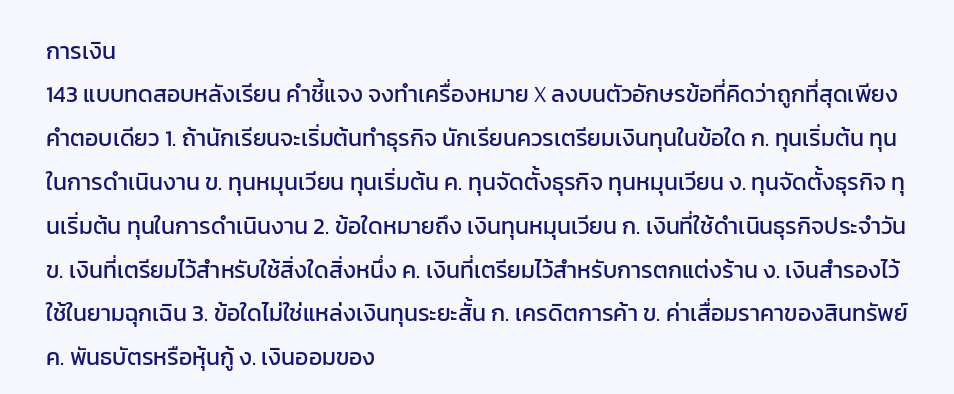การเงิน
143 แบบทดสอบหลังเรียน คำชี้แจง จงทำเครื่องหมาย X ลงบนตัวอักษรข้อที่คิดว่าถูกที่สุดเพียงคำตอบเดียว 1. ถ้านักเรียนจะเริ่มต้นทำธุรกิจ นักเรียนควรเตรียมเงินทุนในข้อใด ก. ทุนเริ่มต้น ทุนในการดำเนินงาน ข. ทุนหมุนเวียน ทุนเริ่มต้น ค. ทุนจัดตั้งธุรกิจ ทุนหมุนเวียน ง. ทุนจัดตั้งธุรกิจ ทุนเริ่มต้น ทุนในการดำเนินงาน 2. ข้อใดหมายถึง เงินทุนหมุนเวียน ก. เงินที่ใช้ดำเนินธุรกิจประจำวัน ข. เงินที่เตรียมไว้สำหรับใช้สิ่งใดสิ่งหนึ่ง ค. เงินที่เตรียมไว้สำหรับการตกแต่งร้าน ง. เงินสำรองไว้ใช้ในยามฉุกเฉิน 3. ข้อใดไม่ใช่แหล่งเงินทุนระยะสั้น ก. เครดิตการค้า ข. ค่าเสื่อมราคาของสินทรัพย์ ค. พันธบัตรหรือหุ้นกู้ ง. เงินออมของ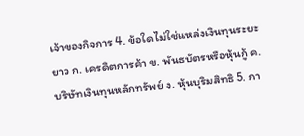เจ้าของกิจการ 4. ข้อใดไม่ใช่แหล่งเงินทุนระยะยาว ก. เครดิตการค้า ข. พันธบัตรหรือหุ้นกู้ ค. บริษัทเงินทุนหลักทรัพย์ ง. หุ้นบุริมสิทธิ 5. กา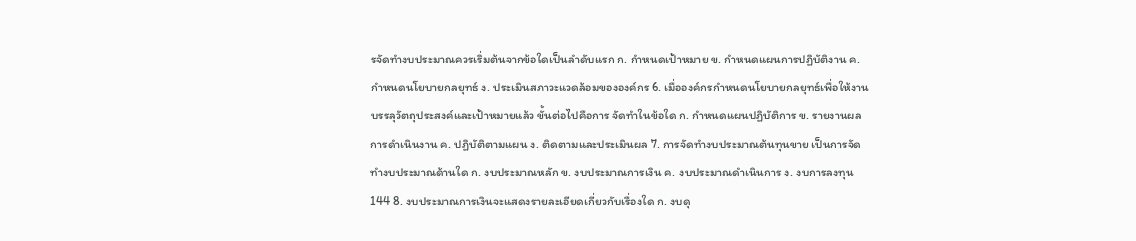รจัดทำงบประมาณควรเริ่มต้นจากข้อใดเป็นลำดับแรก ก. กำหนดเป้าหมาย ข. กำหนดแผนการปฏิบัติงาน ค. กำหนดนโยบายกลยุทธ์ ง. ประเมินสภาวะแวดล้อมขององค์กร 6. เมื่อองค์กรกำหนดนโยบายกลยุทธ์เพื่อให้งานบรรลุวัตถุประสงค์และเป้าหมายแล้ว ขั้นต่อไปคือการ จัดทำในข้อใด ก. กำหนดแผนปฏิบัติการ ข. รายงานผลการดำเนินงาน ค. ปฏิบัติตามแผน ง. ติดตามและประเมินผล 7. การจัดทำงบประมาณต้นทุนขาย เป็นการจัดทำงบประมาณด้านใด ก. งบประมาณหลัก ข. งบประมาณการเงิน ค. งบประมาณดำเนินการ ง. งบการลงทุน
144 8. งบประมาณการเงินจะแสดงรายละเอียดเกี่ยวกับเรื่องใด ก. งบดุ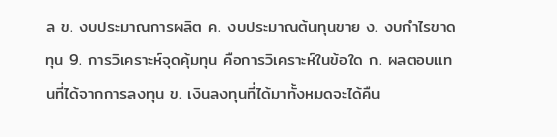ล ข. งบประมาณการผลิต ค. งบประมาณต้นทุนขาย ง. งบกำไรขาดทุน 9. การวิเคราะห์จุดคุ้มทุน คือการวิเคราะห์ในข้อใด ก. ผลตอบแทนที่ได้จากการลงทุน ข. เงินลงทุนที่ได้มาทั้งหมดจะได้คืน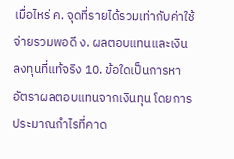เมื่อไหร่ ค. จุดที่รายได้รวมเท่ากับค่าใช้จ่ายรวมพอดี ง. ผลตอบแทนและเงินลงทุนที่แท้จริง 10. ข้อใดเป็นการหาอัตราผลตอบแทนจากเงินทุน โดยการประมาณกำไรที่คาด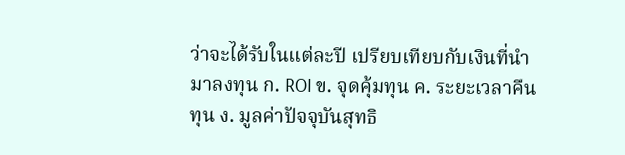ว่าจะได้รับในแต่ละปี เปรียบเทียบกับเงินที่นำมาลงทุน ก. ROI ข. จุดคุ้มทุน ค. ระยะเวลาคืนทุน ง. มูลค่าปัจจุบันสุทธิ